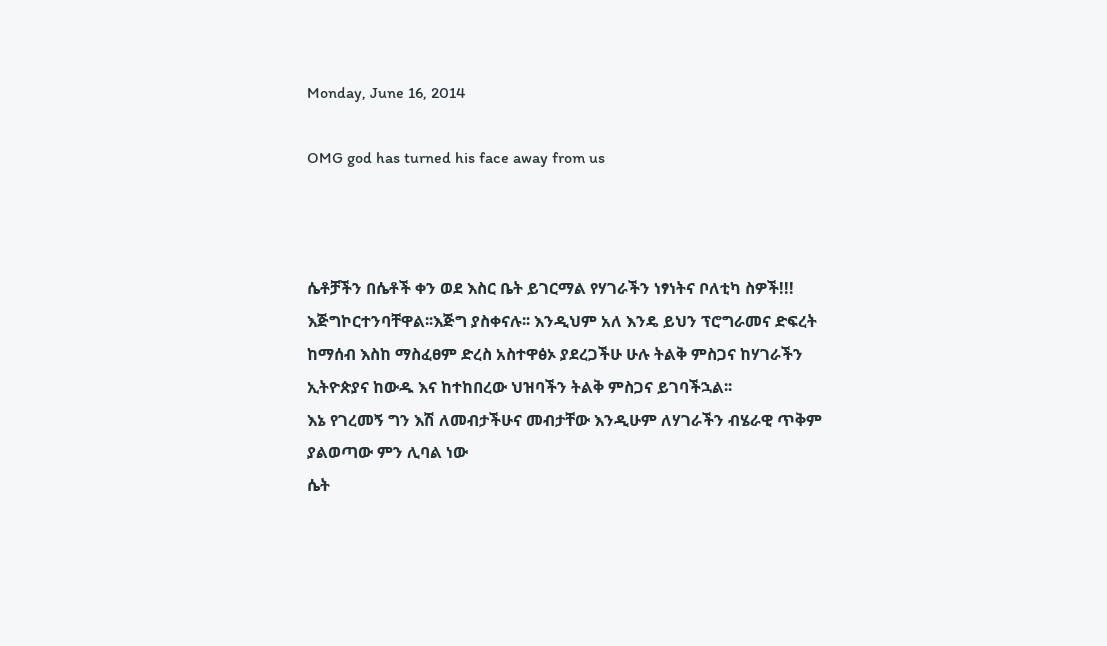Monday, June 16, 2014

OMG god has turned his face away from us



ሴቶቻችን በሴቶች ቀን ወደ እስር ቤት ይገርማል የሃገራችን ነፃነትና ቦለቲካ ስዎች!!! እጅግኮርተንባቸዋል፡፡እጅግ ያስቀናሉ፡፡ እንዲህም አለ እንዴ ይህን ፕሮግራመና ድፍረት ከማሰብ እስከ ማስፈፀም ድረስ አስተዋፅኦ ያደረጋችሁ ሁሉ ትልቅ ምስጋና ከሃገራችን ኢትዮጵያና ከውዱ እና ከተከበረው ህዝባችን ትልቅ ምስጋና ይገባችኋል፡፡
እኔ የገረመኝ ግን እሽ ለመብታችሁና መብታቸው እንዲሁም ለሃገራችን ብሄራዊ ጥቅም ያልወጣው ምን ሊባል ነው
ሴት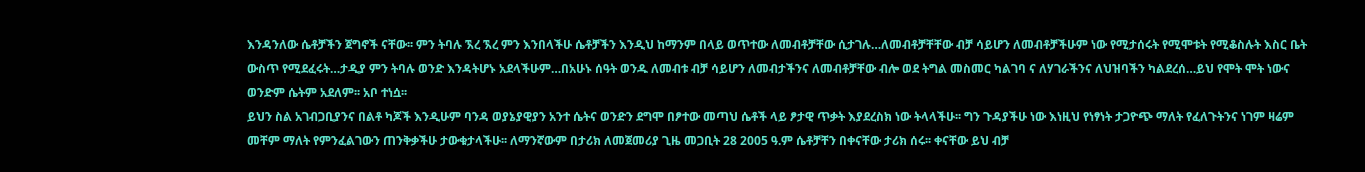እንዳንለው ሴቶቻችን ጀግኖች ናቸው፡፡ ምን ትባሉ ኧረ ኧረ ምን እንበላችሁ ሴቶቻችን እንዲህ ከማንም በላይ ወጥተው ለመብቶቻቸው ሲታገሉ…ለመብቶቻቸቸው ብቻ ሳይሆን ለመብቶቻችሁም ነው የሚታሰሩት የሚሞቱት የሚቆስሉት እስር ቤት ውስጥ የሚደፈሩት…ታዲያ ምን ትባሉ ወንድ እንዳትሆኑ አደላችሁም…በአሁኑ ሰዓት ወንዱ ለመብቱ ብቻ ሳይሆን ለመብታችንና ለመብቶቻቸው ብሎ ወደ ትግል መስመር ካልገባ ና ለሃገራችንና ለህዝባችን ካልደረሰ…ይህ የሞት ሞት ነውና ወንድም ሴትም አደለም፡፡ አቦ ተነሷ፡፡
ይህን ስል አገብጋቢያንና በልቶ ካጆች እንዲሁም ባንዳ ወያኔያዊያን አንተ ሴትና ወንድን ደግሞ በፆተው መጣህ ሴቶች ላይ ፆታዊ ጥቃት እያደረስክ ነው ትላላችሁ፡፡ ግን ጉዳያችሁ ነው እነዚህ የነፃነት ታጋዮጭ ማለት የፈለጉትንና ነገም ዛሬም መቸም ማለት የምንፈልገውን ጠንቅቃችሁ ታውቁታላችሁ፡፡ ለማንኛውም በታሪክ ለመጀመሪያ ጊዜ መጋቢት 28 2005 ዓ.ም ሴቶቻቸን በቀናቸው ታሪክ ሰሩ፡፡ ቀናቸው ይህ ብቻ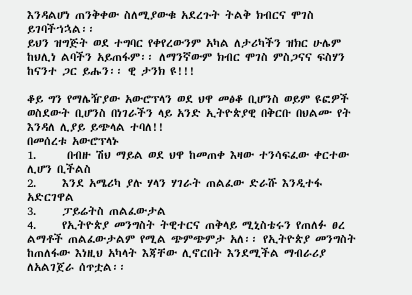እንዳልሆነ ጠንቅቀው ስለሚያውቁ አደረጉት ትልቅ ክብርና ሞገስ ይገባችኀኋል፡፡
ይህን ዝግጅት ወደ ተግባር የቀየረውንም አካል ለታሪካችን ዝክር ሁሌም ከህሊነ ልባችን አይጠፋም፡፡ ለማንኛውም ክብር ሞገስ ምስጋናና ፍስሃን ከናንተ ጋር ይሑን፡፡ ዊ ታንክ ዩ!!!

ቆይ ግን የማሌዥያው አውሮፕላን ወደ ህዋ መፅቆ ቢሆንስ ወይም ዩፎዎች ወስደውት ቢሆንስ በነገራችን ላይ አንድ ኢትዮጵያዊ በቅርቡ በህልሙ የት እንዳለ ሊያይ ይጭላል ተባለ!!
በመሰረቱ አውሮፕላኑ
1.      በብዙ ሽህ ማይል ወደ ህዋ ከመጠቀ እዛው ተንሳፍፈው ቀርተው ሊሆን ቢችልስ
2.     እንደ አሜሪካ ያሉ ሃላን ሃገራት ጠልፈው ድራሹ እንዲተፋ አድርገዋል
3.     ፓይሬትስ ጠልፈውታል
4.     የኢትዮጵያ መንግስት ትዊተርና ጠቅላይ ሚኒስቴሩን የጠለፉ ፀረ ልማቶች ጠልፈውታልም የሚል ጭምጭምታ አለ፡፡ የኢትዮጵያ መንግስት ከጠለፋው እነዚህ አካላት እጃቸው ሊኖርበት እንደሚችል ማብራሪያ ለአልገጀራ ሰጥቷል፡፡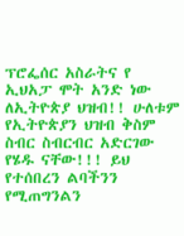ፕሮፌሰር አስራትና የ ኢህአፓ ሞት አንድ ነው ለኢትዮጵያ ህዝብ!! ሁለቱም የኢትዮጵያን ህዝብ ቅስም ስብር ስብርብር አድርገው የሄዱ ናቸው!!! ይህ የተሰበረን ልባችንን የሚጠግንልን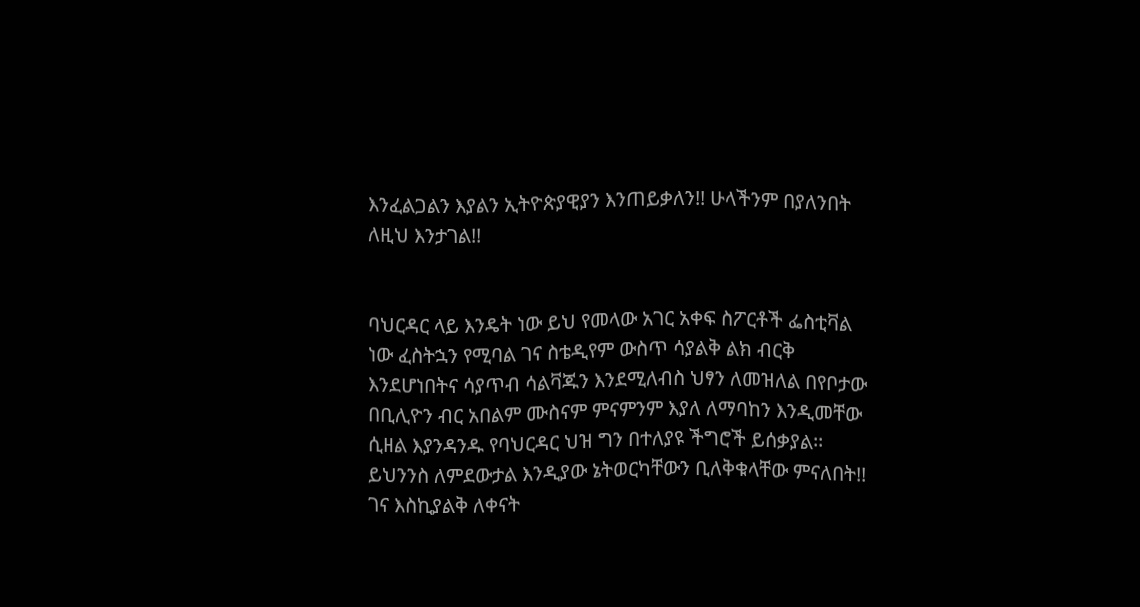እንፈልጋልን እያልን ኢትዮጵያዊያን እንጠይቃለን!! ሁላችንም በያለንበት ለዚህ እንታገል!!


ባህርዳር ላይ እንዴት ነው ይህ የመላው አገር አቀፍ ስፖርቶች ፌስቲቫል ነው ፈስትኋን የሚባል ገና ስቴዲየም ውስጥ ሳያልቅ ልክ ብርቅ እንደሆነበትና ሳያጥብ ሳልቫጁን እንደሚለብስ ህፃን ለመዝለል በየቦታው በቢሊዮን ብር አበልም ሙስናም ምናምንም እያለ ለማባከን እንዲመቸው ሲዘል እያንዳንዱ የባህርዳር ህዝ ግን በተለያዩ ችግሮች ይሰቃያል፡፡
ይህንንስ ለምደውታል እንዲያው ኔትወርካቸውን ቢለቅቁላቸው ምናለበት!! ገና እስኪያልቅ ለቀናት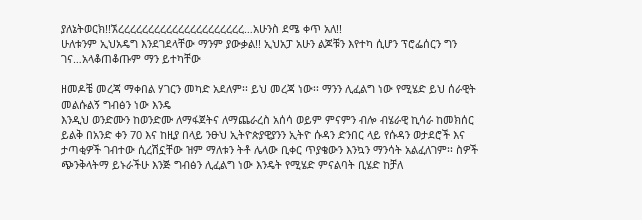ያለኔትወርክ!!ኧረረረረረረረረረረረረረረረረረረረረረ…አሁንስ ደሜ ቀጥ አለ!!
ሁለቱንም ኢህአዴግ እንደገደላቸው ማንም ያውቃል!! ኢህአፓ አሁን ልጆቹን እየተካ ሲሆን ፕሮፌሰርን ግን ገና…አላቆጠቆጡም ማን ይተካቸው

ዘመዶቼ መረጃ ማቀበል ሃገርን መካድ አደለም፡፡ ይህ መረጃ ነው፡፡ ማንን ሊፈልግ ነው የሚሄድ ይህ ሰራዊት
መልሱልኝ ግብፅን ነው እንዴ
እንዲህ ወንድሙን ከወንድሙ ለማፋጀትና ለማጨራረስ አሰሳ ወይም ምናምን ብሎ ብሄራዊ ኪሳራ ከመክሰር ይልቅ በአንድ ቀን 70 እና ከዚያ በላይ ንፁህ ኢትዮጵያዊያንን ኢትዮ ሱዳን ድንበር ላይ የሱዳን ወታደሮች እና ታጣቂዎች ገብተው ሲረሽኗቸው ዝም ማለቱን ትቶ ሌላው ቢቀር ጥያቄውን እንኳን ማንሳት አልፈለገም፡፡ ስዎች ጭንቅላትማ ይኑራችሁ እንጅ ግብፅን ሊፈልግ ነው እንዴት የሚሄድ ምናልባት ቢሄድ ከቻለ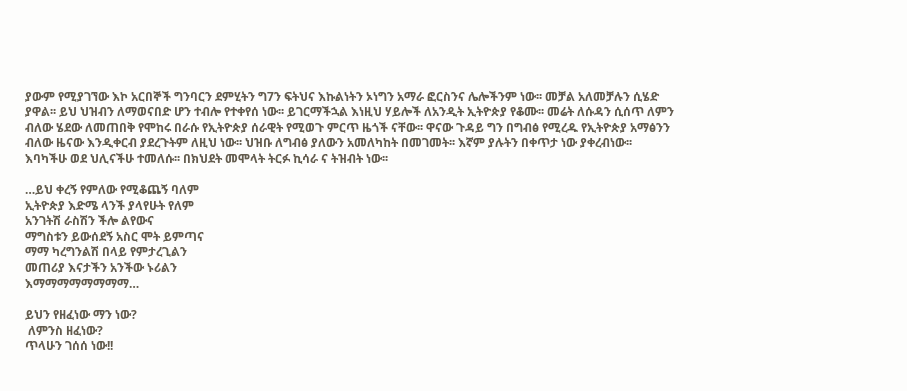ያውም የሚያገኘው እኮ አርበኞች ግንባርን ደምሂትን ግ7ን ፍትህና እኩልነትን ኦነግን አማራ ፎርስንና ሌሎችንም ነው፡፡ መቻል አለመቻሉን ሲሄድ ያዋል፡፡ ይህ ህዝብን ለማወናበድ ሆን ተብሎ የተቀየሰ ነው፡፡ ይገርማችኋል እነዚህ ሃይሎች ለአንዲት ኢትዮጵያ የቆሙ፡፡ መሬት ለሱዳን ሲሰጥ ለምን ብለው ሄደው ለመጠበቅ የሞከሩ በራሱ የኢትዮጵያ ሰራዊት የሚወጉ ምርጥ ዜጎች ናቸው፡፡ ዋናው ጉዳይ ግን በግብፅ የሚረዱ የኢትዮጵያ አማፅንን ብለው ዜናው እንዲቀርብ ያደረጉትም ለዚህ ነው፡፡ ህዝቡ ለግብፅ ያለውን አመለካከት በመገመት፡፡ እኛም ያሉትን በቀጥታ ነው ያቀረብነው፡፡ እባካችሁ ወደ ህሊናችሁ ተመለሱ፡፡ በክህደት መሞላት ትርፉ ኪሳራ ና ትዝብት ነው፡፡

…ይህ ቀረኝ የምለው የሚቆጨኝ ባለም
ኢትዮጵያ እድሜ ላንች ያላየሁት የለም
አንገትሽ ራስሽን ችሎ ልየውና
ማግስቱን ይውሰደኝ አስር ሞት ይምጣና
ማማ ካረግንልሽ በላይ የምታረጊልን
መጠሪያ እናታችን አንችው ኑሪልን
እማማማማማማማማ…

ይህን የዘፈነው ማን ነው?
 ለምንስ ዘፈነው?
ጥላሁን ገሰሰ ነው!!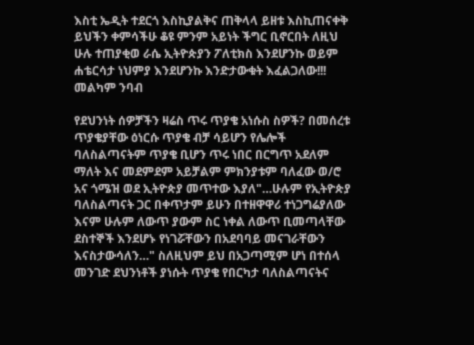እስቲ ኤዲት ተደርጎ እስኪያልቅና ጠቅላላ ይዘቱ እስኪጠናቀቅ ይህችን ቀምሳችሁ ቆዩ ምንም አይነት ችግር ቢኖርበት ለዚህ ሁሉ ተጠያቂወ ራሴ ኢትዮጵያን ፖለቲክስ እንደሆንኩ ወይም ሐቴርሳታ ነህምያ እንደሆንኩ እንድታውቁት እፈልጋለው!!!
መልካም ንባብ

የደህንነት ሰዎቻችን ዛሬስ ጥሩ ጥያቄ አነሱስ ስዎች? በመሰረቱ ጥያቄያቸው ዕነርሱ ጥያቄ ብቻ ሳይሆን የሌሎች ባለስልጣናትም ጥያቄ ቢሆን ጥሩ ነበር በርግጥ አደለም ማለት እና መደምደም አይቻልም ምክንያቱም ባለፈው ወ/ሮ አና ጎሜዝ ወደ ኢትዮጵያ መጥተው እያለ"…ሁሉም የኢትዮጵያ ባለስልጣናት ጋር በቀጥታም ይሁን በተዘዋዋሪ ተነጋግሬያለው እናም ሁሉም ለውጥ ያውም ስር ነቀል ለውጥ ቢመጣላቸው ደስተኞች እንደሆኑ የነገሯቸውን በአደባባይ መናገራቸውን እናስታውሳለን…" ስለዚህም ይህ በአጋጣሚም ሆነ በተሰላ መንገድ ደህንነቶች ያነሱት ጥያቄ የበርካታ ባለስልጣናትና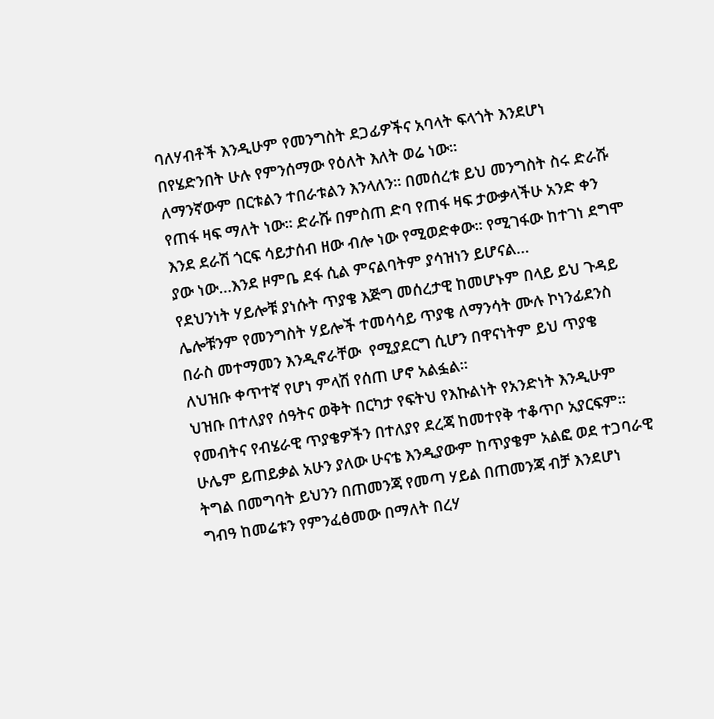ባለሃብቶች እንዲሁም የመንግስት ደጋፊዎችና አባላት ፍላጎት እንደሆነ በየሄድንበት ሁሉ የምንሰማው የዕለት እለት ወሬ ነው፡፡
ለማንኛውም በርቱልን ተበራቱልን እንላለን፡፡ በመሰረቱ ይህ መንግስት ስሩ ድራሹ የጠፋ ዛፍ ማለት ነው፡፡ ድራሹ በምስጠ ድባ የጠፋ ዛፍ ታውቃላችሁ አንድ ቀን እንደ ደራሽ ጎርፍ ሳይታሰብ ዘው ብሎ ነው የሚወድቀው፡፡ የሚገፋው ከተገነ ደግሞ ያው ነው…እንደ ዞምቤ ደፋ ሲል ምናልባትም ያሳዝነን ይሆናል…
የደህንነት ሃይሎቹ ያነሱት ጥያቄ እጅግ መሰረታዊ ከመሆኑም በላይ ይህ ጉዳይ ሌሎቹንም የመንግስት ሃይሎች ተመሳሳይ ጥያቄ ለማንሳት ሙሉ ኮነንፊደንስ በራስ መተማመን እንዲኖራቸው  የሚያደርግ ሲሆን በዋናነትም ይህ ጥያቄ ለህዝቡ ቀጥተኛ የሆነ ምላሽ የሰጠ ሆኖ አልፏል፡፡
ህዝቡ በተለያየ ሰዓትና ወቅት በርካታ የፍትህ የእኩልነት የአንድነት እንዲሁም የመብትና የብሄራዊ ጥያቄዎችን በተለያየ ደረጃ ከመተየቅ ተቆጥቦ አያርፍም፡፡ ሁሌም ይጠይቃል አሁን ያለው ሁናቴ እንዲያውም ከጥያቄም አልፎ ወደ ተጋባራዊ ትግል በመግባት ይህንን በጠመንጃ የመጣ ሃይል በጠመንጃ ብቻ እንደሆነ ግብዓ ከመሬቱን የምንፈፅመው በማለት በረሃ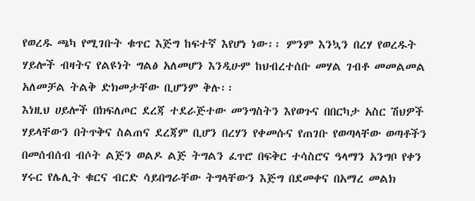የወረዱ ጫካ የሚገቡት ቁጥር እጅግ ከፍተኛ እየሆነ ነው፡፡ ምንም እንኳን በረሃ የወረዱት ሃይሎች ብዛትና የልዩነት ግልፅ አለመሆን እንዲሁም ከህብረተሰቡ መሃል ገብቶ መመልመል አለመቻል ትልቅ ድክመታቸው ቢሆንም ቅሉ፡፡
እነዚህ ሀይሎች በክፍለጦር ደረጃ ተደራጅተው መንግስትን እየወጉና በበርካታ አስር ሽህዎች ሃይላቸውን በትጥቅና ስልጠና ደረጃም ቢሆን በረሃን የቀመሱና የጠገቡ የወጣላቸው ወጣቶችን በመሰብሰብ ብሶት ልጅን ወልዶ ልጅ ትግልን ፈጥሮ በፍቅር ተሳስሮና ዓላማን አንግቦ የቀን ሃሩር የሌሊት ቁርና ብርድ ሳይበግራቸው ትግላቸውን እጅግ በደመቀና በአማረ መልክ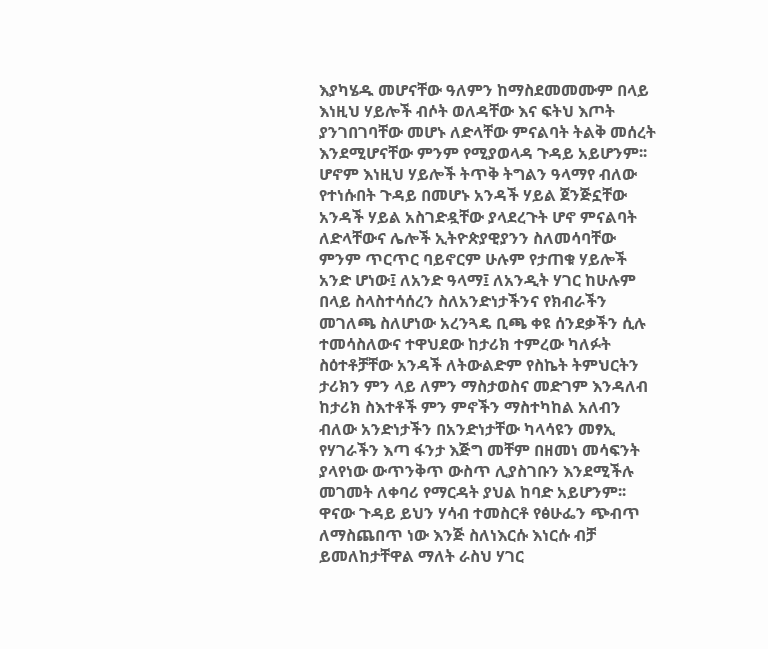እያካሄዱ መሆናቸው ዓለምን ከማስደመመሙም በላይ እነዚህ ሃይሎች ብሶት ወለዳቸው እና ፍትህ እጦት ያንገበገባቸው መሆኑ ለድላቸው ምናልባት ትልቅ መሰረት እንደሚሆናቸው ምንም የሚያወላዳ ጉዳይ አይሆንም፡፡
ሆኖም እነዚህ ሃይሎች ትጥቅ ትግልን ዓላማየ ብለው የተነሱበት ጉዳይ በመሆኑ አንዳች ሃይል ጀንጅኗቸው አንዳች ሃይል አስገድዷቸው ያላደረጉት ሆኖ ምናልባት ለድላቸውና ሌሎች ኢትዮጵያዊያንን ስለመሳባቸው ምንም ጥርጥር ባይኖርም ሁሉም የታጠቁ ሃይሎች አንድ ሆነው፤ ለአንድ ዓላማ፤ ለአንዲት ሃገር ከሁሉም በላይ ስላስተሳሰረን ስለአንድነታችንና የክብራችን መገለጫ ስለሆነው አረንጓዴ ቢጫ ቀዩ ሰንደቃችን ሲሉ ተመሳስለውና ተዋህደው ከታሪክ ተምረው ካለፉት ስዕተቶቻቸው አንዳች ለትውልድም የስኬት ትምህርትን ታሪክን ምን ላይ ለምን ማስታወስና መድገም እንዳለብ ከታሪክ ስእተቶች ምን ምኖችን ማስተካከል አለብን ብለው አንድነታችን በአንድነታቸው ካላሳዩን መፃኢ የሃገራችን እጣ ፋንታ እጅግ መቸም በዘመነ መሳፍንት ያላየነው ውጥንቅጥ ውስጥ ሊያስገቡን እንደሚችሉ መገመት ለቀባሪ የማርዳት ያህል ከባድ አይሆንም፡፡
ዋናው ጉዳይ ይህን ሃሳብ ተመስርቶ የፅሁፌን ጭብጥ ለማስጨበጥ ነው እንጅ ስለነእርሱ እነርሱ ብቻ ይመለከታቸዋል ማለት ራስህ ሃገር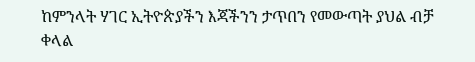ከምንላት ሃገር ኢትዮጵያችን እጃችንን ታጥበን የመውጣት ያህል ብቻ ቀላል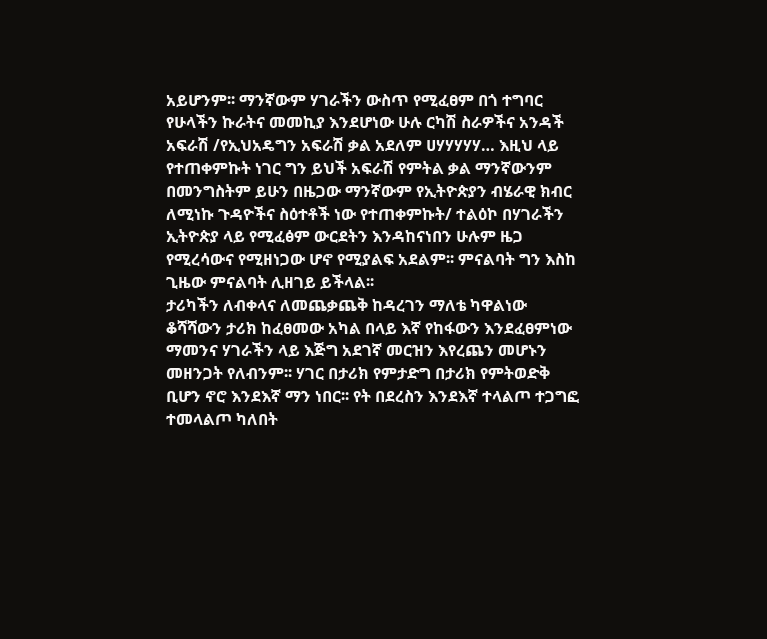አይሆንም፡፡ ማንኛውም ሃገራችን ውስጥ የሚፈፀም በጎ ተግባር የሁላችን ኩራትና መመኪያ እንደሆነው ሁሉ ርካሽ ስራዎችና አንዳች አፍራሽ /የኢህአዴግን አፍራሽ ቃል አደለም ሀሃሃሃሃሃ… እዚህ ላይ የተጠቀምኩት ነገር ግን ይህች አፍራሽ የምትል ቃል ማንኛውንም በመንግስትም ይሁን በዜጋው ማንኛውም የኢትዮጵያን ብሄራዊ ክብር ለሚነኩ ጉዳዮችና ስዕተቶች ነው የተጠቀምኩት/ ተልዕኮ በሃገራችን ኢትዮጵያ ላይ የሚፈፅም ውርደትን እንዳከናነበን ሁሉም ዜጋ የሚረሳውና የሚዘነጋው ሆኖ የሚያልፍ አደልም፡፡ ምናልባት ግን እስከ ጊዜው ምናልባት ሊዘገይ ይችላል፡፡
ታሪካችን ለብቀላና ለመጨቃጨቅ ከዳረገን ማለቴ ካዋልነው ቆሻሻውን ታሪክ ከፈፀመው አካል በላይ እኛ የከፋውን እንደፈፀምነው ማመንና ሃገራችን ላይ እጅግ አደገኛ መርዝን እየረጨን መሆኑን መዘንጋት የለብንም፡፡ ሃገር በታሪክ የምታድግ በታሪክ የምትወድቅ ቢሆን ኖሮ እንደእኛ ማን ነበር፡፡ የት በደረስን እንደእኛ ተላልጦ ተጋግፎ ተመላልጦ ካለበት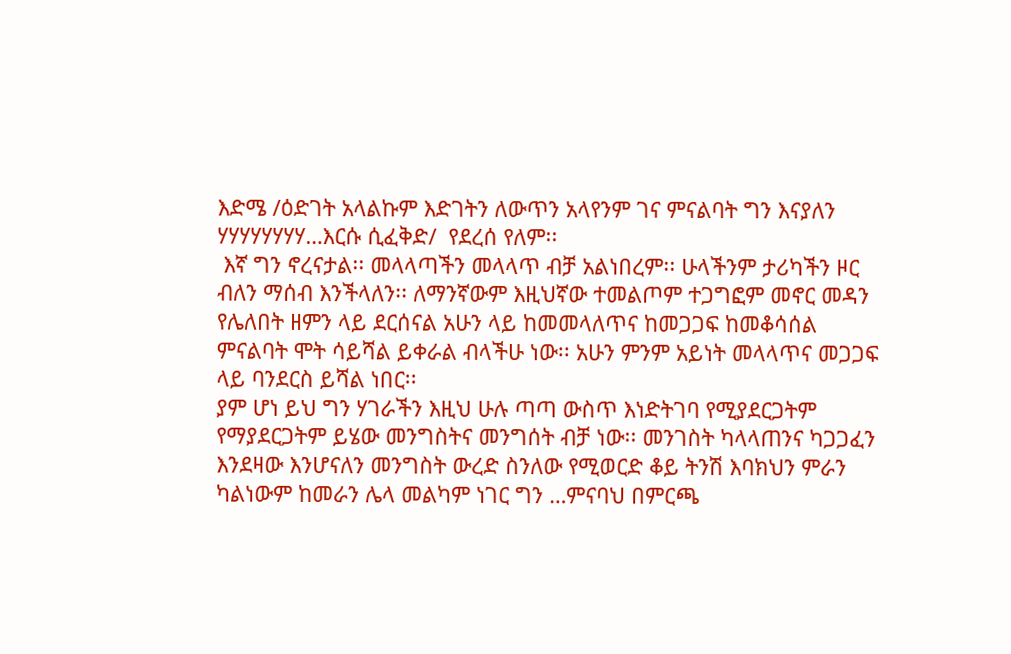እድሜ /ዕድገት አላልኩም እድገትን ለውጥን አላየንም ገና ምናልባት ግን እናያለን ሃሃሃሃሃሃሃሃ…እርሱ ሲፈቅድ/  የደረሰ የለም፡፡
 እኛ ግን ኖረናታል፡፡ መላላጣችን መላላጥ ብቻ አልነበረም፡፡ ሁላችንም ታሪካችን ዞር ብለን ማሰብ እንችላለን፡፡ ለማንኛውም እዚህኛው ተመልጦም ተጋግፎም መኖር መዳን የሌለበት ዘምን ላይ ደርሰናል አሁን ላይ ከመመላለጥና ከመጋጋፍ ከመቆሳሰል ምናልባት ሞት ሳይሻል ይቀራል ብላችሁ ነው፡፡ አሁን ምንም አይነት መላላጥና መጋጋፍ ላይ ባንደርስ ይሻል ነበር፡፡
ያም ሆነ ይህ ግን ሃገራችን እዚህ ሁሉ ጣጣ ውስጥ እነድትገባ የሚያደርጋትም የማያደርጋትም ይሄው መንግስትና መንግሰት ብቻ ነው፡፡ መንገስት ካላላጠንና ካጋጋፈን እንደዛው እንሆናለን መንግስት ውረድ ስንለው የሚወርድ ቆይ ትንሽ እባክህን ምራን ካልነውም ከመራን ሌላ መልካም ነገር ግን …ምናባህ በምርጫ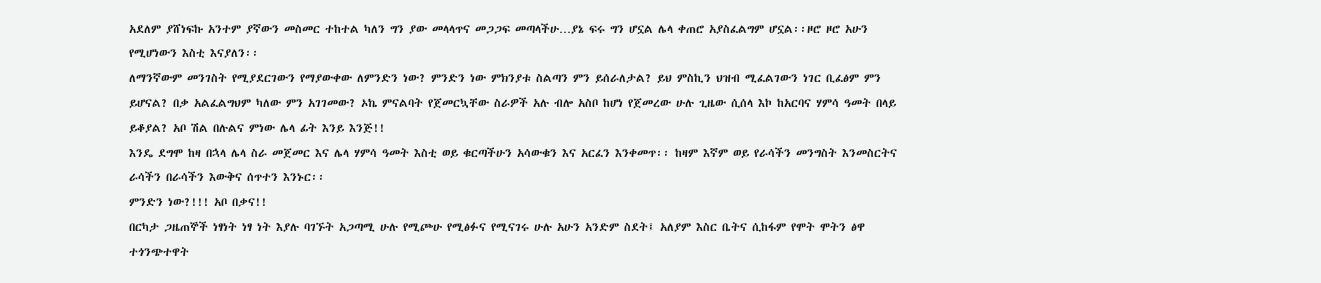አደለም ያሸነፍኩ አንተም ያኛውን መስመር ተከተል ካለን ግን ያው መላላጥና መጋጋፍ መጣላችሁ…ያኔ ፍሩ ግን ሆኗል ሌላ ቀጠሮ አያስፈልግም ሆኗል፡፡ዞሮ ዞሮ አሁን የሚሆነውን እስቲ እናያለን፡፡
ለማንኛውም መንገስት የሚያደርገውን የማያውቀው ለምንድን ነው? ምንድን ነው ምክንያቱ ስልጣን ምን ይሰራለታል? ይህ ምስኪን ህዝብ ሚፈልገውን ነገር ቢፈፅም ምን ይሆናል? በቃ አልፈልግህም ካለው ምን አገገመው? ኦኬ ምናልባት የጀመርኳቸው ስራዎች አሉ ብሎ አስቦ ከሆነ የጀመረው ሁሉ ጊዜው ሲሰላ እኮ ከአርባና ሃምሳ ዓመት በላይ ይቆያል? አቦ ሽል በሉልና ምነው ሌላ ፊት እንይ እንጅ!!
እንዴ ደግሞ ከዛ በኋላ ሌላ ስራ መጀመር እና ሌላ ሃምሳ ዓመት እስቲ ወይ ቁርጣችሁን አሳውቁን እና አርፈን እንቀመጥ፡፡ ከዛም እኛም ወይ የራሳችን መንግስት እንመስርትና ራሳችን በራሳችን እውቅና ሰጥተን እንኑር፡፡
ምንድን ነው?!!! አቦ በቃና!!
በርካታ ጋዜጠኞች ነፃነት ነፃ ነት እያሉ ባገኙት አጋጣሚ ሁሉ የሚጮሁ የሚፅፉና የሚናገሩ ሁሉ አሁን አንድም ስደት፤ አለያም እስር ቤትና ሲከፋም የሞት ሞትን ፅዋ ተጎንጭተዋት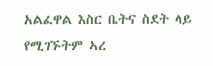አልፈዋል እስር ቤትና ስደት ላይ የሚገኙትም ኣረ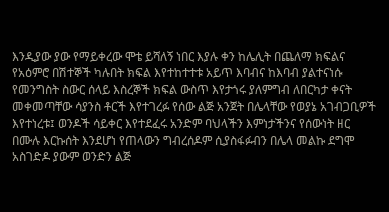እንዲያው ያው የማይቀረው ሞቴ ይሻለኝ ነበር እያሉ ቀን ከሌሊት በጨለማ ክፍልና የአዕምሮ በሽተኞች ካሉበት ክፍል እየተከተተቱ አይጥ እባብና ከእባብ ያልተናነሱ የመንግስት ስውር ሰላይ እስረኞች ክፍል ውስጥ እየታጎሩ ያለምግብ ለበርካታ ቀናት መቀመጣቸው ሳያንስ ቶርች እየተገረፉ የሰው ልጅ አንጀት በሌላቸው የወያኔ አገብጋቢዎች እየተነረቱ፤ ወንዶች ሳይቀር እየተደፈሩ አንድም ባህላችን እምነታችንና የሰውነት ዘር በሙሉ እርኩሰት እንደሆነ የጠላውን ግብረሰዶም ሲያስፋፉብን በሌላ መልኩ ደግሞ አስገድዶ ያውም ወንድን ልጅ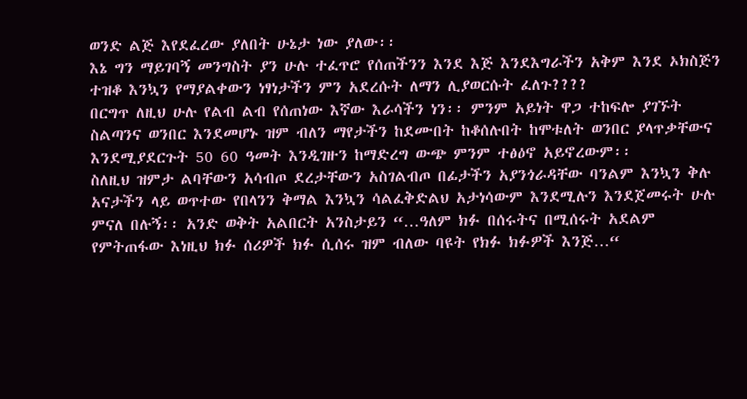ወንድ ልጅ እየደፈረው ያለበት ሁኔታ ነው ያለው፡፡
እኔ ግን ማይገባኝ መንግስት ያን ሁሉ ተፈጥሮ የሰጠችንን እንደ እጅ እንደእግራችን አቅም እንደ ኦክስጅን ተዝቆ እንኳን የማያልቀውን ነፃነታችን ምን አደረሱት ለማን ሊያወርሱት ፈለጉ????
በርግጥ ለዚህ ሁሉ የልብ ልብ የሰጠነው እኛው እራሳችን ነን፡፡ ምንም አይነት ዋጋ ተከፍሎ ያገኙት ስልጣንና ወንበር እንደመሆኑ ዝም ብለን ማየታችን ከደሙበት ከቆሰሉበት ከሞቱለት ወንበር ያላጥቃቸውና እንደሚያደርጉት 50 60 ዓመት እንዲገዙን ከማድረግ ውጭ ምንም ተፅዕኖ አይኖረውም፡፡
ስለዚህ ዝምታ ልባቸውን አሳብጦ ደረታቸውን አስገልብጦ በፊታችን አያንጎራዳቸው ባንልም እንኳን ቅሉ አናታችን ላይ ወጥተው የበላንን ቅማል እንኳን ሳልፈቅድልህ አታነሳውም እንደሚሉን እንደጀመሩት ሁሉ ምናለ በሉኝ፡፡ አንድ ወቅት አልበርት አንስታይን “…ዓለም ክፉ በሰሩትና በሚሰሩት አደልም የምትጠፋው እነዚህ ክፉ ሰሪዎች ክፉ ሲሰሩ ዝም ብለው ባዩት የክፉ ክፉዎች እንጅ…“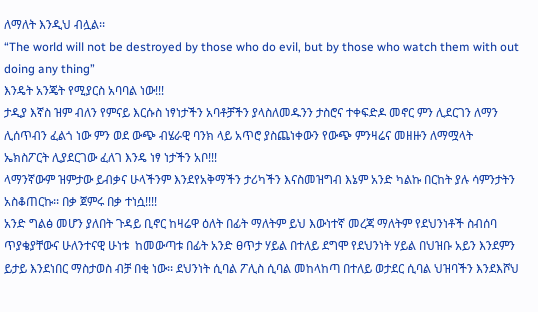ለማለት እንዲህ ብሏል፡፡
“The world will not be destroyed by those who do evil, but by those who watch them with out doing any thing”
እንዴት አንጄት የሚያርስ አባባል ነው!!!
ታዲያ እኛስ ዝም ብለን የምናይ እርሱስ ነፃነታችን አባቶቻችን ያላስለመዱንን ታስሮና ተቀፍድዶ መኖር ምን ሊደርገን ለማን ሊሰጥብን ፈልጎ ነው ምን ወደ ውጭ ብሄራዊ ባንክ ላይ አጥሮ ያስጨነቀውን የውጭ ምንዛሬና መዘዙን ለማሟላት ኤክስፖርት ሊያደርገው ፈለገ እንዴ ነፃ ነታችን አቦ!!!
ላማንኛውም ዝምታው ይብቃና ሁላችንም እንደየአቅማችን ታሪካችን እናስመዝግብ እኔም አንድ ካልኩ በርከት ያሉ ሳምንታትን አስቆጠርኩ፡፡ በቃ ጀምሩ በቃ ተነሷ!!!!
አንድ ግልፅ መሆን ያለበት ጉዳይ ቢኖር ከዛሬዋ ዕለት በፊት ማለትም ይህ እውነተኛ መረጃ ማለትም የደህንነቶች ስብሰባ ጥያቄያቸውና ሁለንተናዊ ሁነቱ  ከመውጣቱ በፊት አንድ ፀጥታ ሃይል በተለይ ደግሞ የደህንነት ሃይል በህዝቡ አይን እንደምን ይታይ እንደነበር ማስታወስ ብቻ በቂ ነው፡፡ ደህንነት ሲባል ፖሊስ ሲባል መከላከጣ በተለይ ወታደር ሲባል ህዝባችን እንደእሾህ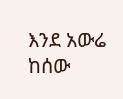እንደ አውሬ ከሰው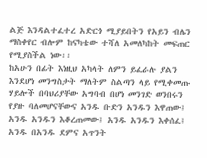ልጅ እንዳልተፈተረ አድርጎ ሚያይበትን የአይን ብሌን ማስቀየር ብሎም ከናካቴው ተሻለ አመለካከት መፍጠር የሚያስችል ነው፡፡
ከአሁን በፊት እነዚህ አካላት ለምን ይፈራሉ ያልን እንደሆነ መንግስታት ማለትም ስልጣን ላይ የሚቀመጡ ሃይሎች በባህሪያቸው አግባብ በሆነ መንገድ ወንበሩን የያዙ ባለመሆናቸውና አንዱ ቡድን አንዱን እዋጠው፤ አንዱ አንዱን እቆረጠመው፤ አንዱ አንዱን እቀሰፈ፤ አንዱ በአንዱ ደምና አጥንት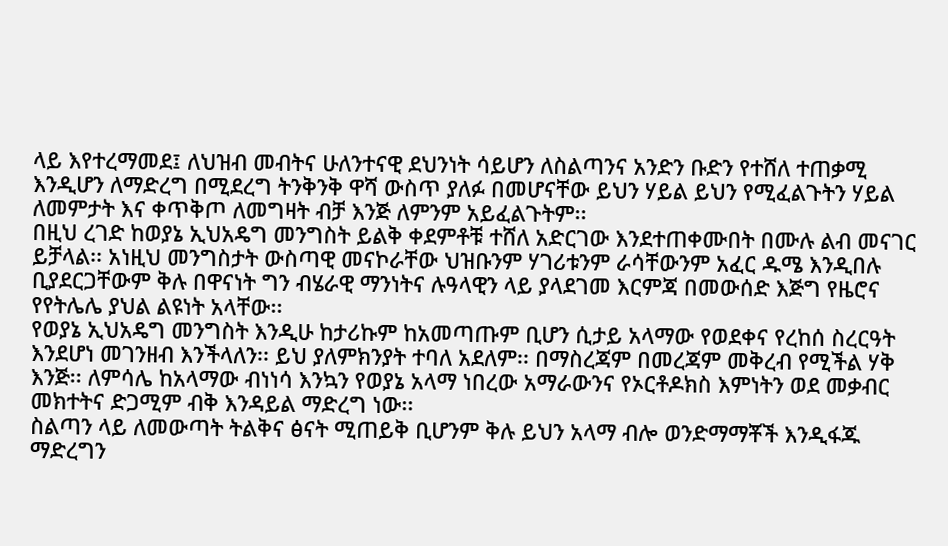ላይ እየተረማመደ፤ ለህዝብ መብትና ሁለንተናዊ ደህንነት ሳይሆን ለስልጣንና አንድን ቡድን የተሸለ ተጠቃሚ እንዲሆን ለማድረግ በሚደረግ ትንቅንቅ ዋሻ ውስጥ ያለፉ በመሆናቸው ይህን ሃይል ይህን የሚፈልጉትን ሃይል ለመምታት እና ቀጥቅጦ ለመግዛት ብቻ እንጅ ለምንም አይፈልጉትም፡፡
በዚህ ረገድ ከወያኔ ኢህአዴግ መንግስት ይልቅ ቀደምቶቹ ተሸለ አድርገው እንደተጠቀሙበት በሙሉ ልብ መናገር ይቻላል፡፡ አነዚህ መንግስታት ውስጣዊ መናኮራቸው ህዝቡንም ሃገሪቱንም ራሳቸውንም አፈር ዱሜ እንዲበሉ ቢያደርጋቸውም ቅሉ በዋናነት ግን ብሄራዊ ማንነትና ሉዓላዊን ላይ ያላደገመ እርምጃ በመውሰድ እጅግ የዜሮና የየትሌሌ ያህል ልዩነት አላቸው፡፡
የወያኔ ኢህአዴግ መንግስት እንዲሁ ከታሪኩም ከአመጣጡም ቢሆን ሲታይ አላማው የወደቀና የረከሰ ስረርዓት እንደሆነ መገንዘብ እንችላለን፡፡ ይህ ያለምክንያት ተባለ አደለም፡፡ በማስረጃም በመረጃም መቅረብ የሚችል ሃቅ እንጅ፡፡ ለምሳሌ ከአላማው ብነነሳ እንኳን የወያኔ አላማ ነበረው አማራውንና የኦርቶዶክስ እምነትን ወደ መቃብር መክተትና ድጋሚም ብቅ እንዳይል ማድረግ ነው፡፡
ስልጣን ላይ ለመውጣት ትልቅና ፅናት ሚጠይቅ ቢሆንም ቅሉ ይህን አላማ ብሎ ወንድማማቾች እንዲፋጁ ማድረግን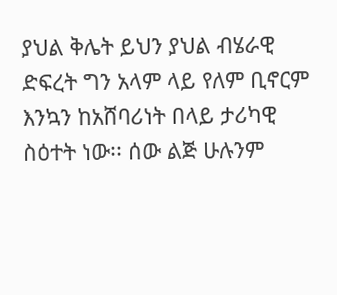ያህል ቅሌት ይህን ያህል ብሄራዊ ድፍረት ግን አላም ላይ የለም ቢኖርም እንኳን ከአሸባሪነት በላይ ታሪካዊ ስዕተት ነው፡፡ ሰው ልጅ ሁሉንም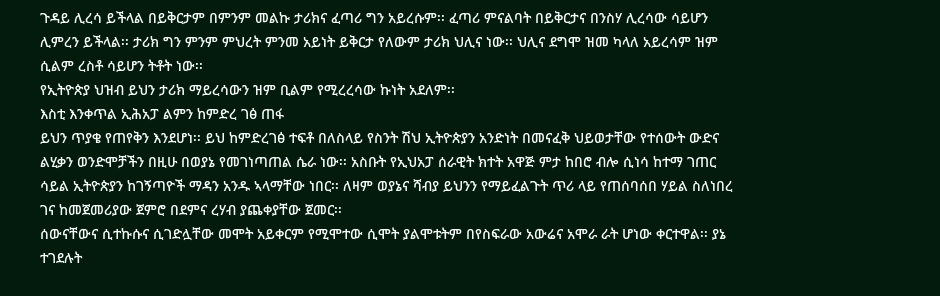ጉዳይ ሊረሳ ይችላል በይቅርታም በምንም መልኩ ታሪክና ፈጣሪ ግን አይረሱም፡፡ ፈጣሪ ምናልባት በይቅርታና በንስሃ ሊረሳው ሳይሆን ሊምረን ይችላል፡፡ ታሪክ ግን ምንም ምህረት ምንመ አይነት ይቅርታ የለውም ታሪክ ህሊና ነው፡፡ ህሊና ደግሞ ዝመ ካላለ አይረሳም ዝም ሲልም ረስቶ ሳይሆን ትቶት ነው፡፡
የኢትዮጵያ ህዝብ ይህን ታሪክ ማይረሳውን ዝም ቢልም የሚረረሳው ኩነት አደለም፡፡
እስቲ እንቀጥል ኢሕአፓ ልምን ከምድረ ገፅ ጠፋ
ይህን ጥያቄ የጠየቅን እንደሆነ፡፡ ይህ ከምድረገፅ ተፍቶ በለስላይ የስንት ሽህ ኢትዮጵያን አንድነት በመናፈቅ ህይወታቸው የተሰውት ውድና ልሂቃን ወንድሞቻችን በዚሁ በወያኔ የመገነጣጠል ሴራ ነው፡፡ አስቡት የኢህአፓ ሰራዊት ክተት አዋጅ ምታ ከበሮ ብሎ ሲነሳ ከተማ ገጠር ሳይል ኢትዮጵያን ከገኝጣዮች ማዳን አንዱ ኣላማቸው ነበር፡፡ ለዛም ወያኔና ሻብያ ይህንን የማይፈልጉት ጥሪ ላይ የጠሰባሰበ ሃይል ስለነበረ ገና ከመጀመሪያው ጀምሮ በደምና ረሃብ ያጨቀያቸው ጀመር፡፡
ሰውናቸውና ሲተኩሱና ሲገድሏቸው መሞት አይቀርም የሚሞተው ሲሞት ያልሞቱትም በየስፍራው አውሬና አሞራ ራት ሆነው ቀርተዋል፡፡ ያኔ ተገደሉት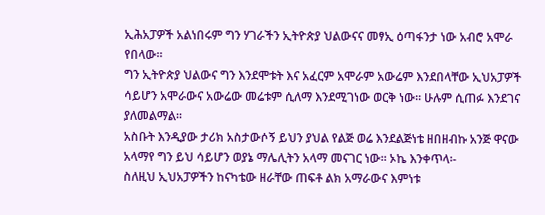ኢሕአፓዎች አልነበሩም ግን ሃገራችን ኢትዮጵያ ህልውናና መፃኢ ዕጣፋንታ ነው አብሮ አሞራ የበላው፡፡
ግን ኢትዮጵያ ህልውና ግን እንደሞቱት እና አፈርም አሞራም አውሬም እንደበላቸው ኢህአፓዎች ሳይሆን አሞራውና አውሬው መሬቱም ሲለማ እንደሚገነው ወርቅ ነው፡፡ ሁሉም ሲጠፉ እንደገና ያለመልማል፡፡
አስቡት እንዲያው ታሪክ አስታውሶኝ ይህን ያህል የልጅ ወሬ እንደልጅነቴ ዘበዘብኩ አንጅ ዋናው አላማየ ግን ይህ ሳይሆን ወያኔ ማሌሊትን አላማ መናገር ነው፡፡ ኦኬ እንቀጥላ፡-
ስለዚህ ኢህአፓዎችን ከናካቴው ዘራቸው ጠፍቶ ልክ አማራውና እምነቱ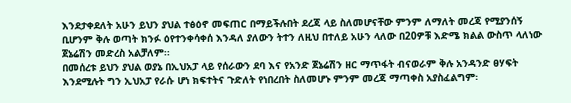እንደታቀደለት አሁን ይህን ያህል ተፅዕኖ መፍጠር በማይችሉበት ደረጃ ላይ ስለመሆናቸው ምንም ለማለት መረጃ የሚያንሰኝ ቢሆንም ቅሉ ወጣት ክንፉ ዕየተንቀሳቀሰ እንዳለ ያለውን ትተን ለዚህ በተለይ አሁን ላለው በ20ዎቹ እድሜ ክልል ውስጥ ላለነው ጀኔሬሽን መድረስ አልቻለም፡፡
በመሰረቱ ይህን ያህል ወያኔ በኢህአፓ ላይ የሰራውን ደባ እና የአንድ ጀኔሬሽን ዘር ማጥፋት ብናወራም ቅሉ አንዳንድ ፀሃፍት እንደሚሉት ግን ኢህአፓ የራሱ ሆነ ክፍተትና ጉድለት የነበረበት ስለመሆኑ ምንም መረጃ ማጣቀስ አያስፈልግም፡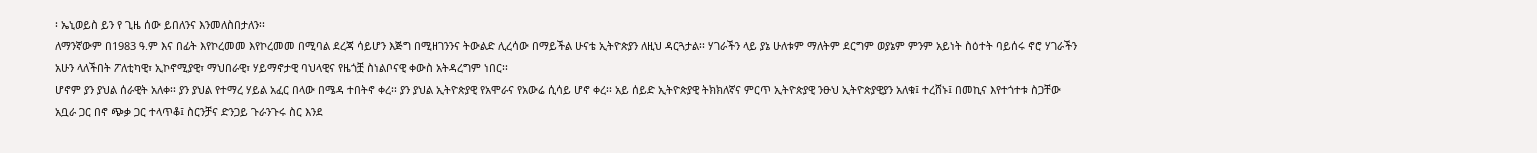፡ ኤኒወይስ ይን የ ጊዜ ሰው ይበለንና እንመለስበታለን፡፡
ለማንኛውም በ1983 ዓ.ም እና በፊት እየኮረመመ እየኮረመመ በሚባል ደረጃ ሳይሆን እጅግ በሚዘገንንና ትውልድ ሊረሳው በማይችል ሁናቴ ኢትዮጵያን ለዚህ ዳርጓታል፡፡ ሃገራችን ላይ ያኔ ሁለቱም ማለትም ደርግም ወያኔም ምንም አይነት ስዕተት ባይሰሩ ኖሮ ሃገራችን አሁን ላለችበት ፖለቲካዊ፣ ኢኮኖሚያዊ፣ ማህበራዊ፣ ሃይማኖታዊ ባህላዊና የዜጎቿ ስነልቦናዊ ቀውስ አትዳረግም ነበር፡፡
ሆኖም ያን ያህል ሰራዊት አለቀ፡፡ ያን ያህል የተማረ ሃይል አፈር በላው በሜዳ ተበትኖ ቀረ፡፡ ያን ያህል ኢትዮጵያዊ የአሞራና የአውሬ ሲሳይ ሆኖ ቀረ፡፡ አይ ሰይድ ኢትዮጵያዊ ትክክለኛና ምርጥ ኢትዮጵያዊ ንፁህ ኢትዮጵያዊያን አለቁ፤ ተረሸኑ፤ በመኪና እየተጎተቱ ስጋቸው አቧራ ጋር በኖ ጭቃ ጋር ተላጥቆ፤ ስርንቻና ድንጋይ ጉራንጉሩ ስር እንደ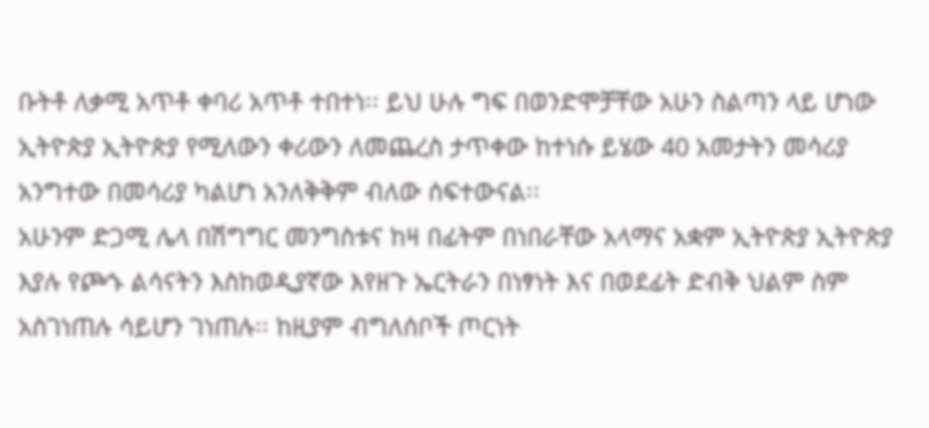ቡትቶ ለቃሚ አጥቶ ቀባሪ አጥቶ ተበተነ፡፡ ይህ ሁሉ ግፍ በወንድሞቻቸው አሁን ስልጣን ላይ ሆነው ኢትዮጵያ ኢትዮጵያ የሚለውን ቀሪውን ለመጨረስ ታጥቀው ከተነሱ ይሄው 40 አመታትን መሳሪያ አንግተው በመሳሪያ ካልሆነ አንለቅቅም ብለው ሰፍተውናል፡፡
አሁንም ድጋሚ ሌላ በሽግግር መንግስቱና ከዛ በፊትም በነበራቸው አላማና አቋም ኢትዮጵያ ኢትዮጵያ እያሉ የጮኁ ልሳናትን እስከወዲያኛው እየዘጉ ኤርትራን በነፃነት እና በወደፊት ድብቅ ህልም ስም አስገነጠሉ ሳይሆን ገነጠሉ፡፡ ከዚያም ብግለሰቦች ጦርነት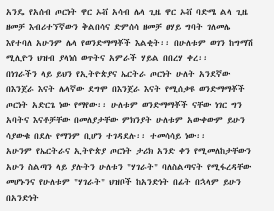አንዴ የአሰብ ጦርነት ዋር ኦቭ አሳብ ሌላ ጊዜ ዋር ኦቭ ባድሜ ልላ ጊዜ ዘመቻ እብሪተኘኛውን ቅልበሳና ድምሰሳ ዘመቻ ፀሃይ ግባት ገለመሌ እየተባለ አሁንም ሌላ የወንድማማቾች እልቂት፡፡ በሁለቱም ወገን ከግማሽ ሚሊዮን ህዝብ ያላነሰ ወጥትና አምራች ሃይል በበረሃ ቀረ፡፡
በነገራችን ላይ ይህን የኢትዮጵያና ኤርትራ ጦርነት ሁለት አንደኛው በእንጀራ እናት ሌላኛው ደግሞ በእንጀራ እናት የሚሰቃዩ ወንድማማቾች ጦርነት አድርጌ ነው የማየው፡፡ ሁለቱም ወንድማማቾች ናቸው ነገር ግን አባትና እናቶቻቸው በመለያታቸው ምክንያት ሁለቱም አውቀውም ይሁን ሳያውቁ በደሉ የማንም ቢሆን ተገዳደሉ፡፡ ተመሳሳይ ነው፡፡
አሁንም የኤርትራና ኢትዮጵያ ጦርነት ታሪክ አንድ ቀን የሚመለከታቸውን አሁን ስልጣን ላይ ያሉትን ሁለቱን "ሃገራት" ባለስልጣናት የሚፋረዳቸው መሆኑንና የሁለቱም "ሃገራት" ህዝቦች ከአንድነት በፊት በኋላም ይሁን በአንድነት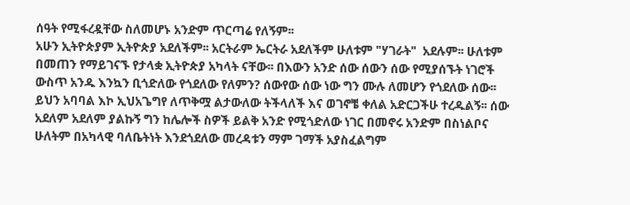ሰዓት የሚፋረዷቸው ስለመሆኑ አንድም ጥርጣሬ የለኝም፡፡
አሁን ኢትዮጵያም ኢትዮጵያ አደለችም፡፡ አርትራም ኤርትራ አደለችም ሁለቱም "ሃገራት"  አደሉም፡፡ ሁለቱም በመጠን የማይገናኙ የታላቋ ኢትዮጵያ አካላት ናቸው፡፡ በእውን አንድ ሰው ሰውን ሰው የሚያሰኙት ነገሮች ውስጥ አንዱ እንኳን ቢጎድለው የጎደለው የለምን? ሰውየው ሰው ነው ግን ሙሉ ለመሆን የጎደለው ሰው፡፡ ይህን አባባል እኮ ኢህአጌግየ ለጥቅሟ ልታውለው ትችላለች እና ወገኖቼ ቀለል አድርጋችሁ ተረዱልኝ፡፡ ሰው አደለም አደለም ያልኩኝ ግን ከሌሎች ስዎች ይልቅ አንድ የሚጎድለው ነገር በመኖሩ አንድም በስነልቦና ሁለትም በአካላዊ ባለቤትነት እንደጎደለው መረዳቱን ማም ገማች አያስፈልግም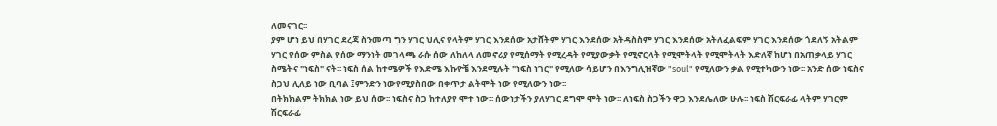ለመናገር፡፡
ያም ሆነ ይህ በሃገር ደረጃ ስንመጣ ግን ሃገር ህሊና የላትም ሃገር እንደሰው አታሸትም ሃገር እንደሰው አትዳስስም ሃገር እንደሰው አትለፈልፍም ሃገር እንደሰው ጎደለኝ አትልም ሃገር የሰው ምስል የሰው ማንነት መገላጫ ራሱ ሰው ለከለላ ለመኖሪያ የሚሰማት የሚረዳት የሚያውቃት የሚኖርላት የሚሞትላት የሚሞትላት እድለኛ ከሆነ በአጠቃላይ ሃገር ስሜትና "ነፍስ" ናት፡፡ ነፍስ ሰል ከተሜዎች የእድሜ እኩዮቼ እንደሚሉት "ነፍስ ነገር" የሚለው ሳይሆን በእንግሊዝኛው "soul" የሚለውን ቃል የሚተካውን ነው፡፡ አንድ ሰው ነፍስና ስጋህ ሊለይ ነው ቢባል ፤ምንድን ነውየሚያስበው በቀጥታ ልትሞት ነው የሚለውን ነው፡፡
በትክክልም ትክክል ነው ይህ ሰው፡፡ ነፍስና ስጋ ከተለያየ ሞተ ነው፡፡ ሰውነታችን ያለሃገር ደግሞ ሞት ነው፡፡ ለነፍስ ስጋችን ዋጋ እንደሌለው ሁሉ፡፡ ነፍስ ሽርፍራፊ ላትም ሃገርም ሽርፍራፊ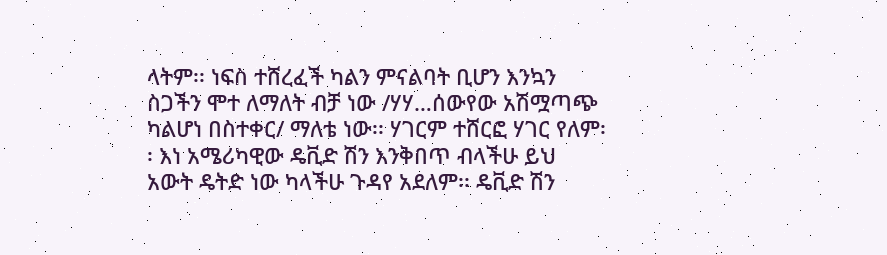ላትም፡፡ ነፍስ ተሸረፈች ካልን ምናልባት ቢሆን እንኳን ስጋችን ሞተ ለማለት ብቻ ነው /ሃሃ…ሰውየው አሽሟጣጭ ካልሆነ በስተቀር/ ማለቴ ነው፡፡ ሃገርም ተሸርፎ ሃገር የለም፡፡ እነ አሜሪካዊው ዴቪድ ሽን እንቅበጥ ብላችሁ ይህ አውት ዴትድ ነው ካላችሁ ጉዳየ አደለም፡፡ ዴቪድ ሽን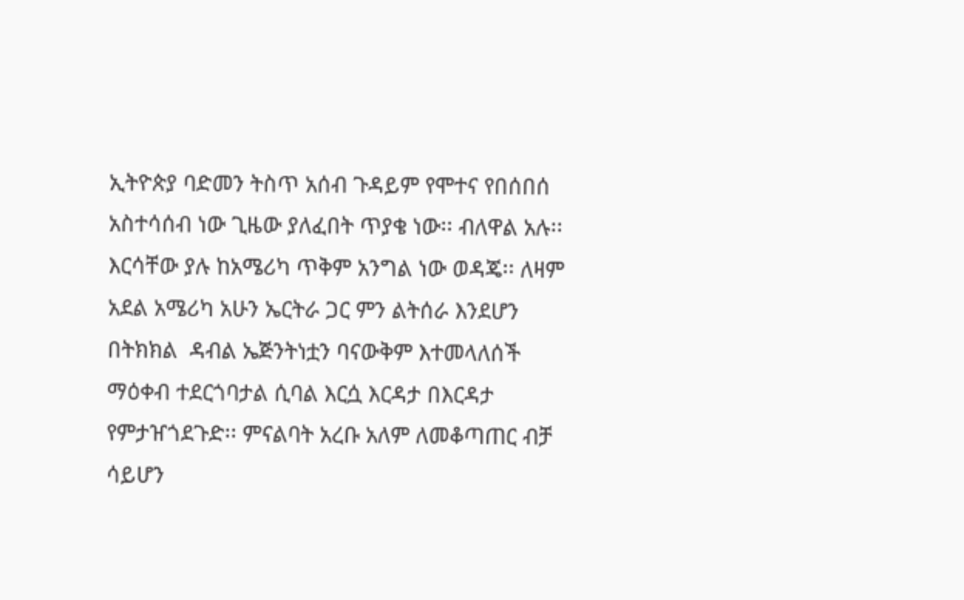ኢትዮጵያ ባድመን ትስጥ አሰብ ጉዳይም የሞተና የበሰበሰ አስተሳሰብ ነው ጊዜው ያለፈበት ጥያቄ ነው፡፡ ብለዋል አሉ፡፡
እርሳቸው ያሉ ከአሜሪካ ጥቅም አንግል ነው ወዳጄ፡፡ ለዛም አደል አሜሪካ አሁን ኤርትራ ጋር ምን ልትሰራ እንደሆን በትክክል  ዳብል ኤጅንትነቷን ባናውቅም እተመላለሰች ማዕቀብ ተደርጎባታል ሲባል እርሷ እርዳታ በእርዳታ የምታዠጎደጉድ፡፡ ምናልባት አረቡ አለም ለመቆጣጠር ብቻ ሳይሆን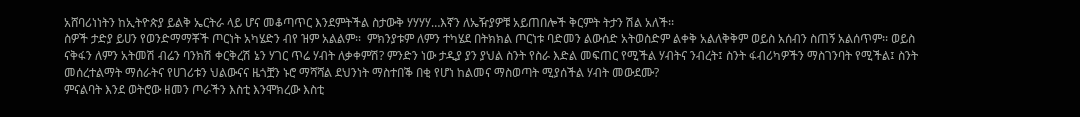አሸባሪነነትን ከኢትዮጵያ ይልቅ ኤርትራ ላይ ሆና መቆጣጥር እንደምትችል ስታውቅ ሃሃሃሃ…እኛን ለኤዥያዎቹ አይጠበሎች ቅርምት ትታን ሽል አለች፡፡
ስዎች ታድያ ይሀን የወንድማማቾች ጦርነት አካሄድን ብየ ዝም አልልም፡፡  ምክንያቱም ለምን ተካሄደ በትክክል ጦርነቱ ባድመን ልውሰድ አትወስድም ልቀቅ አልለቅቅም ወይስ አሰብን ስጠኝ አልሰጥም፡፡ ወይስ ናቅፋን ለምን አትመሽ ብሬን ባንክሽ ቀርቅረሽ ኔን ሃገር ጥሬ ሃብት ለቃቀምሽ? ምንድን ነው ታዲያ ያን ያህል ስንት የስራ እድል መፍጠር የሚችል ሃብትና ንብረት፤ ስንት ፋብሪካዎችን ማስገንባት የሚችል፤ ስንት መሰረተልማት ማሰራትና የሀገሪቱን ህልውናና ዜጎቿን ኑሮ ማሻሻል ደህንነት ማስተበቕ በቂ የሆነ ከልመና ማስወጣት ሚያሰችል ሃብት መውደሙ?
ምናልባት እንደ ወትሮው ዘመን ጦራችን እስቲ እንሞክረው እስቲ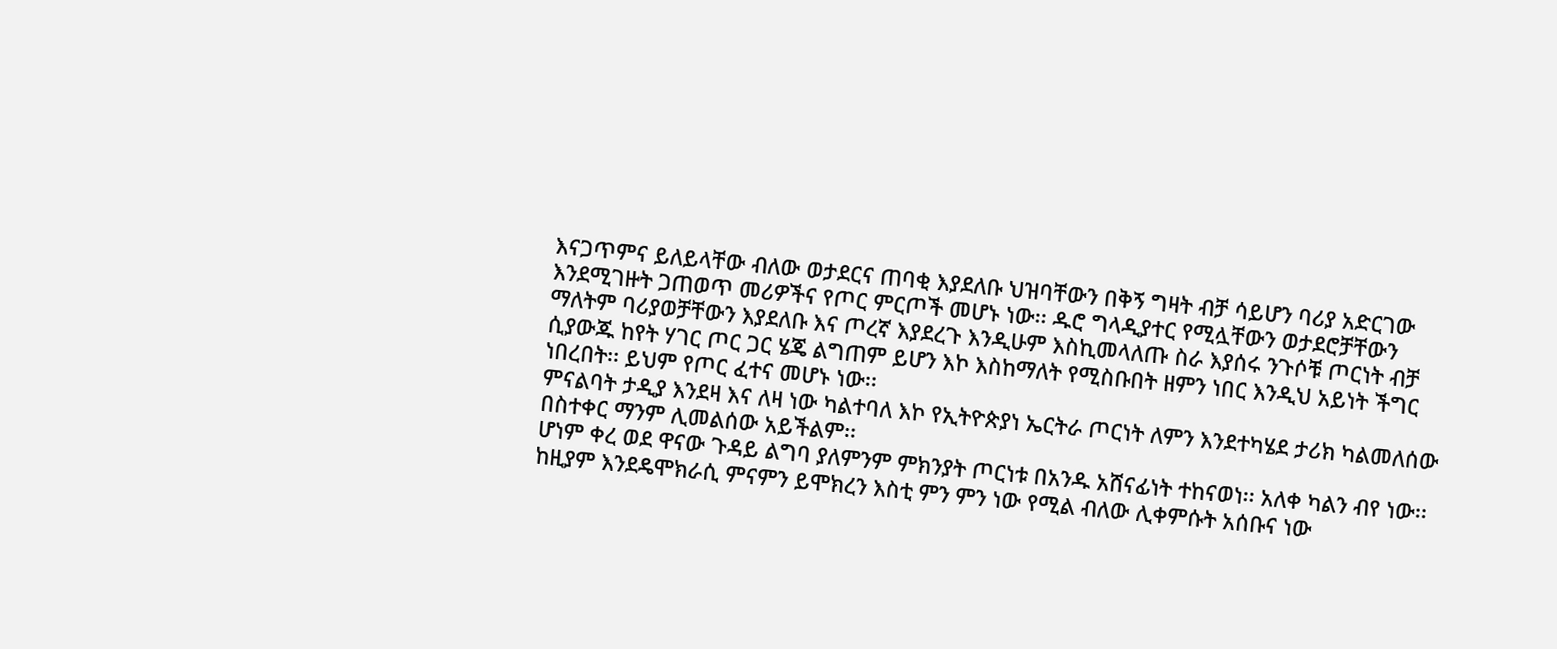እናጋጥምና ይለይላቸው ብለው ወታደርና ጠባቂ እያደለቡ ህዝባቸውን በቅኝ ግዛት ብቻ ሳይሆን ባሪያ አድርገው እንደሚገዙት ጋጠወጥ መሪዎችና የጦር ምርጦች መሆኑ ነው፡፡ ዱሮ ግላዲያተር የሚሏቸውን ወታደሮቻቸውን ማለትም ባሪያወቻቸውን እያደለቡ እና ጦረኛ እያደረጉ እንዲሁም እስኪመላለጡ ስራ እያሰሩ ንጉሶቹ ጦርነት ብቻ ሲያውጁ ከየት ሃገር ጦር ጋር ሄጄ ልግጠም ይሆን እኮ እስከማለት የሚስቡበት ዘምን ነበር እንዲህ አይነት ችግር ነበረበት፡፡ ይህም የጦር ፈተና መሆኑ ነው፡፡
ምናልባት ታዲያ እንደዛ እና ለዛ ነው ካልተባለ እኮ የኢትዮጵያነ ኤርትራ ጦርነት ለምን እንደተካሄደ ታሪክ ካልመለሰው በስተቀር ማንም ሊመልሰው አይችልም፡፡
ሆነም ቀረ ወደ ዋናው ጉዳይ ልግባ ያለምንም ምክንያት ጦርነቱ በአንዱ አሸናፊነት ተከናወነ፡፡ አለቀ ካልን ብየ ነው፡፡ ከዚያም እንደዴሞክራሲ ምናምን ይሞክረን እስቲ ምን ምን ነው የሚል ብለው ሊቀምሱት አሰቡና ነው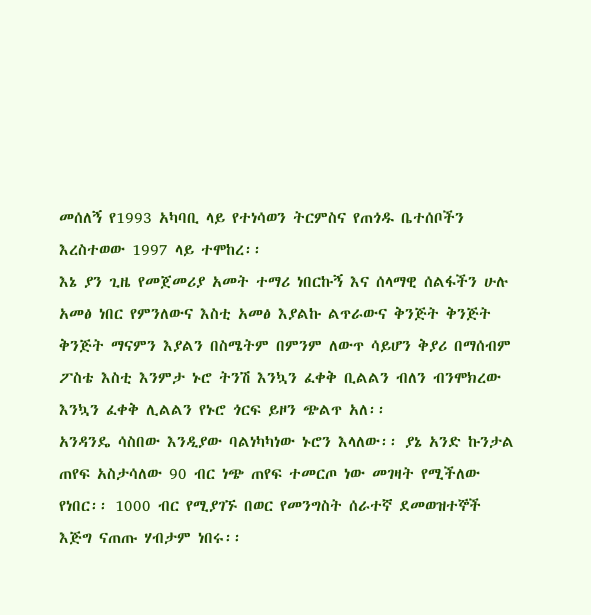መሰለኝ የ1993 አካባቢ ላይ የተነሳወን ትርምስና የጠጎዱ ቤተሰቦችን እረስተወው 1997 ላይ ተሞከረ፡፡
እኔ ያን ጊዜ የመጀመሪያ አመት ተማሪ ነበርኩኝ እና ሰላማዊ ሰልፋችን ሁሉ አመፅ ነበር የምንለውና እስቲ አመፅ እያልኩ ልጥራውና ቅንጅት ቅንጅት ቅንጅት ማናምን እያልን በስሜትም በምንም ለውጥ ሳይሆን ቅያሪ በማሰብም ፖስቴ እስቲ እንምታ ኑሮ ትንሽ እንኳን ፈቀቅ ቢልልን ብለን ብንሞክረው እንኳን ፈቀቅ ሊልልን የኑሮ ጎርፍ ይዞን ጭልጥ አለ፡፡
አንዳንዴ ሳስበው እንዲያው ባልነካካነው ኑሮን እላለው፡፡ ያኔ አንድ ኩንታል ጠየፍ አስታሳለው 90 ብር ነጭ ጠየፍ ተመርጦ ነው መገዛት የሚችለው የነበር፡፡ 1000 ብር የሚያገኙ በወር የመንግስት ሰራተኛ ደመወዝተኞች እጅግ ናጠጡ ሃብታም ነበሩ፡፡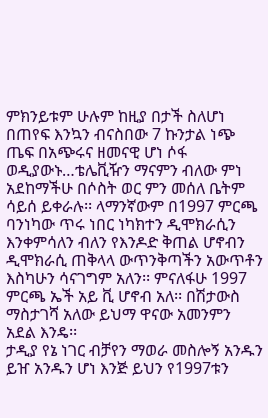ምክንይቱም ሁሉም ከዚያ በታች ስለሆነ በጠየፍ እንኳን ብናስበው 7 ኩንታል ነጭ ጤፍ በአጭሩና ዘመናዊ ሆነ ሶፋ ወዲያውኑ…ቴሌቪዥን ማናምን ብለው ምነ አደከማችሁ በሶስት ወር ምን መሰለ ቤትም ሳይሰ ይቀራሉ፡፡ ላማንኛውም በ1997 ምርጫ ባንነካው ጥሩ ነበር ነካክተን ዲሞክራሲን እንቀምሳለን ብለን የእንዶድ ቅጠል ሆኖብን ዲሞክራሲ ጠቅላላ ውጥንቅጣችን አውጥቶን እስካሁን ሳናገግም አለን፡፡ ምናለፋሁ 1997 ምርጫ ኤች አይ ቪ ሆኖብ አለ፡፡ በሽታውስ ማስታገሻ አለው ይህማ ዋናው አመንምን አደል እንዴ፡፡
ታዲያ የኔ ነገር ብቻየን ማወራ መስሎኝ አንዱን ይዠ አንዱን ሆነ እንጅ ይህን የ1997ቱን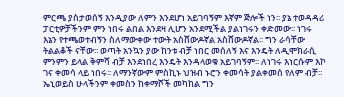ምርጫ ያስታወሰኝ እንዲያው ለምን እንደሆነ አይገባኝም እኛም ጅሎች ነን፡፡ ያኔ ተወዳዳሪ ፓርቲዎቻችንም ምን ነበሩ ልበል እንደዛ ሊሆን አንደሚችል ያልነገሩን ቀድመው፡፡ ነገሩ እኔን የተጫወተብኝን ስለማውቀው ተውት አስሸውዶኛል አስሸውዶኛል፡፡ ግን ራሳቸው ትልልቆች ናቸው፡፡ ወጣት አንኳን ያው ከንቱ ብቻ ነበር መሰለኝ እና እንዴት ለዲሞክራሲ ምንምን ይላል ቅምሻ ብቻ እንደነበረ እንዴት እንዳላወቁ አይገባኝም፡፡ ለነገሩ እነርሱም እኮ ገና ቀመሳ ላይ ነበሩ፡፡ ለማንኛውም ምስኪኑ ህዝብ ኑሮን ቀመሳት ያልቀመሰ የለም ብቻ፡፡
ኤኒወይስ ሁላችንም ቀመስን ከቀማሾች መካከል ግን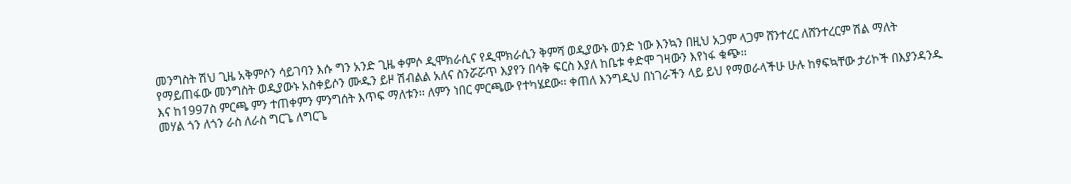መንግስት ሽህ ጊዜ አቅምሶን ሳይገባን እሱ ግን አንድ ጊዜ ቀምሶ ዲሞክራሲና የዲሞክራሲን ቅምሻ ወዲያውኑ ወንድ ነው እንኳን በዚህ አጋም ላጋም ሸንተረር ለሸንተረርም ሽል ማለት የማይጠፋው መንግስት ወዲያውኑ አስቀይሶን ሙዱን ይዞ ሽብልል አለና ስንሯሯጥ እያየን በሳቅ ፍርስ እያለ ከቤቱ ቀድሞ ገዛውን እየነፋ ቁጭ፡፡
እና ከ1997ስ ምርጫ ምን ተጠቀምን ምንግሰት እጥፍ ማለቱን፡፡ ለምን ነበር ምርጫው የተካሄደው፡፡ ቀጠለ እንግዲህ በነገራችን ላይ ይህ የማወራላችሁ ሁሉ ከፃፍኳቸው ታሪኮች በእያንዳንዱ መሃል ጎን ለጎን ራስ ለራስ ግርጌ ለግርጌ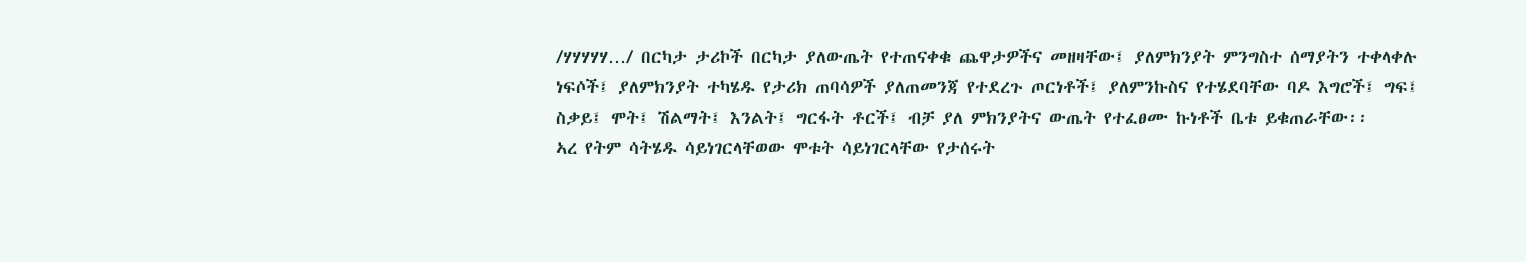/ሃሃሃሃሃ…/ በርካታ ታሪኮች በርካታ ያለውጤት የተጠናቀቁ ጨዋታዎችና መዘዛቸው፤ ያለምክንያት ምንግስተ ሰማያትን ተቀላቀሉ ነፍሶች፤ ያለምክንያት ተካሄዱ የታሪክ ጠባሳዎች ያለጠመንጃ የተደረጉ ጦርነቶች፤ ያለምንኩስና የተሄደባቸው ባዶ እግሮች፤ ግፍ፤ ስቃይ፤ ሞት፤ ሽልማት፤ እንልት፤ ግርፋት ቶርች፤ ብቻ ያለ ምክንያትና ውጤት የተፈፀሙ ኩነቶች ቤቱ ይቁጠራቸው፡፡
ኣረ የትም ሳትሄዱ ሳይነገርላቸወው ሞቱት ሳይነገርላቸው የታሰሩት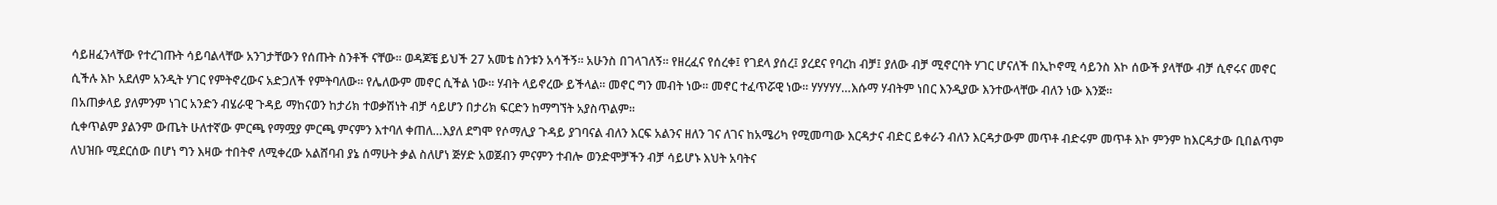ሳይዘፈንላቸው የተረገጡት ሳይባልላቸው አንገታቸውን የሰጡት ስንቶች ናቸው፡፡ ወዳጆቼ ይህች 27 አመቴ ስንቱን አሳችኝ፡፡ አሁንስ በገላገለኝ፡፡ የዘረፈና የሰረቀ፤ የገደላ ያሰረ፤ ያረደና የባረከ ብቻ፤ ያለው ብቻ ሚኖርባት ሃገር ሆናለች በኢኮኖሚ ሳይንስ እኮ ሰውች ያላቸው ብቻ ሲኖሩና መኖር ሲችሉ እኮ አደለም አንዲት ሃገር የምትኖረውና አድጋለች የምትባለው፡፡ የሌለውም መኖር ሲችል ነው፡፡ ሃብት ላይኖረው ይችላል፡፡ መኖር ግን መብት ነው፡፡ መኖር ተፈጥሯዊ ነው፡፡ ሃሃሃሃሃ…እሱማ ሃብትም ነበር እንዲያው እንተውላቸው ብለን ነው እንጅ፡፡
በአጠቃላይ ያለምንም ነገር አንድን ብሄራዊ ጉዳይ ማከናወን ከታሪክ ተወቃሽነት ብቻ ሳይሆን በታሪክ ፍርድን ከማግኘት አያስጥልም፡፡
ሲቀጥልም ያልንም ውጤት ሁለተኛው ምርጫ የማሟያ ምርጫ ምናምን እተባለ ቀጠለ…እያለ ደግሞ የሶማሊያ ጉዳይ ያገባናል ብለን እርፍ አልንና ዘለን ገና ለገና ከአሜሪካ የሚመጣው እርዳታና ብድር ይቀራን ብለን እርዳታውም መጥቶ ብድሩም መጥቶ እኮ ምንም ከእርዳታው ቢበልጥም ለህዝቡ ሚደርሰው በሆነ ግን እዛው ተበትኖ ለሚቀረው አልሸባብ ያኔ ሰማሁት ቃል ስለሆነ ጅሃድ አወጀብን ምናምን ተብሎ ወንድሞቻችን ብቻ ሳይሆኑ እህት አባትና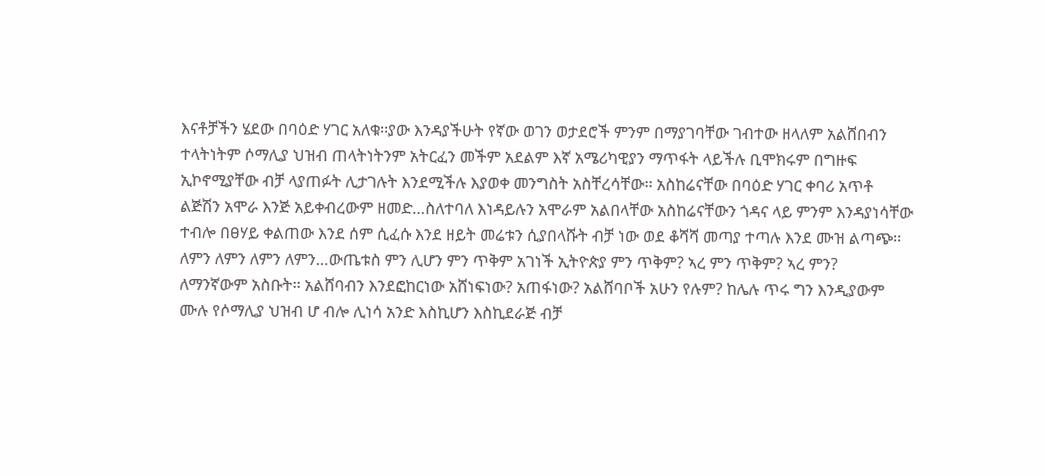እናቶቻችን ሄደው በባዕድ ሃገር አለቁ፡፡ያው እንዳያችሁት የኛው ወገን ወታደሮች ምንም በማያገባቸው ገብተው ዘላለም አልሸበብን ተላትነትም ሶማሊያ ህዝብ ጠላትነትንም አትርፈን መችም አደልም እኛ አሜሪካዊያን ማጥፋት ላይችሉ ቢሞክሩም በግዙፍ ኢኮኖሚያቸው ብቻ ላያጠፉት ሊታገሉት እንደሚችሉ እያወቀ መንግስት አስቸረሳቸው፡፡ አስከሬናቸው በባዕድ ሃገር ቀባሪ አጥቶ ልጅሽን አሞራ እንጅ አይቀብረውም ዘመድ…ስለተባለ እነዳይሉን አሞራም አልበላቸው አስከሬናቸውን ጎዳና ላይ ምንም እንዳያነሳቸው ተብሎ በፀሃይ ቀልጠው እንደ ሰም ሲፈሱ እንደ ዘይት መሬቱን ሲያበላሹት ብቻ ነው ወደ ቆሻሻ መጣያ ተጣሉ እንደ ሙዝ ልጣጭ፡፡
ለምን ለምን ለምን ለምን…ውጤቱስ ምን ሊሆን ምን ጥቅም አገነች ኢትዮጵያ ምን ጥቅም? ኣረ ምን ጥቅም? ኣረ ምን?
ለማንኛውም አስቡት፡፡ አልሸባብን እንደፎከርነው አሸነፍነው? አጠፋነው? አልሸባቦች አሁን የሉም? ከሌሉ ጥሩ ግን እንዲያውም ሙሉ የሶማሊያ ህዝብ ሆ ብሎ ሊነሳ አንድ እስኪሆን እስኪደራጅ ብቻ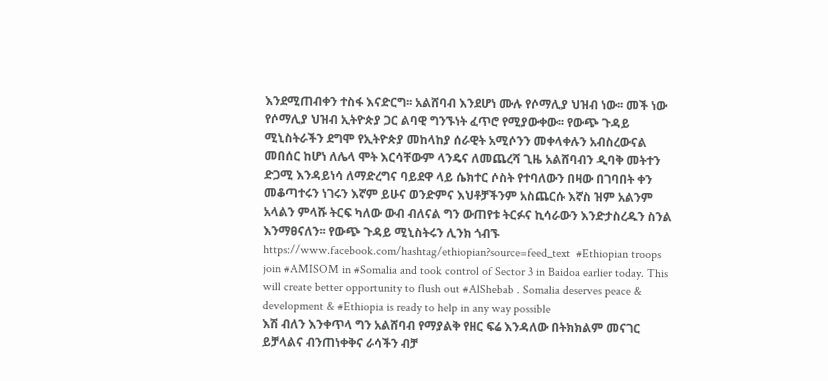እንደሚጠብቀን ተስፋ እናድርግ፡፡ አልሸባብ እንደሆነ ሙሉ የሶማሊያ ህዝብ ነው፡፡ መች ነው የሶማሊያ ህዝብ ኢትዮጵያ ጋር ልባዊ ግንኙነት ፈጥሮ የሚያውቀው፡፡ የውጭ ጉዳይ ሚኒስትራችን ደግሞ የኢትዮጵያ መከላከያ ሰራዊት አሚሶንን መቀላቀሉን አብስረውናል መበሰር ከሆነ ለሌላ ሞት እርሳቸውም ላንዴና ለመጨረሻ ጊዜ አልሸባብን ዲባቅ መትተን ድጋሚ እንዳይነሳ ለማድረግና ባይደዋ ላይ ሴክተር ሶስት የተባለውን በዛው በገባበት ቀን መቆጣተሩን ነገሩን እኛም ይሁና ወንድምና እህቶቻችንም አስጨርሱ እኛስ ዝም አልንም አላልን ምላሹ ትርፍ ካለው ውብ ብለናል ግን ውጠየቱ ትርፉና ኪሳራውን እንድታስረዱን ስንል እንማፀናለን፡፡ የውጭ ጉዳይ ሚኒስትሩን ሊንክ ጎብኙ
https://www.facebook.com/hashtag/ethiopian?source=feed_text  #Ethiopian troops join #AMISOM in #Somalia and took control of Sector 3 in Baidoa earlier today. This will create better opportunity to flush out #AlShebab . Somalia deserves peace & development & #Ethiopia is ready to help in any way possible
እሽ ብለን እንቀጥላ ግን አልሸባብ የማያልቅ የዘር ፍሬ እንዳለው በትክክልም መናገር ይቻላልና ብንጠነቀቅና ራሳችን ብቻ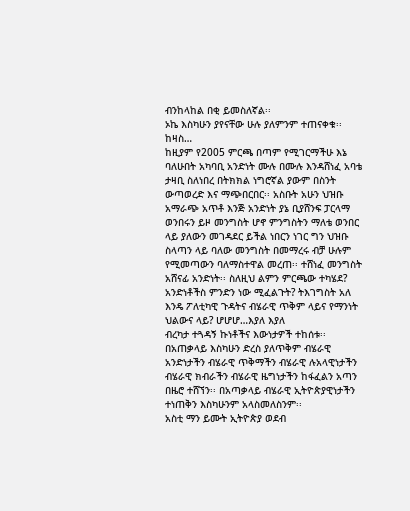ብንከላከል በቂ ይመስለኛል፡፡
ኦኬ እስካሁን ያየናቸው ሁሉ ያለምንም ተጠናቀቁ፡፡ ከዛስ…
ከዚያም የ2005 ምርጫ በጣም የሚገርማችሁ እኔ ባለሁበት አካባቢ አንድነት ሙሉ በሙሉ እንዳሸነፈ አባቴ ታዛቢ ስለነበረ በትክክል ነግሮኛል ያውም በስንት ውጣወረድ እና ማጭበርበር፡፡ አስቡት አሁን ህዝቡ አማራጭ አጥቶ እንጅ አንድነት ያኔ ቢያሸንፍ ፓርላማ ወንበሩን ይዞ መንግስት ሆኖ ምንግስትን ማለቴ ወንበር ላይ ያለውን መገዳደር ይችል ነበርን ነገር ግን ህዝቡ ስላጣን ላይ ባለው መንግስት በመማረሩ ብቻ ሁሉም የሚመጣውን ባለማስተዋል መረጠ፡፡ ተሸነፈ መንግስት አሸናፊ አንድነት፡፡ ስለዚህ ልምን ምርጫው ተካሄደ? አንድነቶችስ ምንድን ነው ሚፈልጉት? ትእገግስት አለ እንዴ ፖለቲካዊ ጉዳትና ብሄራዊ ጥቅም ላይና የማንነት ህልውና ላይ? ሆሆሆ…እያለ እያለ
ብረካታ ተጓዳኝ ኩነቶችና እውነታዎች ተከሰቱ፡፡ በአጠቃላይ እስካሁን ድረስ ያለጥቅም ብሄራዊ አንድነታችን ብሄራዊ ጥቅማችን ብሄራዊ ሉአላዊነታችን ብሄራዊ ክብራችን ብሄራዊ ዜግነታችን ከፋፈልን አጣን በዜሮ ተሸኘን፡፡ በአጣቃላይ ብሄራዊ ኢትዮጵያዊነታችን ተነጠቅን እስካሁንም አላስመለስንም፡፡
አስቲ ማን ይሙት ኢትዮጵያ ወደብ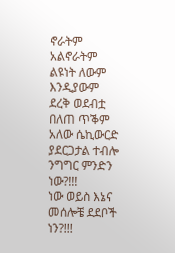ኖራትም አልኖራትም ልዩነት ለውም እንዲያውም ደረቅ ወደብቷ በለጠ ጥቕም አለው ሴኪውርድ ያደርጋታል ተብሎ ንግግር ምንድን ነው?!!!
ነው ወይስ እኔና መሰሎቼ ደደቦች ነን?!!!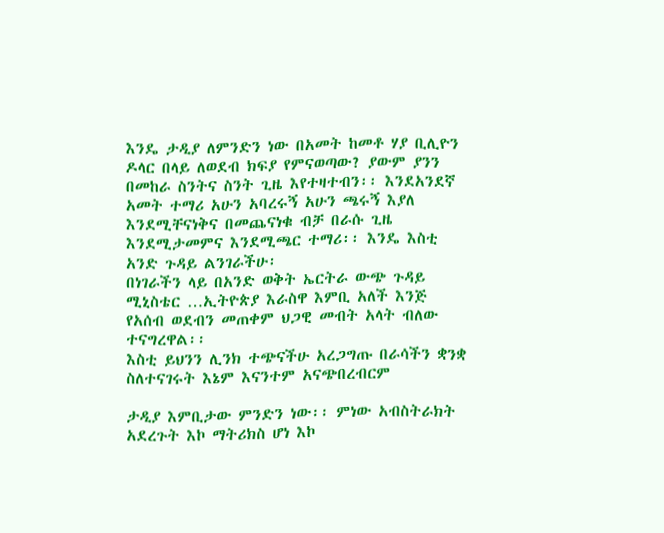እንዴ ታዲያ ለምንድን ነው በአመት ከመቶ ሃያ ቢሊዮን ዶላር በላይ ለወደብ ክፍያ የምናወጣው? ያውም ያንን በመከራ ስንትና ስንት ጊዜ እየተዛተብን፡፡ እንደአንደኛ አመት ተማሪ አሁን አባረሩኝ አሁን ጫሩኝ እያለ እንደሚቸናነቅና በመጨናነቁ ብቻ በራሱ ጊዜ እንደሚታመምና እንደሚጫር ተማሪ፡፡ እንዴ እስቲ አንድ ጉዳይ ልንገራችሁ፡
በነገራችን ላይ በአንድ ወቅት ኤርትራ ውጭ ጉዳይ ሚኒስቴር …ኢትዮጵያ እራስዋ እምቢ አለች እንጅ የአሰብ ወደብን መጠቀም ህጋዊ መብት አላት ብለው ተናግረዋል፡፡
እስቲ ይህንን ሊንክ ተጭናችሁ አረጋግጡ በራሳችን ቋንቋ ስለተናገሩት እኔም እናንተም አናጭበረብርም

ታዲያ እምቢታው ምንድን ነው፡፡ ምነው አብስትራክት አደረጉት እኮ ማትሪክስ ሆነ እኮ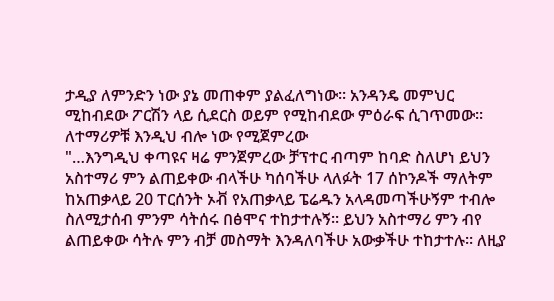ታዲያ ለምንድን ነው ያኔ መጠቀም ያልፈለግነው፡፡ አንዳንዴ መምህር ሚከብደው ፖርሽን ላይ ሲደርስ ወይም የሚከብደው ምዕራፍ ሲገጥመው፡፡ ለተማሪዎቹ እንዲህ ብሎ ነው የሚጀምረው
"…እንግዲህ ቀጣዩና ዛሬ ምንጀምረው ቻፕተር ብጣም ከባድ ስለሆነ ይህን አስተማሪ ምን ልጠይቀው ብላችሁ ካሰባችሁ ላለፉት 17 ሰኮንዶች ማለትም ከአጠቃላይ 20 ፐርሰንት ኦቭ የአጠቃላይ ፔሬዱን አላዳመጣችሁኝም ተብሎ ስለሚታሰብ ምንም ሳትሰሩ በፅሞና ተከታተሉኝ፡፡ ይህን አስተማሪ ምን ብየ ልጠይቀው ሳትሉ ምን ብቻ መስማት እንዳለባችሁ አውቃችሁ ተከታተሉ፡፡ ለዚያ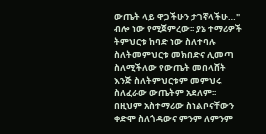ውጤት ላይ ዋጋችሁን ታገኛላችሁ…"
ብሎ ነው የሚጀምረው፡፡ ያኔ ተማሪዎች ትምህርቱ ከባድ ነው ስለተባሉ ስለትመምህርቱ መክበድና ሊመጣ ስለሚችለው የውጤት መበላሸት እንጅ ስለትምህርቱም መምህሩ ስለፈራው ውጤትም አደለም፡፡ በዚህም አስተማሪው ስነልቦናቸውን ቀድሞ ስለጎዳውና ምንም ለምንም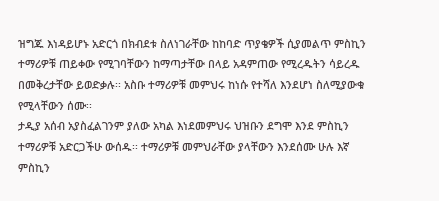ዝግጁ እነዳይሆኑ አድርጎ በክብደቱ ስለነገራቸው ከከባድ ጥያቄዎች ሲያመልጥ ምስኪን ተማሪዎቹ ጠይቀው የሚገባቸውን ከማጣታቸው በላይ አዳምጠው የሚረዱትን ሳይረዱ በመቅረታቸው ይወድቃሉ፡፡ አስቡ ተማሪዎቹ መምህሩ ከነሱ የተሻለ እንደሆነ ስለሚያውቁ የሚላቸውን ሰሙ፡፡
ታዲያ አሰብ አያስፈልገንም ያለው አካል እነደመምህሩ ህዝቡን ደግሞ እንደ ምስኪን ተማሪዎቹ አድርጋችሁ ውሰዱ፡፡ ተማሪዎቹ መምህራቸው ያላቸውን እንደሰሙ ሁሉ እኛ ምስኪን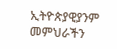ኢትዮጵያዊያንም መምህራችን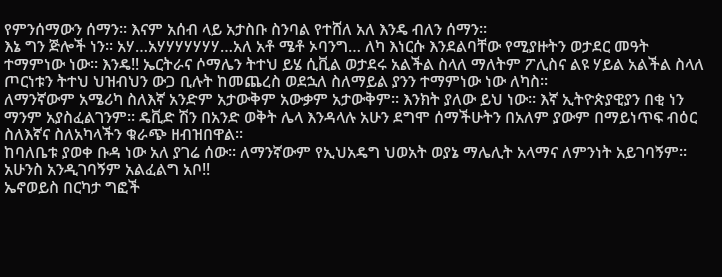የምንሰማውን ሰማን፡፡ እናም አሰብ ላይ አታስቡ ስንባል የተሸለ አለ እንዴ ብለን ሰማን፡፡
እኔ ግን ጅሎች ነን፡፡ አሃ…አሃሃሃሃሃሃሃ…አለ አቶ ሜቶ ኦባንግ… ለካ እነርሱ እንደልባቸው የሚያዙትን ወታደር መዓት ተማምነው ነው፡፡ እንዴ!! ኤርትራና ሶማሌን ትተህ ይሄ ሲቪል ወታደሩ አልችል ስላለ ማለትም ፖሊስና ልዩ ሃይል አልችል ስላለ ጦርነቱን ትተህ ህዝብህን ውጋ ቢሉት ከመጨረስ ወደኋለ ስለማይል ያንን ተማምነው ነው ለካስ፡፡
ለማንኛውም አሜሪካ ስለእኛ አንድም አታውቅም አውቃም አታውቅም፡፡ እንክት ያለው ይህ ነው፡፡ እኛ ኢትዮጵያዊያን በቂ ነን ማንም አያስፈልገንም፡፡ ዴቪድ ሽን በአንድ ወቅት ሌላ እንዳላሉ አሁን ደግሞ ሰማችሁትን በአለም ያውም በማይነጥፍ ብዕር ስለእኛና ስለአካላችን ቁራጭ ዘብዝበዋል፡፡
ከባለቤቱ ያወቀ ቡዳ ነው አለ ያገሬ ሰው፡፡ ለማንኛውም የኢህአዴግ ህወአት ወያኔ ማሌሊት አላማና ለምንነት አይገባኝም፡፡ አሁንስ አንዲገባኝም አልፈልግ አቦ!!
ኤኖወይስ በርካታ ግፎች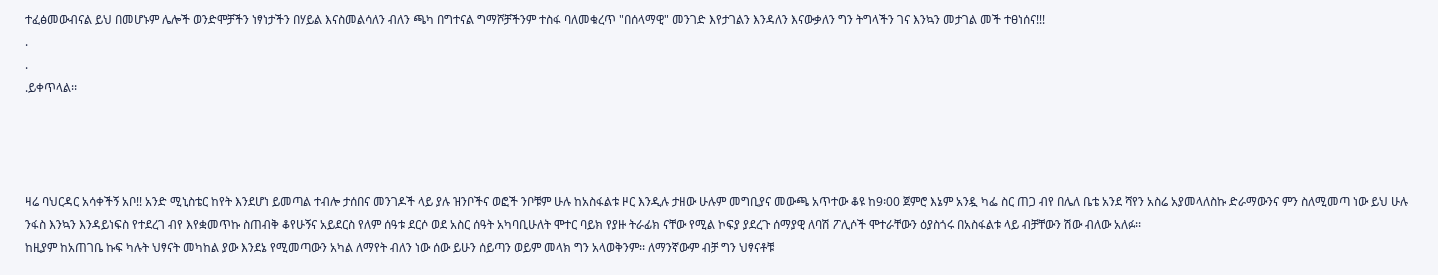ተፈፅመውብናል ይህ በመሆኑም ሌሎች ወንድሞቻችን ነፃነታችን በሃይል እናስመልሳለን ብለን ጫካ በግተናል ግማሾቻችንም ተስፋ ባለመቁረጥ "በሰላማዊ" መንገድ እየታገልን እንዳለን እናውቃለን ግን ትግላችን ገና እንኳን መታገል መች ተፀነሰና!!!
.
.
.ይቀጥላል፡፡




ዛሬ ባህርዳር አሳቀችኝ አቦ!! አንድ ሚኒስቴር ከየት እንደሆነ ይመጣል ተብሎ ታሰበና መንገዶች ላይ ያሉ ዝንቦችና ወፎች ንቦቹም ሁሉ ከአስፋልቱ ዞር እንዲሉ ታዘው ሁሉም መግቢያና መውጫ አጥተው ቆዩ ከ9፡00 ጀምሮ እኔም አንዷ ካፌ ስር ጠጋ ብየ በሌለ ቤቴ አንደ ሻየን አስሬ አያመላለስኩ ድራማውንና ምን ስለሚመጣ ነው ይህ ሁሉ ንፋስ እንኳን እንዳይነፍስ የተደረገ ብየ እየቋመጥኩ ስጠብቅ ቆየሁኝና አይደርስ የለም ሰዓቱ ደርሶ ወደ አስር ሰዓት አካባቢሁለት ሞተር ባይክ የያዙ ትራፊክ ናቸው የሚል ኮፍያ ያደረጉ ሰማያዊ ለባሽ ፖሊሶች ሞተራቸውን ዕያስጎሩ በአስፋልቱ ላይ ብቻቸውን ሽው ብለው አለፉ፡፡
ከዚያም ከአጠገቤ ኩፍ ካሉት ህፃናት መካከል ያው እንደኔ የሚመጣውን አካል ለማየት ብለን ነው ሰው ይሁን ሰይጣን ወይም መላክ ግን አላወቅንም፡፡ ለማንኛውም ብቻ ግን ህፃናቶቹ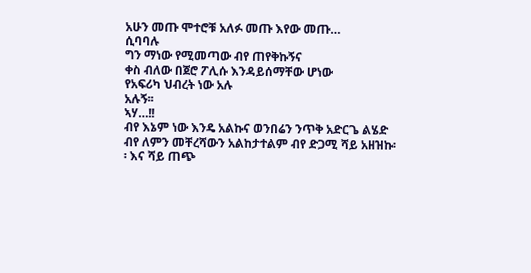አሁን መጡ ሞተሮቹ አለፉ መጡ እየው መጡ…
ሲባባሉ
ግን ማነው የሚመጣው ብየ ጠየቅኩኝና
ቀስ ብለው በጀሮ ፖሊሱ እንዳይሰማቸው ሆነው
የአፍሪካ ህብረት ነው አሉ
አሉኝ፡፡
ኣሃ…!!
ብየ እኔም ነው እንዴ አልኩና ወንበሬን ንጥቅ አድርጌ ልሄድ ብየ ለምን መቸረሻውን አልከታተልም ብየ ድጋሚ ሻይ አዘዝኩ፡፡ እና ሻይ ጠጭ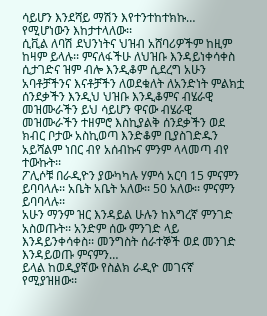ሳይሆን እንደሻይ ማሽን እየተንተከተክኩ… የሚሆነውን እከታተላለው፡፡
ሲቪል ለባሽ ደህንነትና ህዝብ አሸባሪዎችም ከዚም ከዛም ይላሉ፡፡ ምናለፋችሁ ለህዝቡ እንዳይነቀሳቀስ ሲታገድና ዝም ብሎ እንዲቆም ሲደረግ አሁን አባቶቻችንና እናቶቻችን ለወደቁለት ለአንድነት ምልክቷ ሰንደቃችን እንዲህ ህዝቡ እንዲቆምና ብሄራዊ መዝሙራችን ይህ ሳይሆን ዋናው ብሄራዊ መዝሙራችን ተዘምሮ እስኪያልቅ ሰንደቃችን ወደ ክብር ቦታው አስኪወጣ እንድቆም ቢያስገድዱን አይሻልም ነበር ብየ አሰብኩና ምንም ላላመጣ ብየ ተውኩት፡፡
ፖሊሶቹ በራዲዮን ያውካካሉ ሃምሳ አርባ 15 ምናምን ይባባላሉ፡፡ አቤት አቤት አለው፡፡ 50 አለው፡፡ ምናምን ይባባላሉ፡፡
አሁን ማንም ዝር እንዳይል ሁሉን ከእግረኛ ምንገድ አስወጡት፡፡ አንድም ሰው ምንገድ ላይ እንዳይንቀሳቀስ፡፡ መንግስት ሰራተኞች ወደ መንገድ እንዳይወጡ ምናምን…
ይላል ከወዲያኛው የስልክ ራዲዮ መገናኛ የሚያዝዘው፡፡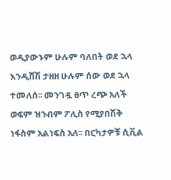ወዲያውኑም ሁሉም ባለበት ወደ ኋላ እንዲሸሽ ታዘዘ ሁሉም ሰው ወደ ኋላ ተመለሰ፡፡ መንገዷ ፀጥ ረጭ አለች ወፍም ዝንብም ፖሊስ የሚያበሽቅ ነፋስም አልነፍስ አለ፡፡ በርካታዎቹ ሲቪል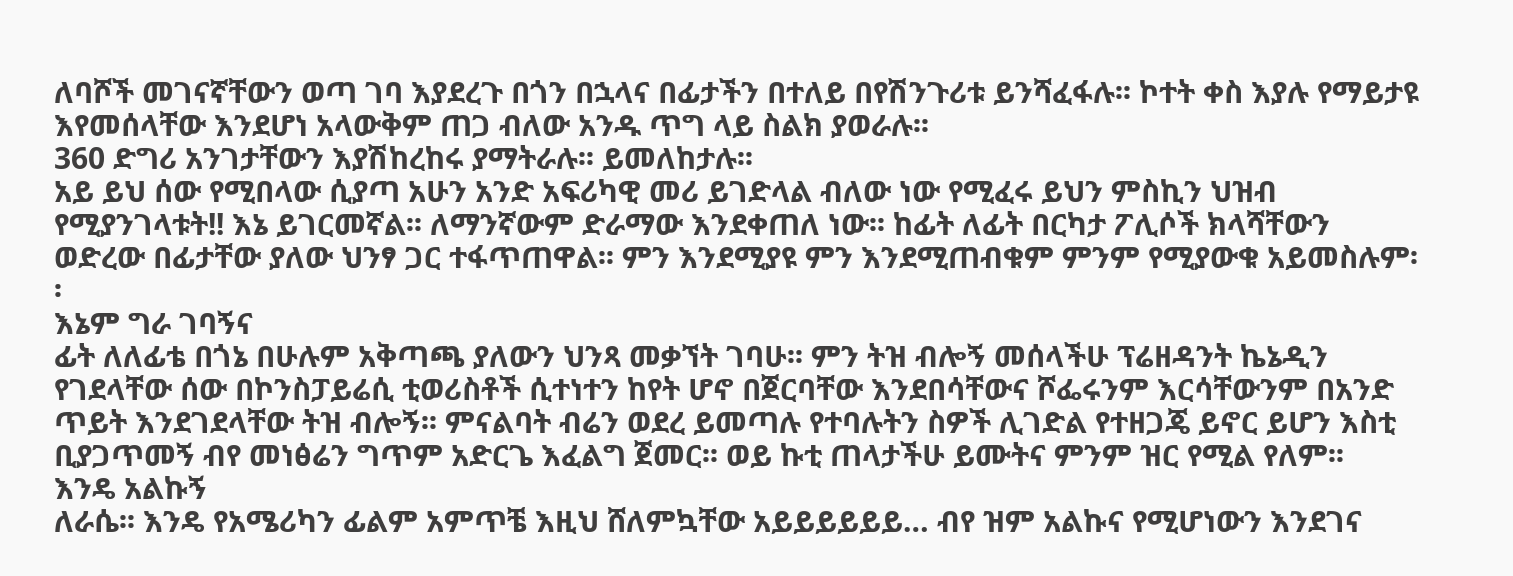ለባሾች መገናኛቸውን ወጣ ገባ እያደረጉ በጎን በኋላና በፊታችን በተለይ በየሽንጉሪቱ ይንሻፈፋሉ፡፡ ኮተት ቀስ እያሉ የማይታዩ እየመሰላቸው እንደሆነ አላውቅም ጠጋ ብለው አንዱ ጥግ ላይ ስልክ ያወራሉ፡፡
360 ድግሪ አንገታቸውን እያሽከረከሩ ያማትራሉ፡፡ ይመለከታሉ፡፡
አይ ይህ ሰው የሚበላው ሲያጣ አሁን አንድ አፍሪካዊ መሪ ይገድላል ብለው ነው የሚፈሩ ይህን ምስኪን ህዝብ የሚያንገላቱት!! እኔ ይገርመኛል፡፡ ለማንኛውም ድራማው እንደቀጠለ ነው፡፡ ከፊት ለፊት በርካታ ፖሊሶች ክላሻቸውን ወድረው በፊታቸው ያለው ህንፃ ጋር ተፋጥጠዋል፡፡ ምን እንደሚያዩ ምን እንደሚጠብቁም ምንም የሚያውቁ አይመስሉም፡፡
እኔም ግራ ገባኝና
ፊት ለለፊቴ በጎኔ በሁሉም አቅጣጫ ያለውን ህንጻ መቃኘት ገባሁ፡፡ ምን ትዝ ብሎኝ መሰላችሁ ፕሬዘዳንት ኬኔዲን የገደላቸው ሰው በኮንስፓይሬሲ ቲወሪስቶች ሲተነተን ከየት ሆኖ በጀርባቸው እንደበሳቸውና ሾፌሩንም እርሳቸውንም በአንድ ጥይት እንደገደላቸው ትዝ ብሎኝ፡፡ ምናልባት ብሬን ወደረ ይመጣሉ የተባሉትን ስዎች ሊገድል የተዘጋጄ ይኖር ይሆን እስቲ ቢያጋጥመኝ ብየ መነፅሬን ግጥም አድርጌ እፈልግ ጀመር፡፡ ወይ ኩቲ ጠላታችሁ ይሙትና ምንም ዝር የሚል የለም፡፡
እንዴ አልኩኝ
ለራሴ፡፡ እንዴ የአሜሪካን ፊልም አምጥቼ እዚህ ሸለምኳቸው አይይይይይይ… ብየ ዝም አልኩና የሚሆነውን እንደገና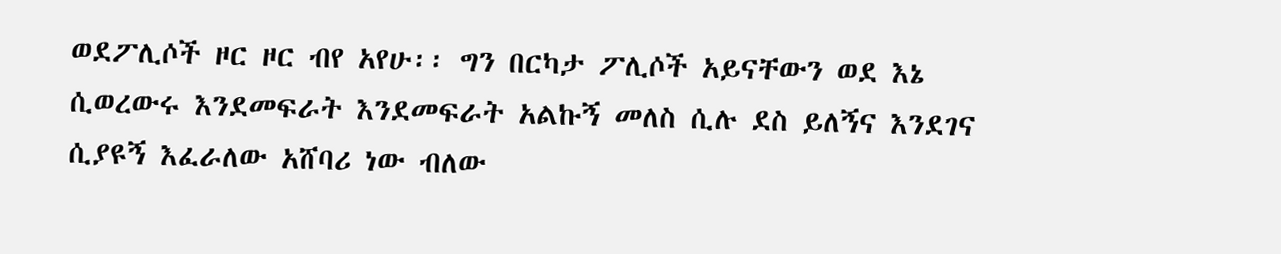ወደፖሊሶች ዞር ዞር ብየ አየሁ፡፡ ግን በርካታ ፖሊሶች አይናቸውን ወደ እኔ ሲወረውሩ እንደመፍራት እንደመፍራት አልኩኝ መለስ ሲሉ ደስ ይለኝና እንደገና ሲያዩኝ እፈራለው አሸባሪ ነው ብለው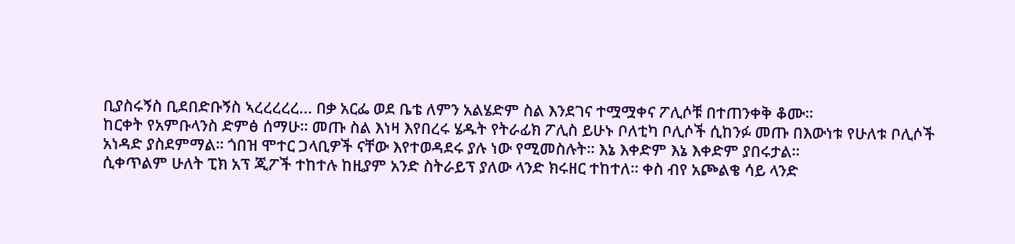ቢያስሩኝስ ቢደበድቡኝስ ኣረረረረረ… በቃ አርፌ ወደ ቤቴ ለምን አልሄድም ስል እንደገና ተሟሟቀና ፖሊሶቹ በተጠንቀቅ ቆሙ፡፡
ከርቀት የአምቡላንስ ድምፅ ሰማሁ፡፡ መጡ ስል እነዛ እየበረሩ ሄዱት የትራፊክ ፖሊስ ይሁኑ ቦለቲካ ቦሊሶች ሲከንፉ መጡ በእውነቱ የሁለቱ ቦሊሶች አነዳድ ያስደምማል፡፡ ጎበዝ ሞተር ጋላቢዎች ናቸው እየተወዳደሩ ያሉ ነው የሚመስሉት፡፡ እኔ እቀድም እኔ እቀድም ያበሩታል፡፡
ሲቀጥልም ሁለት ፒክ አፕ ጂፖች ተከተሉ ከዚያም አንድ ስትራይፕ ያለው ላንድ ክሩዘር ተከተለ፡፡ ቀስ ብየ አጮልቄ ሳይ ላንድ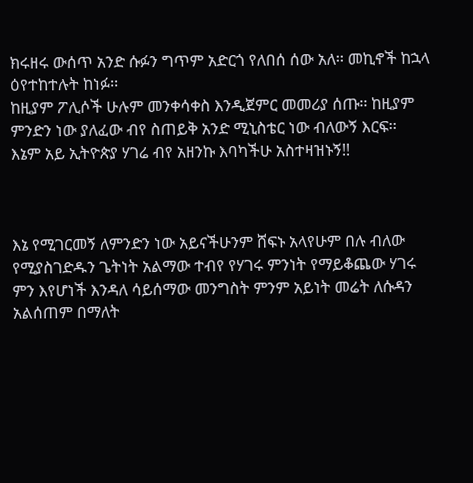ክሩዘሩ ውሰጥ አንድ ሱፉን ግጥም አድርጎ የለበሰ ሰው አለ፡፡ መኪኖች ከኋላ ዕየተከተሉት ከነፉ፡፡
ከዚያም ፖሊሶች ሁሉም መንቀሳቀስ እንዲጀምር መመሪያ ሰጡ፡፡ ከዚያም ምንድን ነው ያለፈው ብየ ስጠይቅ አንድ ሚኒስቴር ነው ብለውኝ እርፍ፡፡
እኔም አይ ኢትዮጵያ ሃገሬ ብየ አዘንኩ እባካችሁ አስተዛዝኑኝ!!



እኔ የሚገርመኝ ለምንድን ነው አይናችሁንም ሸፍኑ አላየሁም በሉ ብለው የሚያስገድዱን ጌትነት አልማው ተብየ የሃገሩ ምንነት የማይቆጨው ሃገሩ ምን እየሆነች እንዳለ ሳይሰማው መንግስት ምንም አይነት መሬት ለሱዳን አልሰጠም በማለት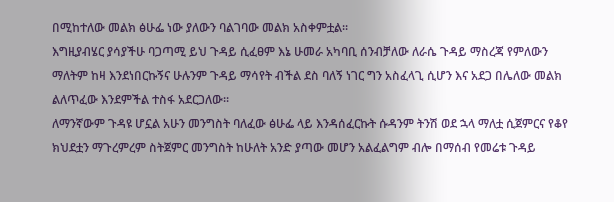በሚከተለው መልክ ፅሁፌ ነው ያለውን ባልገባው መልክ አስቀምቷል፡፡
እግዚያብሄር ያሳያችሁ ባጋጣሚ ይህ ጉዳይ ሲፈፀም እኔ ሁመራ አካባቢ ሰንብቻለው ለራሴ ጉዳይ ማስረጃ የምለውን ማለትም ከዛ እንደነበርኩኝና ሁሉንም ጉዳይ ማሳየት ብችል ደስ ባለኝ ነገር ግን አስፈላጊ ሲሆን እና አደጋ በሌለው መልክ ልለጥፈው እንደምችል ተስፋ አደርጋለው፡፡
ለማንኛውም ጉዳዩ ሆኗል አሁን መንግስት ባለፈው ፅሁፌ ላይ እንዳሰፈርኩት ሱዳንም ትንሽ ወደ ኋላ ማለቷ ሲጀምርና የቆየ ክህደቷን ማጉረምረም ስትጀምር መንግስት ከሁለት አንድ ያጣው መሆን አልፈልግም ብሎ በማሰብ የመሬቱ ጉዳይ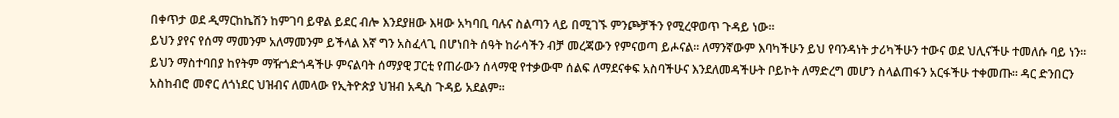በቀጥታ ወደ ዲማርከኬሽን ከምገባ ይዋል ይደር ብሎ እንደያዘው እዛው አካባቢ ባሉና ስልጣን ላይ በሚገኙ ምንጮቻችን የሚረዋወጥ ጉዳይ ነው፡፡
ይህን ያየና የሰማ ማመንም አለማመንም ይችላል እኛ ግን አስፈላጊ በሆነበት ሰዓት ከራሳችን ብቻ መረጃውን የምናወጣ ይሖናል፡፡ ለማንኛውም እባካችሁን ይህ የባንዳነት ታሪካችሁን ተውና ወደ ህሊናችሁ ተመለሱ ባይ ነን፡፡
ይህን ማስተባበያ ከየትም ማዥጎድጎዳችሁ ምናልባት ሰማያዊ ፓርቲ የጠራውን ሰላማዊ የተቃውሞ ሰልፍ ለማደናቀፍ አስባችሁና እንደለመዳችሁት ቦይኮት ለማድረግ መሆን ስላልጠፋን አርፋችሁ ተቀመጡ፡፡ ዳር ድንበርን አስከብሮ መኖር ለጎነደር ህዝብና ለመላው የኢትዮጵያ ህዝብ አዲስ ጉዳይ አደልም፡፡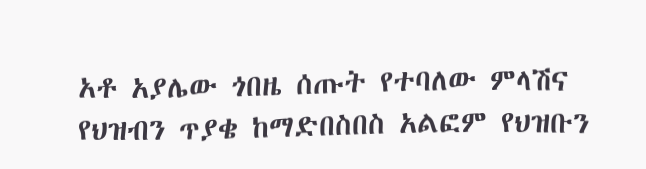አቶ አያሌው ጎበዜ ሰጡት የተባለው ምላሽና የህዝብን ጥያቄ ከማድበስበስ አልፎም የህዝቡን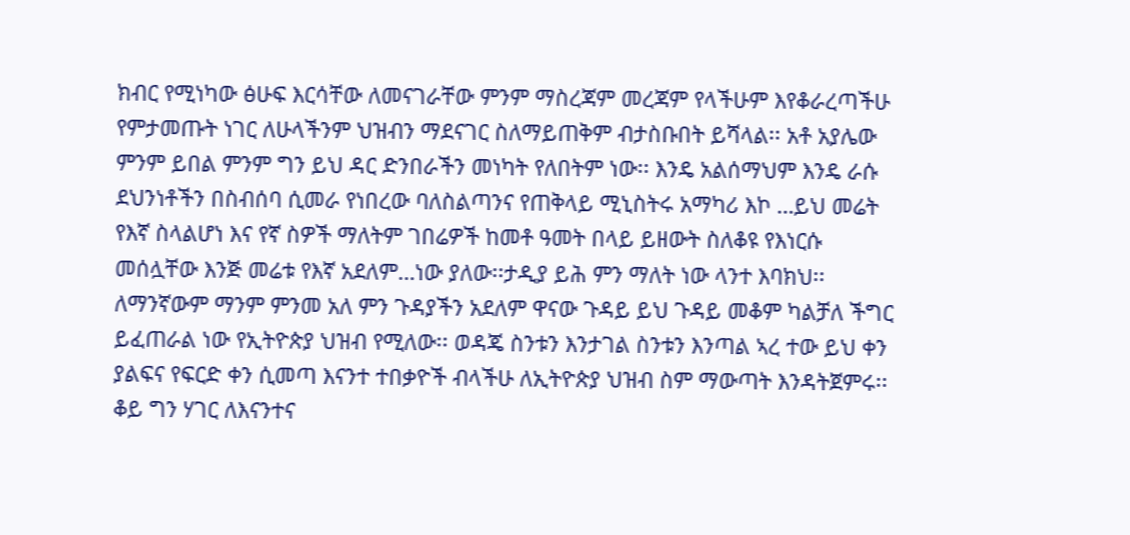ክብር የሚነካው ፅሁፍ እርሳቸው ለመናገራቸው ምንም ማስረጃም መረጃም የላችሁም እየቆራረጣችሁ የምታመጡት ነገር ለሁላችንም ህዝብን ማደናገር ስለማይጠቅም ብታስቡበት ይሻላል፡፡ አቶ አያሌው ምንም ይበል ምንም ግን ይህ ዳር ድንበራችን መነካት የለበትም ነው፡፡ እንዴ አልሰማህም እንዴ ራሱ ደህንነቶችን በስብሰባ ሲመራ የነበረው ባለስልጣንና የጠቅላይ ሚኒስትሩ አማካሪ እኮ …ይህ መሬት የእኛ ስላልሆነ እና የኛ ስዎች ማለትም ገበሬዎች ከመቶ ዓመት በላይ ይዘውት ስለቆዩ የእነርሱ መሰሏቸው እንጅ መሬቱ የእኛ አደለም…ነው ያለው፡፡ታዲያ ይሕ ምን ማለት ነው ላንተ እባክህ፡፡
ለማንኛውም ማንም ምንመ አለ ምን ጉዳያችን አደለም ዋናው ጉዳይ ይህ ጉዳይ መቆም ካልቻለ ችግር ይፈጠራል ነው የኢትዮጵያ ህዝብ የሚለው፡፡ ወዳጄ ስንቱን እንታገል ስንቱን እንጣል ኣረ ተው ይህ ቀን ያልፍና የፍርድ ቀን ሲመጣ እናንተ ተበቃዮች ብላችሁ ለኢትዮጵያ ህዝብ ስም ማውጣት እንዳትጀምሩ፡፡
ቆይ ግን ሃገር ለእናንተና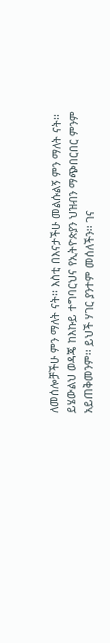ለመሰሎቻችሁ ምን ማለት ናት፡፡ እስቲ በእናታችሁ መልሱልኝ ምን ማለት ናት፡፡
ይሄውልህ ወዳጄ ከእኩይ ተግባርህና የኢትዮጵያን ህዝብን ማጭበርበር ምንም አይጠቅመንም፡፡ ይህች ሃገር ያንተም መሰለችን፡፡ ገና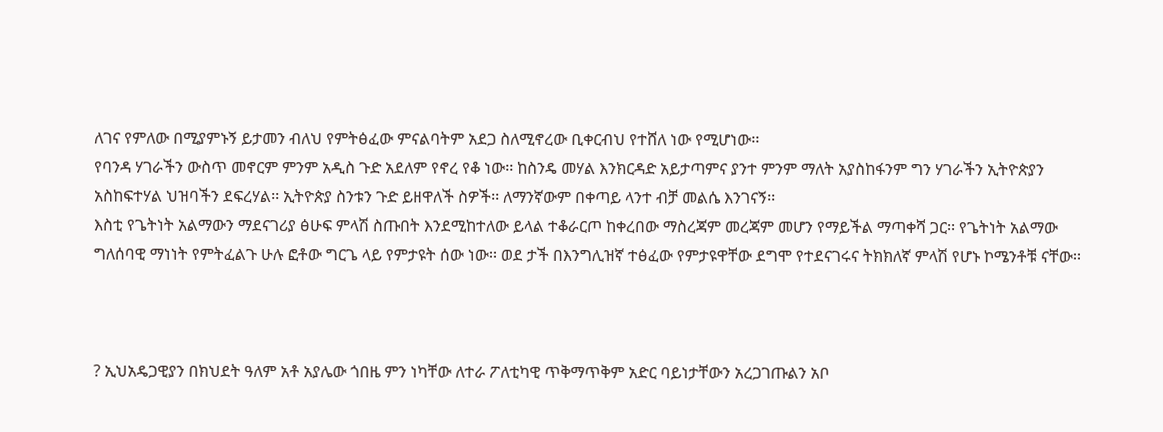ለገና የምለው በሚያምኑኝ ይታመን ብለህ የምትፅፈው ምናልባትም አደጋ ስለሚኖረው ቢቀርብህ የተሸለ ነው የሚሆነው፡፡
የባንዳ ሃገራችን ውስጥ መኖርም ምንም አዲስ ጉድ አደለም የኖረ የቆ ነው፡፡ ከስንዴ መሃል እንክርዳድ አይታጣምና ያንተ ምንም ማለት አያስከፋንም ግን ሃገራችን ኢትዮጵያን አስከፍተሃል ህዝባችን ደፍረሃል፡፡ ኢትዮጵያ ስንቱን ጉድ ይዘዋለች ስዎች፡፡ ለማንኛውም በቀጣይ ላንተ ብቻ መልሴ እንገናኝ፡፡
እስቲ የጌትነት አልማውን ማደናገሪያ ፅሁፍ ምላሽ ስጡበት እንደሚከተለው ይላል ተቆራርጦ ከቀረበው ማስረጃም መረጃም መሆን የማይችል ማጣቀሻ ጋር፡፡ የጌትነት አልማው ግለሰባዊ ማነነት የምትፈልጉ ሁሉ ፎቶው ግርጌ ላይ የምታዩት ሰው ነው፡፡ ወደ ታች በእንግሊዝኛ ተፅፈው የምታዩዋቸው ደግሞ የተደናገሩና ትክክለኛ ምላሽ የሆኑ ኮሜንቶቹ ናቸው፡፡



? ኢህአዴጋዊያን በክህደት ዓለም አቶ አያሌው ጎበዜ ምን ነካቸው ለተራ ፖለቲካዊ ጥቅማጥቅም አድር ባይነታቸውን አረጋገጡልን አቦ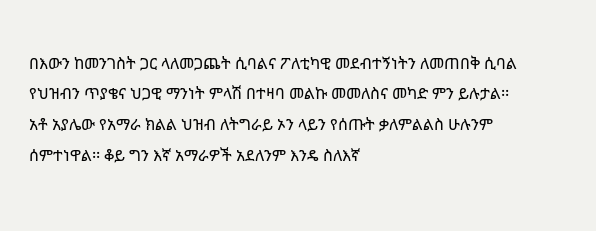በእውን ከመንገስት ጋር ላለመጋጨት ሲባልና ፖለቲካዊ መደብተኝነትን ለመጠበቅ ሲባል የህዝብን ጥያቄና ህጋዊ ማንነት ምላሽ በተዛባ መልኩ መመለስና መካድ ምን ይሉታል፡፡
አቶ አያሌው የአማራ ክልል ህዝብ ለትግራይ ኦን ላይን የሰጡት ቃለምልልስ ሁሉንም ሰምተነዋል፡፡ ቆይ ግን እኛ አማራዎች አደለንም እንዴ ስለእኛ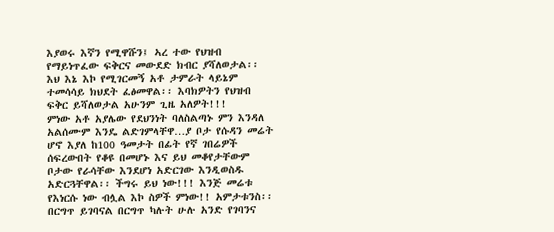እያወሩ እኛን የሚዋሹን፤ ኣረ ተው የህዝብ የማይነጥፈው ፍቅርና መውደድ ክብር ያሻለወታል፡፡ እህ እኔ እኮ የሚገርመኝ አቶ ታምራት ላይኔም ተመሳሳይ ክህደት ፈፅመዋል፡፡ እባክዎትን የህዝብ ፍቅር ይሻለወታል አሁንም ጊዜ አለዎት!!!
ምነው አቶ አያሌው የደህንነት ባለስልጣኑ ምን እንዳለ አልሰሙም እንዴ ልድገምላቸዋ…ያ ቦታ የሱዳን መሬት ሆኖ እያለ ከ100 ዓመታት በፊት የኛ ገበሬዎች ሰፍረውበት የቆዩ በመሆኑ እና ይህ መቆየታቸውም ቦታው የራሳቸው እንደሆነ አድርገው እንዲወስዱ አድርጓቸዋል፡፡ ችግሩ ይህ ነው!!! እንጅ መሬቱ የእነርሱ ነው ብሏል እኮ ስዎች ምነው!! አምታቱንስ፡፡
በርግጥ ይገባናል በርግጥ ካሉት ሁሉ አንድ የገባንና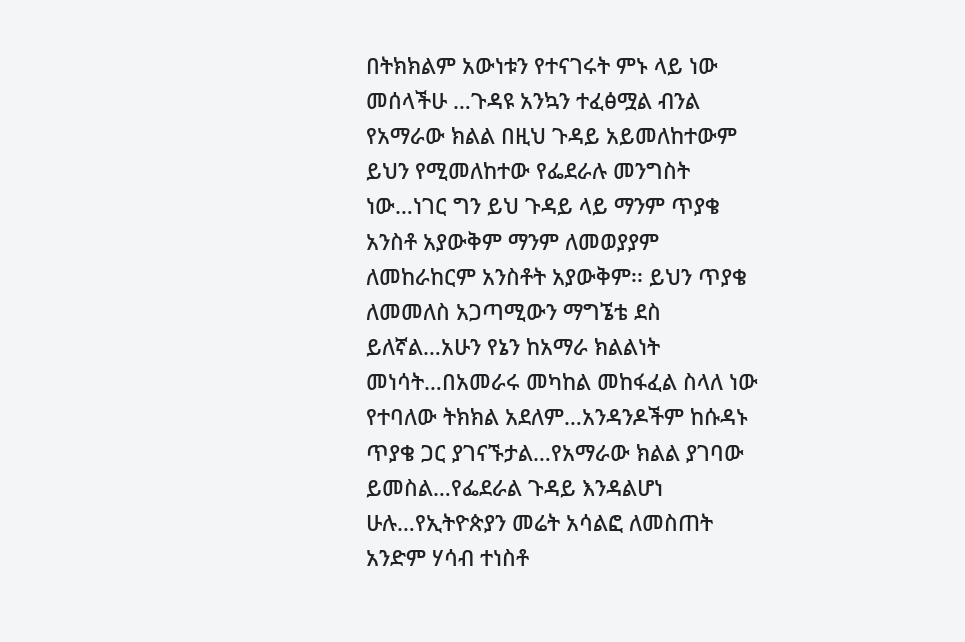በትክክልም አውነቱን የተናገሩት ምኑ ላይ ነው መሰላችሁ …ጉዳዩ አንኳን ተፈፅሟል ብንል የአማራው ክልል በዚህ ጉዳይ አይመለከተውም ይህን የሚመለከተው የፌደራሉ መንግስት ነው…ነገር ግን ይህ ጉዳይ ላይ ማንም ጥያቄ አንስቶ አያውቅም ማንም ለመወያያም ለመከራከርም አንስቶት አያውቅም፡፡ ይህን ጥያቄ ለመመለስ አጋጣሚውን ማግኜቴ ደስ ይለኛል…አሁን የኔን ከአማራ ክልልነት መነሳት…በአመራሩ መካከል መከፋፈል ስላለ ነው የተባለው ትክክል አደለም…አንዳንዶችም ከሱዳኑ ጥያቄ ጋር ያገናኙታል…የአማራው ክልል ያገባው ይመስል…የፌደራል ጉዳይ እንዳልሆነ ሁሉ…የኢትዮጵያን መሬት አሳልፎ ለመስጠት አንድም ሃሳብ ተነስቶ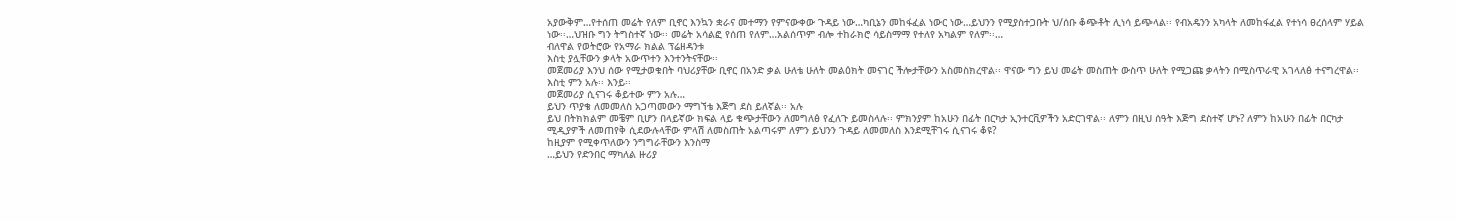አያውቅም…የተሰጠ መሬት የለም ቢኖር እንኳን ቋራና መተማን የምናውቀው ጉዳይ ነው…ካቢኔን መከፋፈል ነውር ነው…ይህንን የሚያስተጋቡት ህ/ሰቡ ቆጭቶት ሊነሳ ይጭላል፡፡ የብአዴንን አካላት ለመከፋፈል የተነሳ ፀረሰላም ሃይል ነው፡፡…ህዝቡ ግን ትግስተኛ ነው፡፡ መሬት አሳልፎ የሰጠ የለም…አልሰጥም ብሎ ተከራክሮ ሳይስማማ የተለየ አካልም የለም፡፡…
ብለዋል የወትሮው የአማራ ክልል ፕሬዘዳንቱ
እስቲ ያሏቸውን ቃላት አውጥተን እንተንትናቸው፡፡
መጀመሪያ እንህ ሰው የሚታወቁበት ባህሪያቸው ቢኖር በአንድ ቃል ሁለቴ ሁለት መልዕክት መናገር ችሎታቸውን አስመስክረዋል፡፡ ዋናው ግን ይህ መሬት መስጠት ውስጥ ሁለት የሚጋጩ ቃላትን በሚስጥራዊ አገላለፅ ተናግረዋል፡፡ እስቲ ምን አሉ፡፡ እንይ፡፡
መጀመሪያ ሲናገሩ ቆይተው ምን አሉ…
ይህን ጥያቄ ለመመለስ አጋጣመውን ማግኘቴ እጅግ ደስ ይለኛል፡፡ አሉ
ይህ በትክክልም መቼም ቢሆን በላይኛው ክፍል ላይ ቁጭታቸውን ለመግለፅ የፈለጉ ይመስላሉ፡፡ ምክንያም ከአሁን በፊት በርካታ ኢንተርቪዎችን አድርገዋል፡፡ ለምን በዚህ ሰዓት እጅግ ደስተኛ ሆኑ? ለምን ከአሁን በፊት በርካታ ሚዲያዎች ለመጠየቅ ሲደውሉላቸው ምላሽ ለመስጠት አልጣሩም ለምን ይህንን ጉዳይ ለመመለስ እንደሚቸገሩ ሲናገሩ ቆዩ?
ከዚያም የሚቀጥለውን ንግግራቸውን እንስማ
…ይህን የድንበር ማካለል ዙሪያ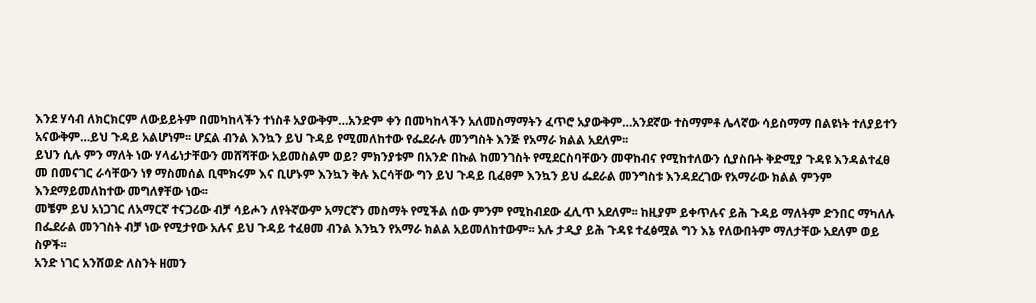እንደ ሃሳብ ለክርክርም ለውይይትም በመካከላችን ተነስቶ አያውቅም…አንድም ቀን በመካከላችን አለመስማማትን ፈጥሮ አያውቅም…አንደኛው ተስማምቶ ሌላኛው ሳይስማማ በልዩነት ተለያይተን አናውቅም…ይህ ጉዳይ አልሆነም፡፡ ሆኗል ብንል እንኳን ይህ ጉዳይ የሚመለከተው የፌደራሉ መንግስት እንጅ የአማራ ክልል አደለም፡፡
ይህን ሲሉ ምን ማለት ነው ሃላፊነታቸውን መሸሻቸው አይመስልም ወይ? ምክንያቱም በአንድ በኩል ከመንገስት የሚደርስባቸውን መዋከብና የሚከተለውን ሲያስቡት ቅድሚያ ጉዳዩ እንዳልተፈፀ መ በመናገር ራሳቸውን ነፃ ማስመሰል ቢሞክሩም እና ቢሆኑም እንኳን ቅሉ እርሳቸው ግን ይህ ጉዳይ ቢፈፀም እንኳን ይህ ፌደራል መንግስቱ እንዳደረገው የአማራው ክልል ምንም እንደማይመለከተው መግለፃቸው ነው፡፡
መቼም ይህ አነጋገር ለአማርኛ ተናጋሪው ብቻ ሳይሖን ለየትኛውም አማርኛን መስማት የሚችል ሰው ምንም የሚከብደው ፈሊጥ አደለም፡፡ ከዚያም ይቀጥሉና ይሕ ጉዳይ ማለትም ድንበር ማካለሉ በፌደራል መንገስት ብቻ ነው የሚታየው አሉና ይህ ጉዳይ ተፈፀመ ብንል እንኳን የአማራ ክልል አይመለከተውም፡፡ አሉ ታዲያ ይሕ ጉዳዩ ተፈፅሟል ግን እኔ የለውበትም ማለታቸው አደለም ወይ ስዎች፡፡
አንድ ነገር አንሸወድ ለስንት ዘመን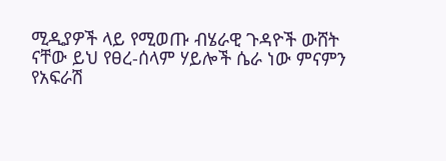ሚዲያዎች ላይ የሚወጡ ብሄራዊ ጉዳዮች ውሸት ናቸው ይህ የፀረ-ሰላም ሃይሎች ሴራ ነው ምናምን የአፍራሽ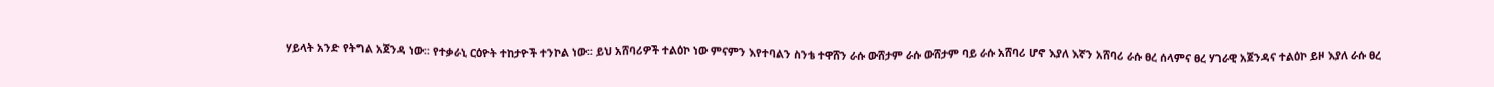ሃይላት አንድ የትግል አጀንዳ ነው፡፡ የተቃራኒ ርዕዮት ተከታዮች ተንኮል ነው፡፡ ይህ አሸባሪዎች ተልዕኮ ነው ምናምን እየተባልን ስንቴ ተዋሸን ራሱ ውሸታም ራሱ ውሸታም ባይ ራሱ አሸባሪ ሆኖ እያለ እኛን አሸባሪ ራሱ ፀረ ሰላምና ፀረ ሃገራዊ አጀንዳና ተልዕኮ ይዞ እያለ ራሱ ፀረ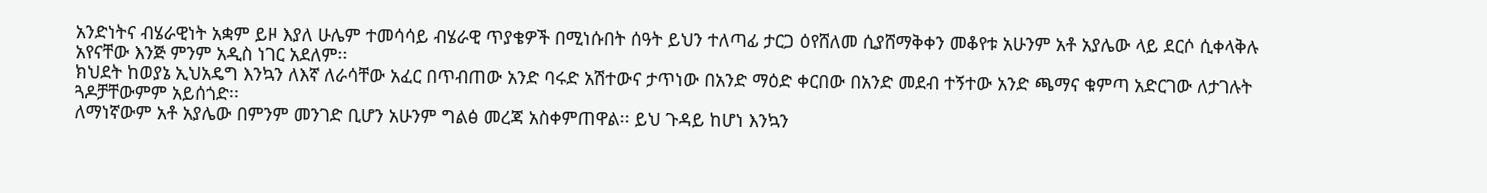አንድነትና ብሄራዊነት አቋም ይዞ እያለ ሁሌም ተመሳሳይ ብሄራዊ ጥያቄዎች በሚነሱበት ሰዓት ይህን ተለጣፊ ታርጋ ዕየሸለመ ሲያሸማቅቀን መቆየቱ አሁንም አቶ አያሌው ላይ ደርሶ ሲቀላቅሉ አየናቸው እንጅ ምንም አዲስ ነገር አደለም፡፡
ክህደት ከወያኔ ኢህአዴግ እንኳን ለእኛ ለራሳቸው አፈር በጥብጠው አንድ ባሩድ አሽተውና ታጥነው በአንድ ማዕድ ቀርበው በአንድ መደብ ተኝተው አንድ ጫማና ቁምጣ አድርገው ለታገሉት ጓዶቻቸውምም አይሰጎድ፡፡
ለማነኛውም አቶ አያሌው በምንም መንገድ ቢሆን አሁንም ግልፅ መረጃ አስቀምጠዋል፡፡ ይህ ጉዳይ ከሆነ እንኳን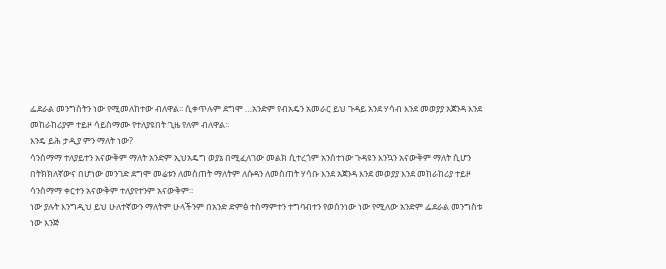ፌደራል መንግስትን ነው የሚመለከተው ብለዋል፡፡ ሲቀጥሉም ደግሞ …አንድም የብአዴን አመራር ይህ ጉዳይ አንደ ሃሳብ እንደ መወያያ አጀንዳ እንደ መከራከሪያም ተይዞ ሳይስማሙ የተለያዩበት ጊዜ የለም ብለዋል፡፡
እንዴ ይሕ ታዲያ ምን ማለት ነው?
ሳንስማማ ተለያይተን አናውቅም ማለት አንድም ኢህአዴግ ወያኔ በሚፈለገው መልክ ሲተረጎም አንስተነው ጉዳዩን እንኳን አናውቅም ማለት ሲሆን በትክክለኛውና በሆነው መንገድ ደግሞ መሬቱን ለመስጠት ማለትም ለሱዳን ለመስጠት ሃሳቡ እንደ አጀንዳ እንደ መወያያ እንደ መከራከሪያ ተይዞ ሳንስማማ ቀርተን አናውቅም ተለያየተንም አናውቅም፡፡
ነው ያሉት እንግዲህ ይህ ሁለተኛውን ማለትም ሁላችንም በአንድ ድምፅ ተስማምተን ተግባብተን የወሰንነው ነው የሚለው አንድም ፌደራል መንግስቱ ነው እንጅ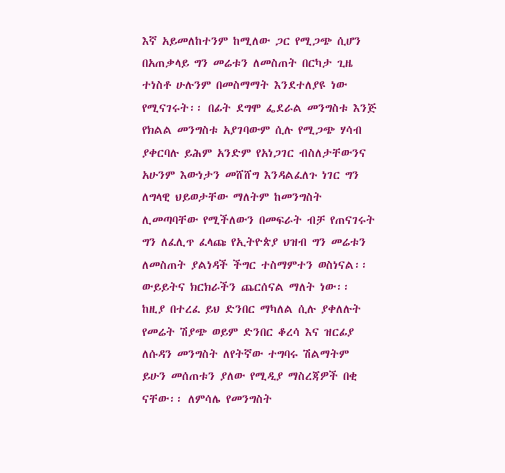እኛ አይመለከተንም ከሚለው ጋር የሚጋጭ ሲሆን በአጠቃላይ ግን መሬቱን ለመስጠት በርካታ ጊዜ ተነስቶ ሁሉንም በመስማማት እንደተለያዩ ነው የሚናገሩት፡፡ በፊት ደግሞ ፌደራል መንግስቱ እንጅ የክልል መንግስቱ አያገባውም ሲሉ የሚጋጭ ሃሳብ ያቀርባሉ ይሕም አንድም የአነጋገር ብስለታቸውንና አሁንም እውነታን መሸሸግ እንዳልፈለጉ ነገር ግን ለግላዊ ህይወታቸው ማለትም ከመንግስት ሊመጣባቸው የሚችለውን በመፍራት ብቻ የጠናገሩት ግን ለፈሊጥ ፈላጩ የኢትዮጵያ ህዝብ ግን መሬቱን ለመስጠት ያልነዳች ችግር ተስማምተን ወስነናል፡፡ ውይይትና ክርክራችን ጨርሰናል ማለት ነው፡፡
ከዚያ በተረፈ ይህ ድንበር ማካለል ሲሉ ያቀለሉት የመሬት ሽያጭ ወይም ድንበር ቆረሳ እና ዝርፊያ ለሱዳን መንግስት ለየትኛው ተግባሩ ሽልማትም ይሁን መሰጠቱን ያለው የሚዲያ ማስረጃዎች በቂ ናቸው፡፡ ለምሳሌ የመንግስት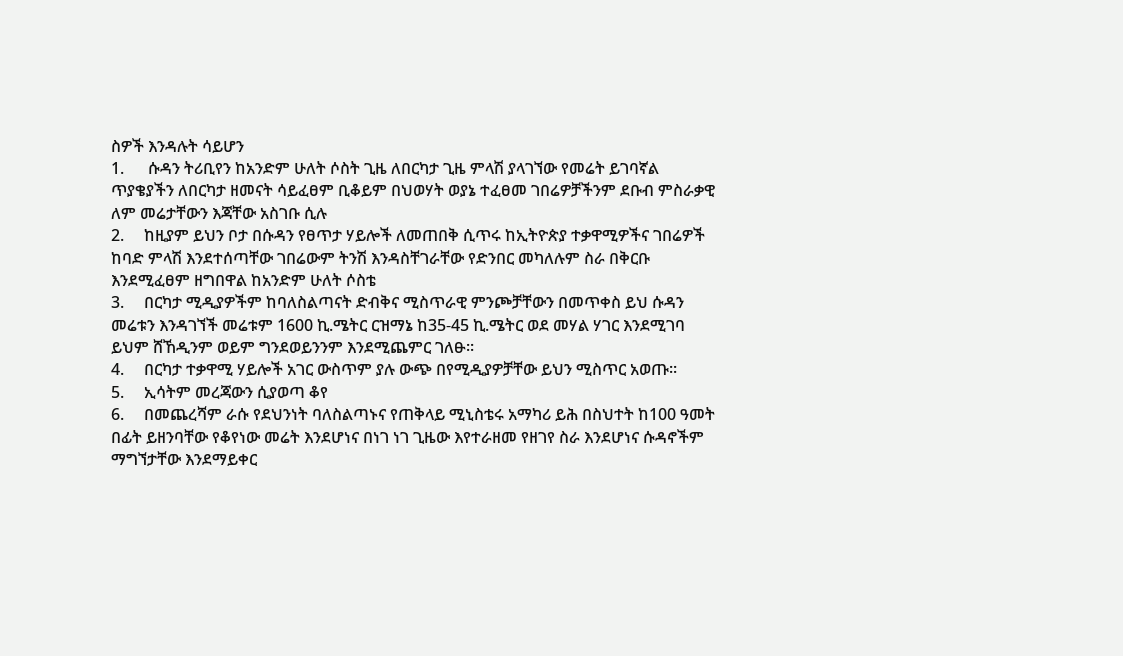ስዎች እንዳሉት ሳይሆን
1.      ሱዳን ትሪቢየን ከአንድም ሁለት ሶስት ጊዜ ለበርካታ ጊዜ ምላሽ ያላገኘው የመሬት ይገባኛል ጥያቄያችን ለበርካታ ዘመናት ሳይፈፀም ቢቆይም በህወሃት ወያኔ ተፈፀመ ገበሬዎቻችንም ደቡብ ምስራቃዊ ለም መሬታቸውን እጃቸው አስገቡ ሲሉ
2.     ከዚያም ይህን ቦታ በሱዳን የፀጥታ ሃይሎች ለመጠበቅ ሲጥሩ ከኢትዮጵያ ተቃዋሚዎችና ገበሬዎች ከባድ ምላሽ እንደተሰጣቸው ገበሬውም ትንሽ እንዳስቸገራቸው የድንበር መካለሉም ስራ በቅርቡ እንደሚፈፀም ዘግበዋል ከአንድም ሁለት ሶስቴ
3.     በርካታ ሚዲያዎችም ከባለስልጣናት ድብቅና ሚስጥራዊ ምንጮቻቸውን በመጥቀስ ይህ ሱዳን መሬቱን እንዳገኘች መሬቱም 1600 ኪ.ሜትር ርዝማኔ ከ35-45 ኪ.ሜትር ወደ መሃል ሃገር እንደሚገባ ይህም ሸኸዲንም ወይም ግንደወይንንም እንደሚጨምር ገለፁ፡፡
4.     በርካታ ተቃዋሚ ሃይሎች አገር ውስጥም ያሉ ውጭ በየሚዲያዎቻቸው ይህን ሚስጥር አወጡ፡፡
5.     ኢሳትም መረጃውን ሲያወጣ ቆየ
6.     በመጨረሻም ራሱ የደህንነት ባለስልጣኑና የጠቅላይ ሚኒስቴሩ አማካሪ ይሕ በስህተት ከ100 ዓመት በፊት ይዘንባቸው የቆየነው መሬት እንደሆነና በነገ ነገ ጊዜው እየተራዘመ የዘገየ ስራ እንደሆነና ሱዳኖችም ማግኘታቸው እንደማይቀር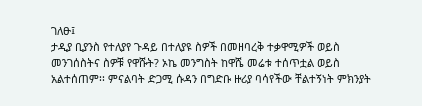ገለፁ፤
ታዲያ ቢያንስ የተለያየ ጉዳይ በተለያዩ ስዎች በመዘባረቅ ተቃዋሚዎች ወይስ መንገሰስትና ስዎቹ የዋሹት? ኦኬ መንግስት ከዋሼ መሬቱ ተሰጥቷል ወይስ አልተሰጠም፡፡ ምናልባት ድጋሚ ሱዳን በግድቡ ዙሪያ ባሳየችው ቸልተኝነት ምክንያት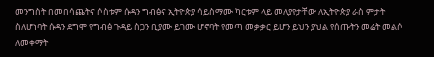መንግስት በመበሳጨትና ሶስቱም ሱዳን ግብፅና ኢትዮጵያ ሳይስማሙ ካርቱም ላይ መለያየታቸው ለኢትዮጵያ ራስ ምታት ስለሆነባት ሱዳን ደግሞ የግብፅ ጉዳይ ስጋን ቢያሙ ይገሙ ሆኖባት የመጣ መቃቃር ይሆን ይህን ያህል የሰጡትን መሬት መልሶ ለመቀማት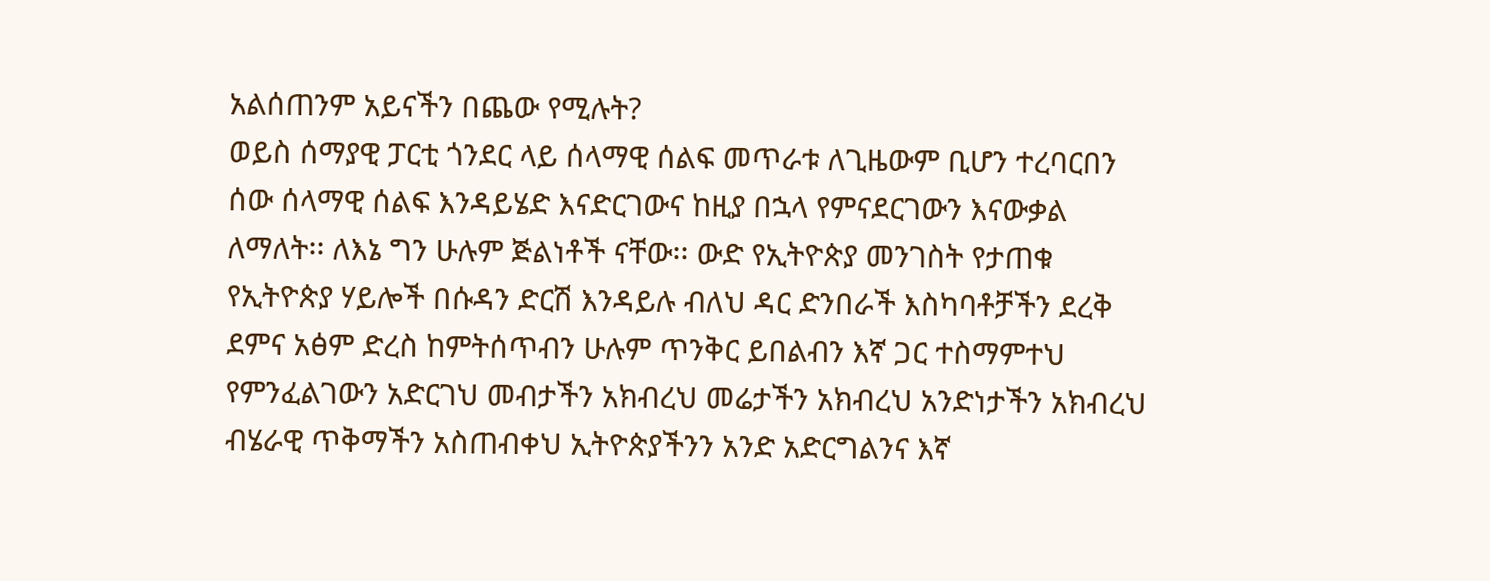አልሰጠንም አይናችን በጨው የሚሉት?
ወይስ ሰማያዊ ፓርቲ ጎንደር ላይ ሰላማዊ ሰልፍ መጥራቱ ለጊዜውም ቢሆን ተረባርበን ሰው ሰላማዊ ሰልፍ እንዳይሄድ እናድርገውና ከዚያ በኋላ የምናደርገውን እናውቃል ለማለት፡፡ ለእኔ ግን ሁሉም ጅልነቶች ናቸው፡፡ ውድ የኢትዮጵያ መንገስት የታጠቁ የኢትዮጵያ ሃይሎች በሱዳን ድርሽ እንዳይሉ ብለህ ዳር ድንበራች እስካባቶቻችን ደረቅ ደምና አፅም ድረስ ከምትሰጥብን ሁሉም ጥንቅር ይበልብን እኛ ጋር ተስማምተህ የምንፈልገውን አድርገህ መብታችን አክብረህ መሬታችን አክብረህ አንድነታችን አክብረህ ብሄራዊ ጥቅማችን አስጠብቀህ ኢትዮጵያችንን አንድ አድርግልንና እኛ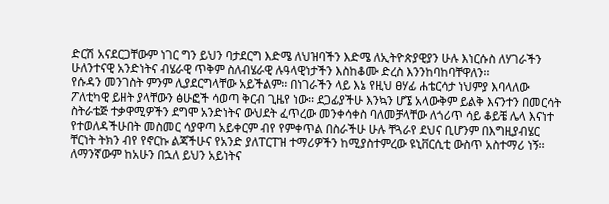ድርሽ አናደርጋቸውም ነገር ግን ይህን ባታደርግ እድሜ ለህዝባችን እድሜ ለኢትዮጵያዊያን ሁሉ እነርሱስ ለሃገራችን ሁለንተናዊ አንድነትና ብሄራዊ ጥቅም ስለብሄራዊ ሉዓላዊነታችን እስከቆሙ ድረስ እንንከባከባቸዋለን፡፡
የሱዳን መንገስት ምንም ሊያደርግላቸው አይችልም፡፡ በነገራችን ላይ እኔ የዚህ ፀሃፊ ሐቴርሳታ ነህምያ እባላለው ፖለቲካዊ ይዘት ያላቸውን ፅሁፎች ሳወጣ ቅርብ ጊዜየ ነው፡፡ ደጋፊያችሁ እንኳን ሆኜ አላውቅም ይልቅ እናንተን በመርሳት ስትራቴጅ ተቃዋሚዎችን ደግሞ አንድነትና ውህደት ፈጥረው መንቀሳቀስ ባለመቻላቸው ለጎሪጥ ሳይ ቆይቼ ሌላ እናነተ የተወለዳችሁበት መስመር ሳያዋጣ አይቀርም ብየ የምቀጥል በስራችሁ ሁሉ ቸጓራየ ደህና ቢሆንም በእግዚያብሄር ቸርነት ትክን ብየ የኖርኩ ልጃችሁና የአንድ ያለፐርፐዝ ተማሪዎችን ከሚያስተምረው ዩኒቨርሲቲ ውስጥ አስተማሪ ነኝ፡፡
ለማንኛውም ከአሁን በኋለ ይህን አይነትና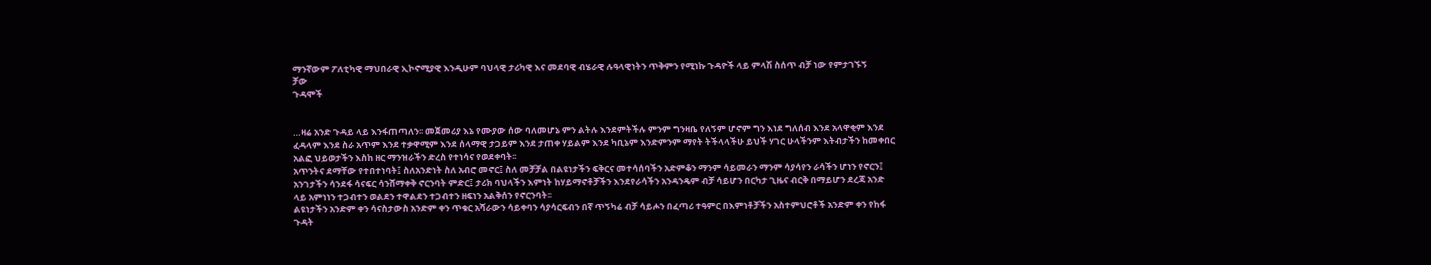ማንኛውም ፖለቲካዊ ማህበራዊ ኢኮኖሚያዊ እንዲሁም ባህላዊ ታሪካዊ እና መደባዊ ብሄራዊ ሉዓላዊነትን ጥቅምን የሚነኩ ጉዳዮች ላይ ምላሽ ስሰጥ ብቻ ነው የምታገኙኝ
ቻው
ጉዳሞች


…ዛሬ አንድ ጉዳይ ላይ እንፋጠጣለን፡፡ መጀመሪያ እኔ የሙያው ሰው ባለመሆኔ ምን ልትሉ እንደምትችሉ ምንም ግንዛቤ የለኝም ሆኖም ግን እነደ ግለሰብ እንደ አላዋቂም እንደ ፈዳላም እንደ ስራ አጥም እንደ ተቃዋሚም እንደ ሰላማዊ ታጋይም እንደ ታጠቀ ሃይልም እንደ ካቢኔም እንድምንም ማየት ትችላላችሁ ይህች ሃገር ሁላችንም እትብታችን ከመቀበር አልፎ ህይወታችን እስከ ዘር ማንዝራችን ድረስ የተነሳና የወደቀባት፡፡
አጥንትና ደማቸው የተበተነባት፤ ስለአንድነት ስለ አብሮ መኖር፤ ስለ መቻቻል በልዩነታችን ፍቅርና መተሳሰባችን አድምቆን ማንም ሳይመራን ማንም ሳያሳየን ራሳችን ሆነን የኖርን፤ አንገታችን ሳንደፋ ሳናፍር ሳንሸማቀቅ ኖርንባት ምድር፤ ታሪክ ባህላችን እምነት ከሃይማኖቶቻችን እንደየራሳችን አንዳንዴም ብቻ ሳይሆን በርካታ ጊዜና ብርቅ በማይሆን ደረጃ አንድ ላይ አምነነን ተጋብተን ወልደን ተዋልደን ተጋብተን ዘፍነን አልቅሰን የኖርንባት፡፡
ልዩነታችን አንድም ቀን ሳናስታውስ አንድም ቀን ጥቁር አሻራውን ሳይቀባን ሳያሳርፍብን በኛ ጥኝካሬ ብቻ ሳይሖን በፈጣሪ ተዓምር በእምነቶቻችን አስተምህሮቶች አንድም ቀን የከፋ ጉዳት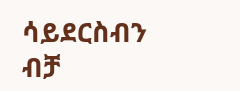ሳይደርስብን ብቻ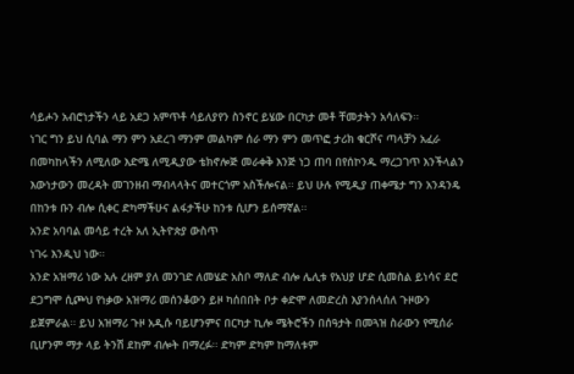ሳይሖን አብሮነታችን ላይ አደጋ አምጥቶ ሳይለያየን ስንኖር ይሄው በርካታ መቶ ቸመታትን አሳለፍን፡፡
ነገር ግን ይህ ሲባል ማን ምን አደረገ ማንም መልካም ሰራ ማን ምን መጥፎ ታሪክ ቁርሾና ጣላቻን አፈራ በመካከላችን ለሚለው እድሜ ለሚዲያው ቴክኖሎጅ መራቀቅ እንጅ ነጋ ጠባ በየሰኮንዱ ማረጋገጥ እንችላልን እውነታውን መረዳት መገንዘብ ማብላላትና መተርጎም አስችሎናል፡፡ ይህ ሁሉ የሚዲያ ጠቀሜታ ግን አንዳንዴ በከንቱ ቡን ብሎ ሲቀር ድካማችሁና ልፋታችሁ ከንቱ ሲሆን ይሰማኛል፡፡
አንድ አባባል መሳይ ተረት አለ ኢትዮጵያ ውስጥ
ነገሩ እንዲህ ነው፡፡
አንድ አዝማሪ ነው አሉ ረዘም ያለ መንገድ ለመሄድ አስቦ ማለድ ብሎ ሌሊቱ የአህያ ሆድ ሲመስል ይነሳና ደሮ ደጋግሞ ሲጮህ የነቃው አዝማሪ መሰንቆውን ይዞ ካሰበበት ቦታ ቀድሞ ለመድረስ እያንሰላሰለ ጉዞውን ይጀምራል፡፡ ይህ አዝማሪ ጉዞ አዲሱ ባይሆንምና በርካታ ኪሎ ሜትሮችን በሰዓታት በመጓዝ ስራውን የሚሰራ ቢሆንም ማታ ላይ ትንሽ ደከም ብሎት በማረፉ፡፡ ድካም ድካም ከማለቱም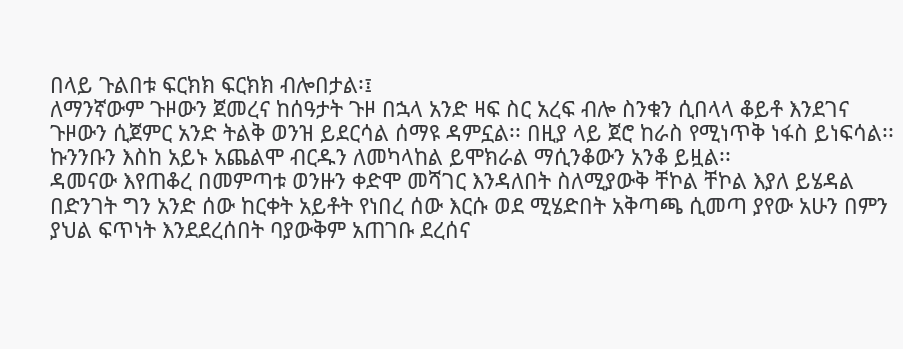በላይ ጉልበቱ ፍርክክ ፍርክክ ብሎበታል፡፤
ለማንኛውም ጉዞውን ጀመረና ከሰዓታት ጉዞ በኋላ አንድ ዛፍ ስር አረፍ ብሎ ስንቁን ሲበላላ ቆይቶ እንደገና ጉዞውን ሲጀምር አንድ ትልቅ ወንዝ ይደርሳል ሰማዩ ዳምኗል፡፡ በዚያ ላይ ጀሮ ከራስ የሚነጥቅ ነፋስ ይነፍሳል፡፡ ኩንንቡን እስከ አይኑ አጨልሞ ብርዱን ለመካላከል ይሞክራል ማሲንቆውን አንቆ ይዟል፡፡
ዳመናው እየጠቆረ በመምጣቱ ወንዙን ቀድሞ መሻገር እንዳለበት ስለሚያውቅ ቸኮል ቸኮል እያለ ይሄዳል በድንገት ግን አንድ ሰው ከርቀት አይቶት የነበረ ሰው እርሱ ወደ ሚሄድበት አቅጣጫ ሲመጣ ያየው አሁን በምን ያህል ፍጥነት እንደደረሰበት ባያውቅም አጠገቡ ደረሰና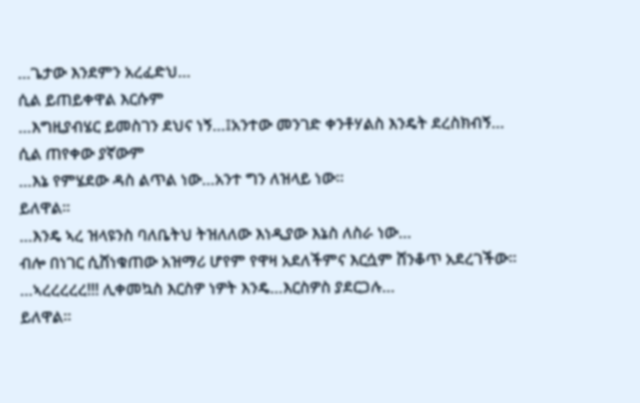…ጌታው እንደምን አረፈድህ…
ሲል ይጠይቀዋል እርሱም
…እግዚያብሄር ይመስገን ደህና ነኝ…፤አንተው መንገድ ቀንቶሃልስ እንዴት ደረስክብኝ…
ሲል ጠየቀው ያኛውም
…እኔ የምሄደው ዳስ ልጥል ነው…አንተ ግን ለዝላይ ነው፡፡
ይለዋል፡፡
…እንዴ ኣረ ዝላዩንስ ባለቤትህ ትዝለለው እነዲያው እኔስ ለስራ ነው…
ብሎ በነገር ሲሸነቁጠው አዝማሪ ሆየም የዋዛ አደለችምና እርሷም ሸንቆጥ አደረገችው፡፡
…ኣረረረረረ!!! ሊቀመኳስ እርስዎ ነዎት እንዴ…እርስዎስ ያደርጋሉ…
ይለዋል፡፡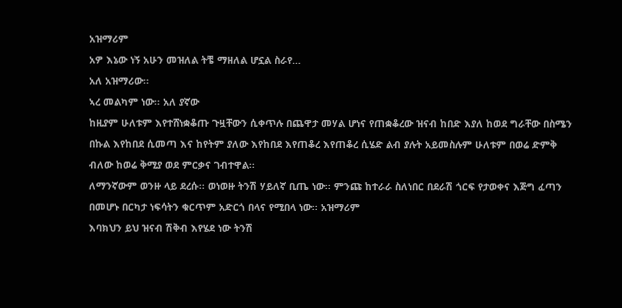አዝማሪም
አዎ እኔው ነኝ አሁን መዝለል ትቼ ማዘለል ሆኗል ስራየ…
አለ አዝማሪው፡፡
ኣረ መልካም ነው፡፡ አለ ያኛው
ከዚያም ሁለቱም እየተሸነቋቆጡ ጉዟቸውን ሲቀጥሉ በጨዋታ መሃል ሆነና የጠቋቆረው ዝናብ ከበድ እያለ ከወደ ግራቸው በስሜን በኩል እየከበደ ሲመጣ እና ከየትም ያለው እየከበደ እየጠቆረ እየጠቆረ ሲሄድ ልብ ያሉት አይመስሉም ሁለቱም በወሬ ድምቅ ብለው ከወሬ ቅሚያ ወደ ምርቃና ገብተዋል፡፡
ለማንኛውም ወንዙ ላይ ደረሱ፡፡ ወነወዙ ትንሽ ሃይለኛ ቢጤ ነው፡፡ ምንጩ ከተራራ ስለነበር በደራሽ ጎርፍ የታወቀና እጅግ ፈጣን በመሆኑ በርካታ ነፍሳትን ቁርጥም አድርጎ በላና የሚበላ ነው፡፡ አዝማሪም
እባክህን ይህ ዝናብ ሽቅብ እየሄደ ነው ትንሽ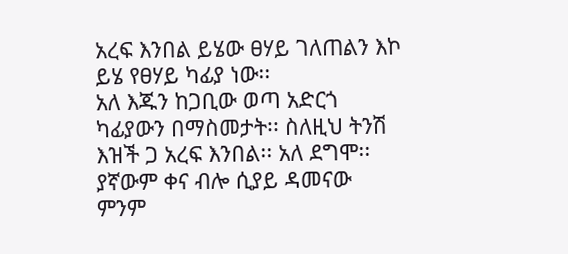አረፍ እንበል ይሄው ፀሃይ ገለጠልን እኮ
ይሄ የፀሃይ ካፊያ ነው፡፡
አለ እጁን ከጋቢው ወጣ አድርጎ ካፊያውን በማስመታት፡፡ ስለዚህ ትንሽ እዝች ጋ አረፍ እንበል፡፡ አለ ደግሞ፡፡
ያኛውም ቀና ብሎ ሲያይ ዳመናው ምንም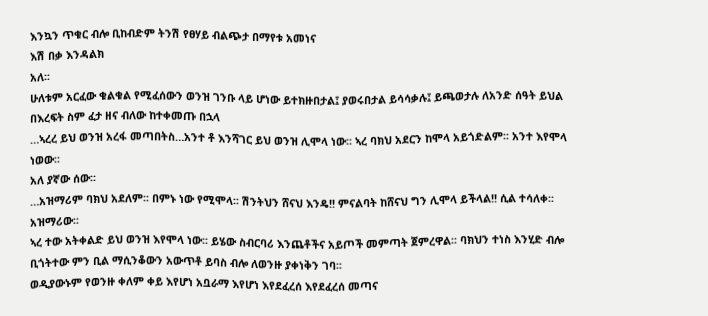እንኳን ጥቁር ብሎ ቢከብድም ትንሽ የፀሃይ ብልጭታ በማየቱ አመነና
እሽ በቃ እንዳልክ
አለ፡፡
ሁለቱም አርፈው ቁልቁል የሚፈሰውን ወንዝ ገንቡ ላይ ሆነው ይተክዙበታል፤ ያወሩበታል ይሳሳቃሉ፤ ይጫወታሉ ለአንድ ሰዓት ይህል በእረፍት ስም ፈታ ዘና ብለው ከተቀመጡ በኋላ
…ኣረረ ይህ ወንዝ አረፋ መጣበትስ…አንተ ቶ እንሻገር ይህ ወንዝ ሊሞላ ነው፡፡ ኣረ ባክህ አደርን ከሞላ አይጎድልም፡፡ አንተ እየሞላ ነወው፡፡
አለ ያኛው ሰው፡፡
…አዝማሪም ባክህ አደለም፡፡ በምኑ ነው የሚሞላ፡፡ ሽንትህን ሸናህ እንዴ!! ምናልባት ከሸናህ ግን ሊሞላ ይችላል!! ሲል ተሳለቀ፡፡ አዝማሪው፡፡
ኣረ ተው አትቀልድ ይህ ወንዝ እየሞላ ነው፡፡ ይሄው ስብርባሪ እንጨቶችና አይጦች መምጣት ጀምረዋል፡፡ ባክህን ተነስ እንሂድ ብሎ ቢጎትተው ምን ቢል ማሲንቆውን አውጥቶ ይባስ ብሎ ለወንዙ ያቀነቅን ገባ፡፡
ወዲያውኑም የወንዙ ቀለም ቀይ እየሆነ አቧራማ እየሆነ እየደፈረሰ እየደፈረሰ መጣና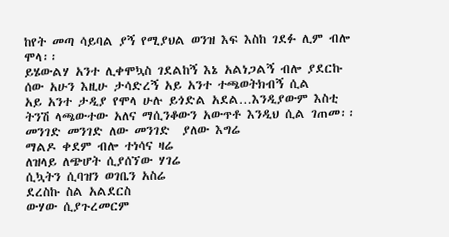ከየት መጣ ሳይባል ያኝ የሚያህል ወንዝ እፍ እስከ ገደፉ ሊም ብሎ ሞላ፡፡
ይሄውልሃ አንተ ሊቀሞኳስ ገደልከኝ እኔ አልነጋልኝ ብሎ ያደርኩ ሰው አሁን እዚሁ ታሳድረኝ አይ አንተ ተጫወትክብኝ ሲል
አይ አንተ ታዲያ የሞላ ሁሉ ይጎድል አደል…እንዲያውም እስቲ ትንሽ ላጫውተው አለና ማሲንቆውን አውጥቶ እንዲህ ሲል ገጠመ፡፡
መንገድ መንገድ ለው መንገድ  ያለው እግሬ
ማልዶ ቀደም ብሎ ተነሳና ዛሬ
ለዝላይ ለጭሆት ሲያሰኘው ሃገሬ
ሲኳትን ሲባዝን ወገቤን አስሬ
ደረስኩ ስል አልደርስ
ውሃው ሲያጉረመርም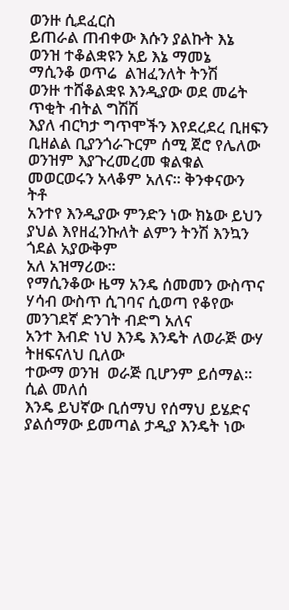ወንዙ ሲደፈርስ
ይጠራል ጠብቀው እሱን ያልኩት እኔ
ወንዝ ተቆልቋዩን አይ እኔ ማመኔ
ማሲንቆ ወጥሬ  ልዝፈንለት ትንሽ
ወንዙ ተሸቆልቋዩ እንዲያው ወደ መሬት ጥቂት ብትል ግሽሽ
እያለ ብርካታ ግጥሞችን እየደረደረ ቢዘፍን ቢዘልል ቢያንጎራጉርም ሰሚ ጀሮ የሌለው ወንዝም እያጉረመረመ ቁልቁል መወርወሩን አላቆም አለና፡፡ ቅንቀናውን ትቶ
አንተየ እንዲያው ምንድን ነው ክኔው ይህን ያህል እየዘፈንኩለት ልምን ትንሽ እንኳን ጎደል አያውቅም
አለ አዝማሪው፡፡
የማሲንቆው ዜማ አንዴ ሰመመን ውስጥና ሃሳብ ውስጥ ሲገባና ሲወጣ የቆየው መንገደኛ ድንገት ብድግ አለና
አንተ እብድ ነህ እንዴ እንዴት ለወራጅ ውሃ ትዘፍናለህ ቢለው
ተውማ ወንዝ  ወራጅ ቢሆንም ይሰማል፡፡ ሲል መለሰ
እንዴ ይህኛው ቢሰማህ የሰማህ ይሄድና ያልሰማው ይመጣል ታዲያ እንዴት ነው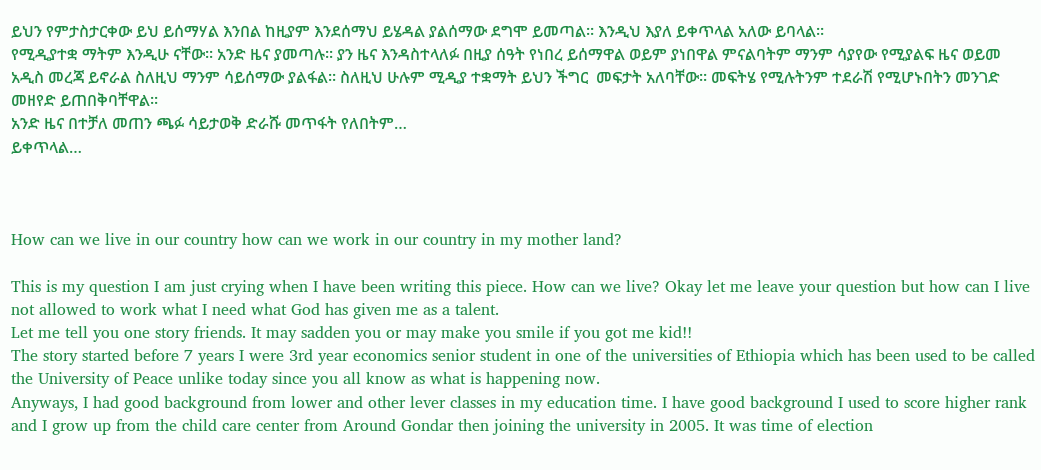ይህን የምታስታርቀው ይህ ይሰማሃል እንበል ከዚያም እንደሰማህ ይሄዳል ያልሰማው ደግሞ ይመጣል፡፡ እንዲህ እያለ ይቀጥላል አለው ይባላል፡፡
የሚዲያተቋ ማትም እንዲሁ ናቸው፡፡ አንድ ዜና ያመጣሉ፡፡ ያን ዜና እንዳስተላለፉ በዚያ ሰዓት የነበረ ይሰማዋል ወይም ያነበዋል ምናልባትም ማንም ሳያየው የሚያልፍ ዜና ወይመ አዲስ መረጃ ይኖራል ስለዚህ ማንም ሳይሰማው ያልፋል፡፡ ስለዚህ ሁሉም ሚዲያ ተቋማት ይህን ችግር  መፍታት አለባቸው፡፡ መፍትሄ የሚሉትንም ተደራሽ የሚሆኑበትን መንገድ መዘየድ ይጠበቅባቸዋል፡፡
አንድ ዜና በተቻለ መጠን ጫፉ ሳይታወቅ ድራሹ መጥፋት የለበትም…
ይቀጥላል…



How can we live in our country how can we work in our country in my mother land?

This is my question I am just crying when I have been writing this piece. How can we live? Okay let me leave your question but how can I live not allowed to work what I need what God has given me as a talent.
Let me tell you one story friends. It may sadden you or may make you smile if you got me kid!!
The story started before 7 years I were 3rd year economics senior student in one of the universities of Ethiopia which has been used to be called the University of Peace unlike today since you all know as what is happening now.
Anyways, I had good background from lower and other lever classes in my education time. I have good background I used to score higher rank and I grow up from the child care center from Around Gondar then joining the university in 2005. It was time of election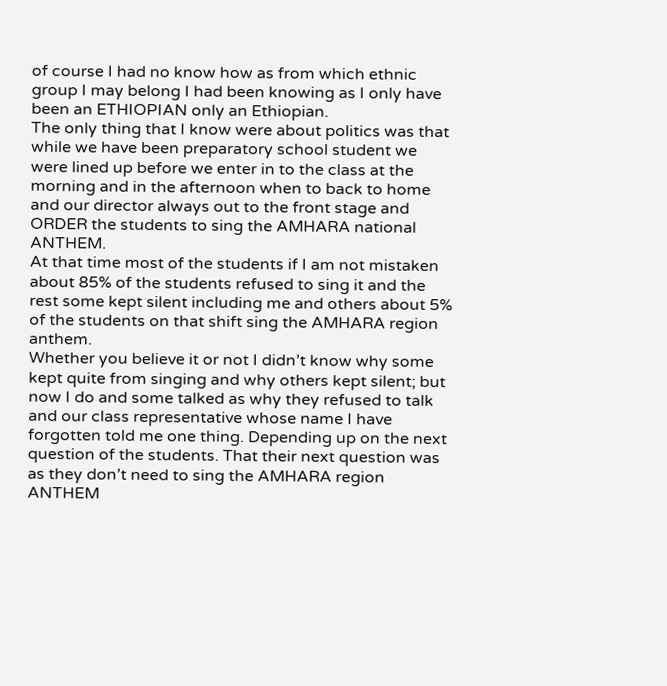of course I had no know how as from which ethnic group I may belong I had been knowing as I only have been an ETHIOPIAN only an Ethiopian.
The only thing that I know were about politics was that while we have been preparatory school student we were lined up before we enter in to the class at the morning and in the afternoon when to back to home and our director always out to the front stage and ORDER the students to sing the AMHARA national ANTHEM.
At that time most of the students if I am not mistaken about 85% of the students refused to sing it and the rest some kept silent including me and others about 5% of the students on that shift sing the AMHARA region anthem.
Whether you believe it or not I didn’t know why some kept quite from singing and why others kept silent; but now I do and some talked as why they refused to talk and our class representative whose name I have forgotten told me one thing. Depending up on the next question of the students. That their next question was as they don’t need to sing the AMHARA region ANTHEM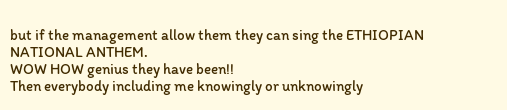but if the management allow them they can sing the ETHIOPIAN NATIONAL ANTHEM.
WOW HOW genius they have been!!
Then everybody including me knowingly or unknowingly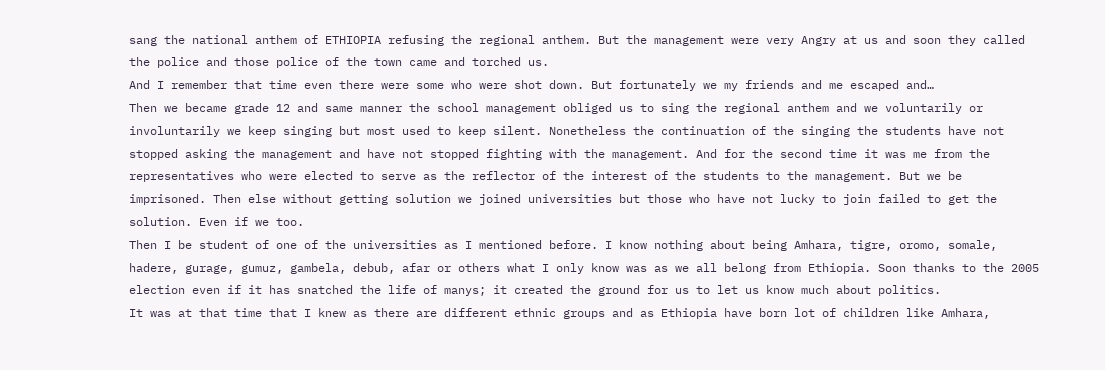sang the national anthem of ETHIOPIA refusing the regional anthem. But the management were very Angry at us and soon they called the police and those police of the town came and torched us.
And I remember that time even there were some who were shot down. But fortunately we my friends and me escaped and…
Then we became grade 12 and same manner the school management obliged us to sing the regional anthem and we voluntarily or involuntarily we keep singing but most used to keep silent. Nonetheless the continuation of the singing the students have not stopped asking the management and have not stopped fighting with the management. And for the second time it was me from the representatives who were elected to serve as the reflector of the interest of the students to the management. But we be imprisoned. Then else without getting solution we joined universities but those who have not lucky to join failed to get the solution. Even if we too.
Then I be student of one of the universities as I mentioned before. I know nothing about being Amhara, tigre, oromo, somale, hadere, gurage, gumuz, gambela, debub, afar or others what I only know was as we all belong from Ethiopia. Soon thanks to the 2005 election even if it has snatched the life of manys; it created the ground for us to let us know much about politics.
It was at that time that I knew as there are different ethnic groups and as Ethiopia have born lot of children like Amhara,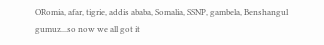ORomia, afar, tigrie, addis ababa, Somalia, SSNP, gambela, Benshangul gumuz...so now we all got it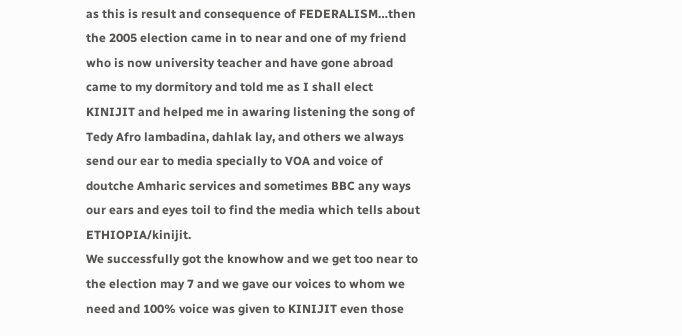as this is result and consequence of FEDERALISM…then the 2005 election came in to near and one of my friend who is now university teacher and have gone abroad came to my dormitory and told me as I shall elect KINIJIT and helped me in awaring listening the song of Tedy Afro lambadina, dahlak lay, and others we always send our ear to media specially to VOA and voice of doutche Amharic services and sometimes BBC any ways our ears and eyes toil to find the media which tells about ETHIOPIA/kinijit.
We successfully got the knowhow and we get too near to the election may 7 and we gave our voices to whom we need and 100% voice was given to KINIJIT even those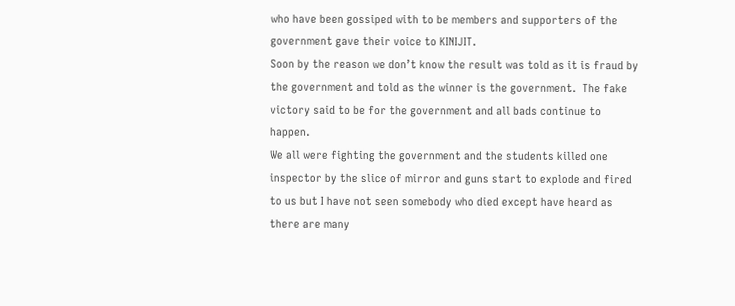who have been gossiped with to be members and supporters of the government gave their voice to KINIJIT.
Soon by the reason we don’t know the result was told as it is fraud by the government and told as the winner is the government.  The fake victory said to be for the government and all bads continue to happen.
We all were fighting the government and the students killed one inspector by the slice of mirror and guns start to explode and fired to us but I have not seen somebody who died except have heard as there are many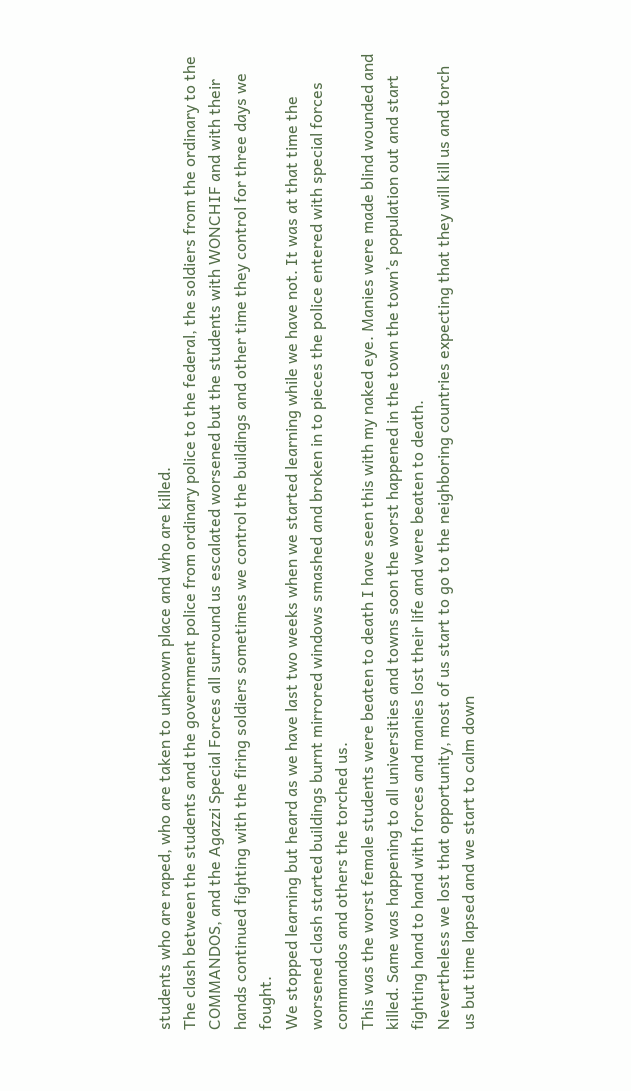students who are raped, who are taken to unknown place and who are killed.
The clash between the students and the government police from ordinary police to the federal, the soldiers from the ordinary to the COMMANDOS, and the Agazzi Special Forces all surround us escalated worsened but the students with WONCHIF and with their hands continued fighting with the firing soldiers sometimes we control the buildings and other time they control for three days we fought.
We stopped learning but heard as we have last two weeks when we started learning while we have not. It was at that time the worsened clash started buildings burnt mirrored windows smashed and broken in to pieces the police entered with special forces commandos and others the torched us.
This was the worst female students were beaten to death I have seen this with my naked eye. Manies were made blind wounded and killed. Same was happening to all universities and towns soon the worst happened in the town the town’s population out and start fighting hand to hand with forces and manies lost their life and were beaten to death.
Nevertheless we lost that opportunity, most of us start to go to the neighboring countries expecting that they will kill us and torch us but time lapsed and we start to calm down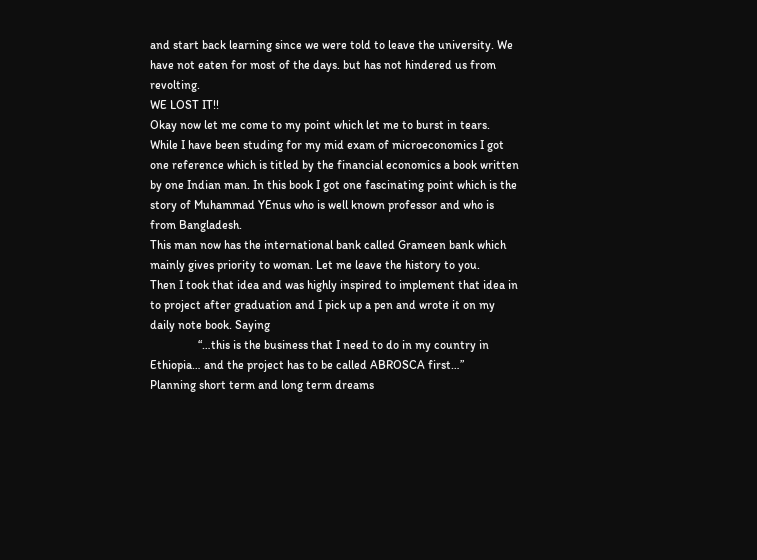and start back learning since we were told to leave the university. We have not eaten for most of the days. but has not hindered us from revolting.
WE LOST IT!!
Okay now let me come to my point which let me to burst in tears.
While I have been studing for my mid exam of microeconomics I got one reference which is titled by the financial economics a book written by one Indian man. In this book I got one fascinating point which is the story of Muhammad YEnus who is well known professor and who is from Bangladesh.
This man now has the international bank called Grameen bank which mainly gives priority to woman. Let me leave the history to you.
Then I took that idea and was highly inspired to implement that idea in to project after graduation and I pick up a pen and wrote it on my daily note book. Saying
                “…this is the business that I need to do in my country in Ethiopia… and the project has to be called ABROSCA first…”
Planning short term and long term dreams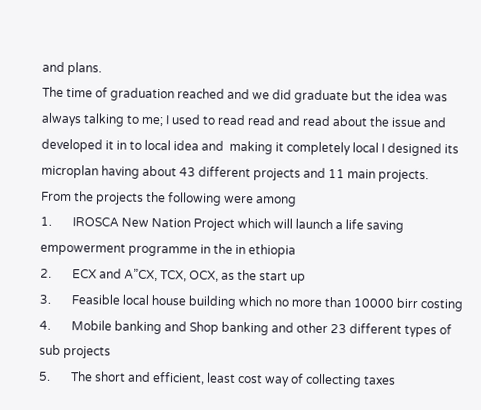and plans.
The time of graduation reached and we did graduate but the idea was always talking to me; I used to read read and read about the issue and developed it in to local idea and  making it completely local I designed its microplan having about 43 different projects and 11 main projects.
From the projects the following were among
1.       IROSCA New Nation Project which will launch a life saving empowerment programme in the in ethiopia
2.       ECX and A”CX, TCX, OCX, as the start up
3.       Feasible local house building which no more than 10000 birr costing
4.       Mobile banking and Shop banking and other 23 different types of sub projects
5.       The short and efficient, least cost way of collecting taxes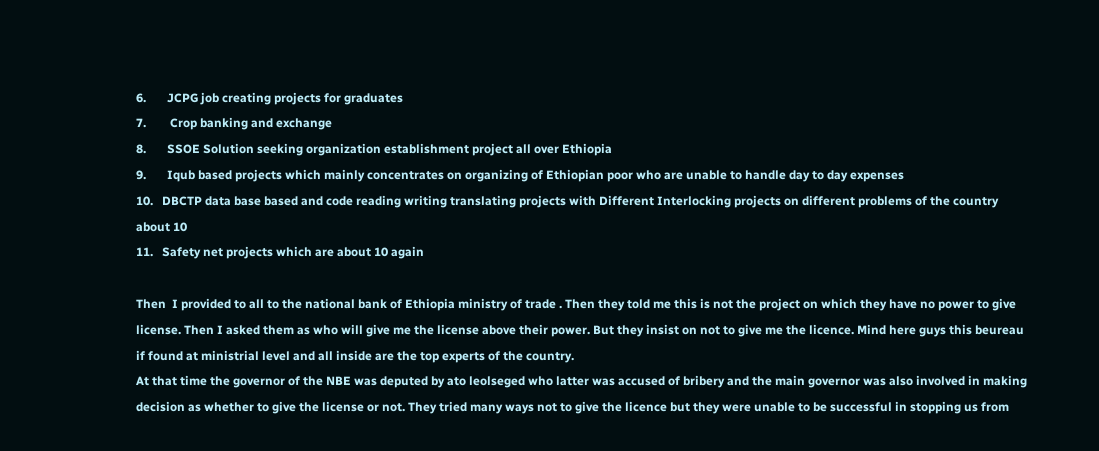6.       JCPG job creating projects for graduates
7.        Crop banking and exchange
8.       SSOE Solution seeking organization establishment project all over Ethiopia
9.       Iqub based projects which mainly concentrates on organizing of Ethiopian poor who are unable to handle day to day expenses
10.   DBCTP data base based and code reading writing translating projects with Different Interlocking projects on different problems of the country about 10
11.   Safety net projects which are about 10 again

Then  I provided to all to the national bank of Ethiopia ministry of trade . Then they told me this is not the project on which they have no power to give license. Then I asked them as who will give me the license above their power. But they insist on not to give me the licence. Mind here guys this beureau if found at ministrial level and all inside are the top experts of the country.
At that time the governor of the NBE was deputed by ato leolseged who latter was accused of bribery and the main governor was also involved in making decision as whether to give the license or not. They tried many ways not to give the licence but they were unable to be successful in stopping us from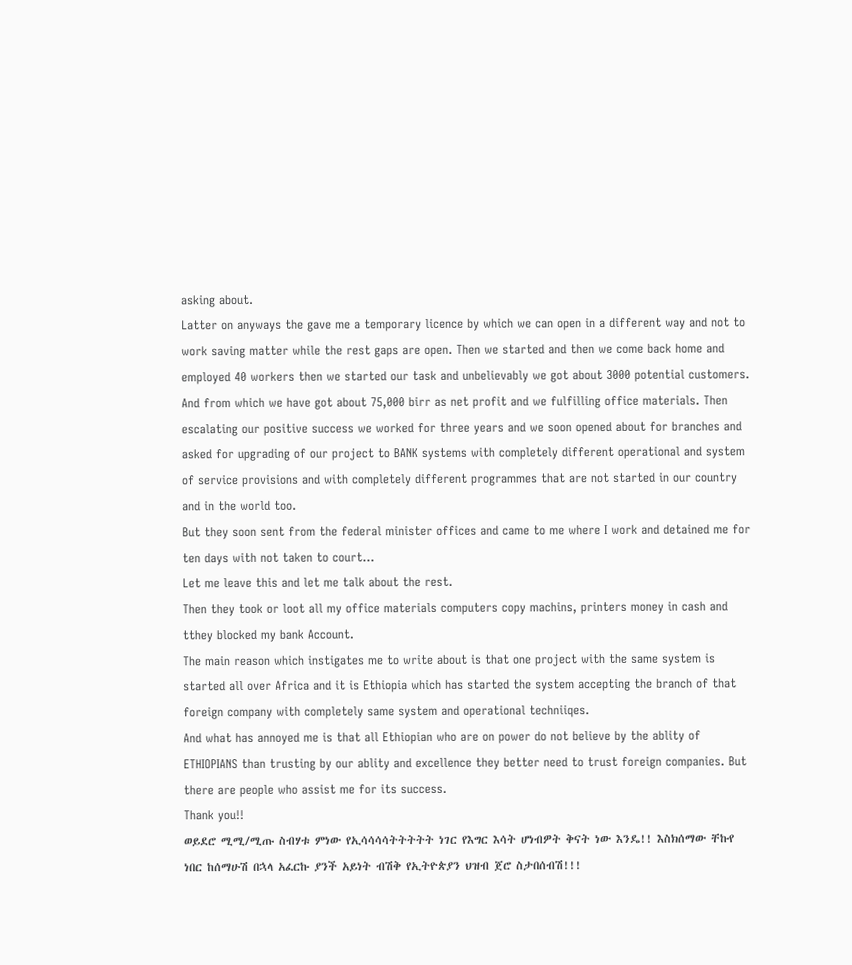asking about.
Latter on anyways the gave me a temporary licence by which we can open in a different way and not to work saving matter while the rest gaps are open. Then we started and then we come back home and employed 40 workers then we started our task and unbelievably we got about 3000 potential customers. And from which we have got about 75,000 birr as net profit and we fulfilling office materials. Then escalating our positive success we worked for three years and we soon opened about for branches and asked for upgrading of our project to BANK systems with completely different operational and system of service provisions and with completely different programmes that are not started in our country and in the world too.
But they soon sent from the federal minister offices and came to me where I work and detained me for ten days with not taken to court…
Let me leave this and let me talk about the rest.
Then they took or loot all my office materials computers copy machins, printers money in cash and tthey blocked my bank Account.
The main reason which instigates me to write about is that one project with the same system is started all over Africa and it is Ethiopia which has started the system accepting the branch of that foreign company with completely same system and operational techniiqes.
And what has annoyed me is that all Ethiopian who are on power do not believe by the ablity of ETHIOPIANS than trusting by our ablity and excellence they better need to trust foreign companies. But there are people who assist me for its success.
Thank you!!
ወይደሮ ሚሚ/ሚጡ ስብሃቱ ምነው የኢሳሳሳሳትትትትት ነገር የእግር እሳት ሆነብዎት ቅናት ነው እንዴ!! እስክሰማው ቸኩየ ነበር ከሰማሁሽ በኋላ አፈርኩ ያንች አይነት ብሽቅ የኢትዮጵያን ህዝብ ጀሮ ስታበሰብሽ!!!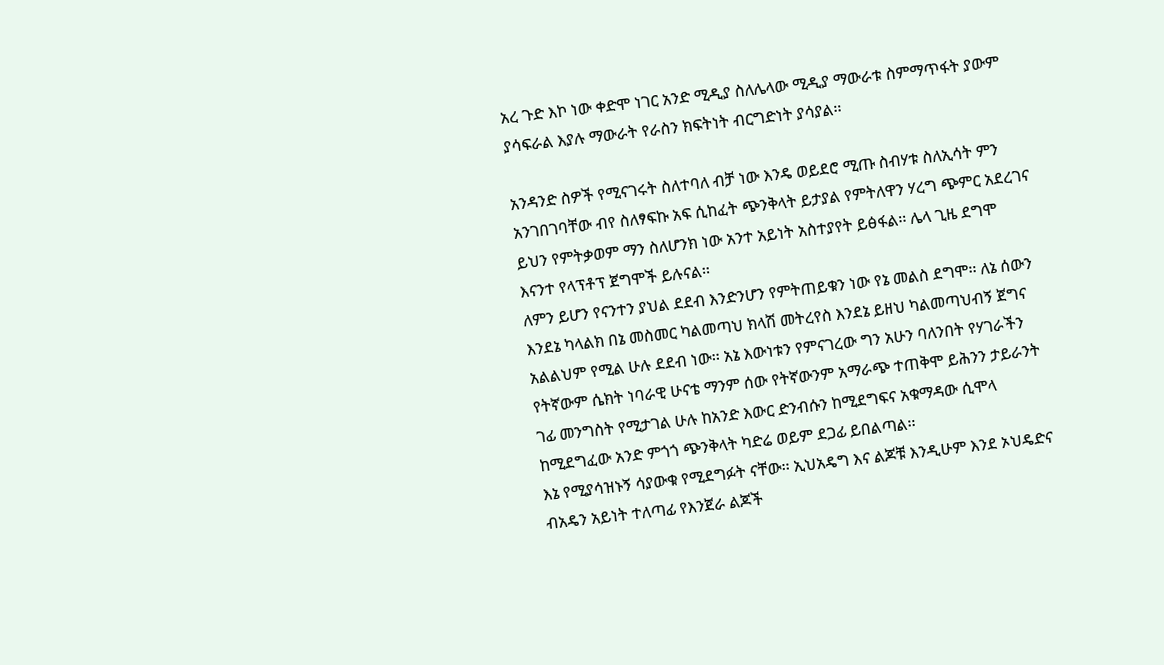አረ ጉድ እኮ ነው ቀድሞ ነገር አንድ ሚዲያ ስለሌላው ሚዲያ ማውራቱ ስምማጥፋት ያውም ያሳፍራል እያሉ ማውራት የራስን ክፍትነት ብርግድነት ያሳያል፡፡

አንዳንድ ስዎች የሚናገሩት ስለተባለ ብቻ ነው እንዴ ወይደሮ ሚጡ ስብሃቱ ስለኢሳት ምን አንገበገባቸው ብየ ስለፃፍኩ አፍ ሲከፈት ጭንቅላት ይታያል የምትለዋን ሃረግ ጭምር አደረገና ይህን የምትቃወም ማን ስለሆንክ ነው አንተ አይነት አስተያየት ይፅፋል፡፡ ሌላ ጊዜ ደግሞ እናንተ የላፕቶፕ ጀግሞች ይሉናል፡፡
ለምን ይሆን የናንተን ያህል ደደብ እንድንሆን የምትጠይቁን ነው የኔ መልስ ደግሞ፡፡ ለኔ ሰውን እንደኔ ካላልክ በኔ መስመር ካልመጣህ ክላሽ መትረየስ እንደኔ ይዘህ ካልመጣህብኝ ጀግና አልልህም የሚል ሁሉ ደደብ ነው፡፡ አኔ እውነቱን የምናገረው ግን አሁን ባለንበት የሃገራችን የትኛውም ሴክት ነባራዊ ሁናቴ ማንም ሰው የትኛውንም አማራጭ ተጠቅሞ ይሕንን ታይራንት ገፊ መንግስት የሚታገል ሁሉ ከአንድ እውር ድንብሱን ከሚደግፍና አቁማዳው ሲሞላ ከሚደግፈው አንድ ምጎጎ ጭንቅላት ካድሬ ወይም ደጋፊ ይበልጣል፡፡
እኔ የሚያሳዝኑኝ ሳያውቁ የሚደግፉት ናቸው፡፡ ኢህአዴግ እና ልጆቹ እንዲሁም እንደ ኦህዴድና ብአዴን አይነት ተለጣፊ የእንጀራ ልጆች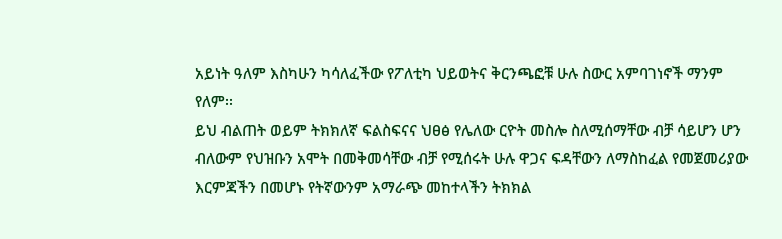አይነት ዓለም እስካሁን ካሳለፈችው የፖለቲካ ህይወትና ቅርንጫፎቹ ሁሉ ስውር አምባገነኖች ማንም የለም፡፡
ይህ ብልጠት ወይም ትክክለኛ ፍልስፍናና ህፀፅ የሌለው ርዮት መስሎ ስለሚሰማቸው ብቻ ሳይሆን ሆን ብለውም የህዝቡን አሞት በመቅመሳቸው ብቻ የሚሰሩት ሁሉ ዋጋና ፍዳቸውን ለማስከፈል የመጀመሪያው እርምጃችን በመሆኑ የትኛውንም አማራጭ መከተላችን ትክክል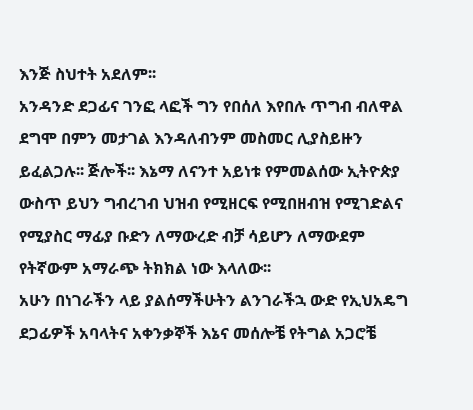እንጅ ስህተት አደለም፡፡
አንዳንድ ደጋፊና ገንፎ ላፎች ግን የበሰለ እየበሉ ጥግብ ብለዋል ደግሞ በምን መታገል እንዳለብንም መስመር ሊያስይዙን ይፈልጋሉ፡፡ ጅሎች፡፡ እኔማ ለናንተ አይነቱ የምመልሰው ኢትዮጵያ ውስጥ ይህን ግብረገብ ህዝብ የሚዘርፍ የሚበዘብዝ የሚገድልና የሚያስር ማፊያ ቡድን ለማውረድ ብቻ ሳይሆን ለማውደም የትኛውም አማራጭ ትክክል ነው እላለው፡፡
አሁን በነገራችን ላይ ያልሰማችሁትን ልንገራችኋ ውድ የኢህአዴግ ደጋፊዎች አባላትና አቀንቃኞች እኔና መሰሎቼ የትግል አጋሮቼ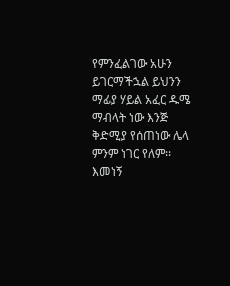የምንፈልገው አሁን ይገርማችኋል ይህንን ማፊያ ሃይል አፈር ዱሜ ማብላት ነው እንጅ ቅድሚያ የሰጠነው ሌላ ምንም ነገር የለም፡፡ እመነኝ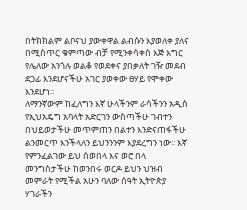በትክክልም ልቦናህ ያውቀዋል ልብሱን እያወለቀ ያለና በሚስጥር ቁምጣው ብቻ የሚንቀሳቀስ እጅ እግር የሌለው አንጎሉ ወልቆ የወደቀና ያበቃለት ገዥ መደብ ደጋፊ እንደሆናችሁ አገር ያወቀው ፀሃይ የሞቀው እንደሆነ፡፡
ለማንኛውም ከፈለግን እኛ ሁላችንም ራሳችንን አዲስ የኢህአዴግ አባላት አድርገን ውስጣችሁ ገብተን በህይወታችሁ መጥምጠን በልተን እንድናጠፋችሁ ልንመርጥ እንችላለን ይህንንንም እያደረግን ነው፡፡ እኛ የምንፈልገው ይህ ሰወበላ እና ወሮ በላ መንግስታችሁ ከወንበሩ ወርዶ ይህን ህዝብ መምራት የሚችል አሁን ባለው ሰዓት ኢትዮጵያ ሃገራችን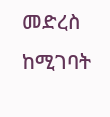መድረስ ከሚገባት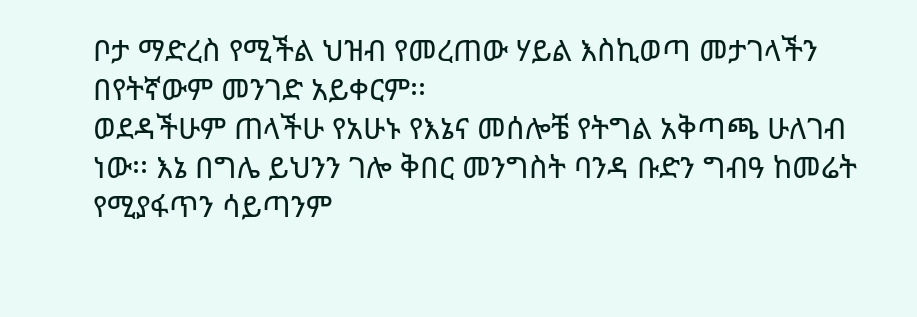ቦታ ማድረስ የሚችል ህዝብ የመረጠው ሃይል እስኪወጣ መታገላችን በየትኛውም መንገድ አይቀርም፡፡
ወደዳችሁም ጠላችሁ የአሁኑ የእኔና መሰሎቼ የትግል አቅጣጫ ሁለገብ ነው፡፡ እኔ በግሌ ይህንን ገሎ ቅበር መንግስት ባንዳ ቡድን ግብዓ ከመሬት የሚያፋጥን ሳይጣንም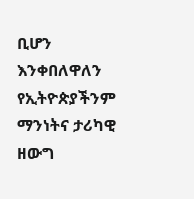ቢሆን እንቀበለዋለን የኢትዮጵያችንም ማንነትና ታሪካዊ ዘውግ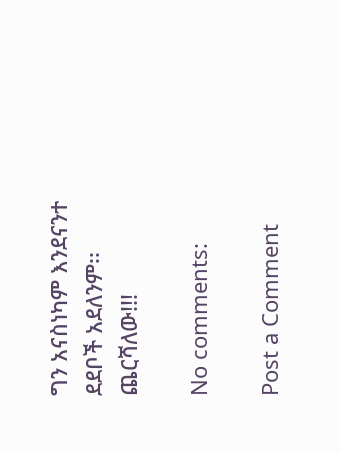ግን አናስነካም እንደናንተ ደደቦች አደለንም፡፡
ጨርሻለው!!!

No comments:

Post a Comment